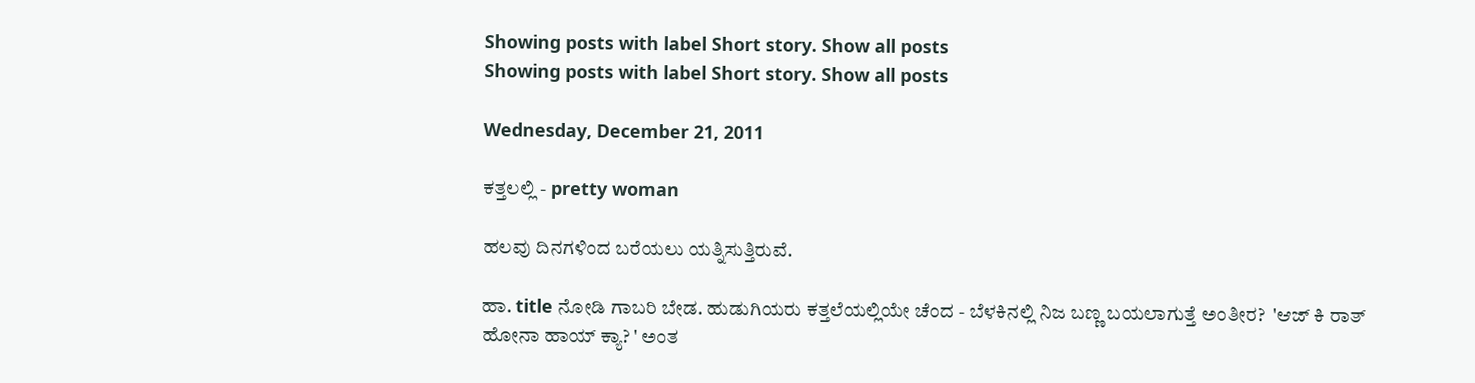Showing posts with label Short story. Show all posts
Showing posts with label Short story. Show all posts

Wednesday, December 21, 2011

ಕತ್ತಲಲ್ಲಿ - pretty woman

ಹಲವು ದಿನಗಳಿಂದ ಬರೆಯಲು ಯತ್ನಿಸುತ್ತಿರುವೆ.

ಹಾ. title ನೋಡಿ ಗಾಬರಿ ಬೇಡ. ಹುಡುಗಿಯರು ಕತ್ತಲೆಯಲ್ಲಿಯೇ ಚೆಂದ - ಬೆಳಕಿನಲ್ಲಿ ನಿಜ ಬಣ್ಣ ಬಯಲಾಗುತ್ತೆ ಅಂತೀರ?  'ಆಜ್ ಕಿ ರಾತ್ ಹೋನಾ ಹಾಯ್ ಕ್ಯಾ? ' ಅಂತ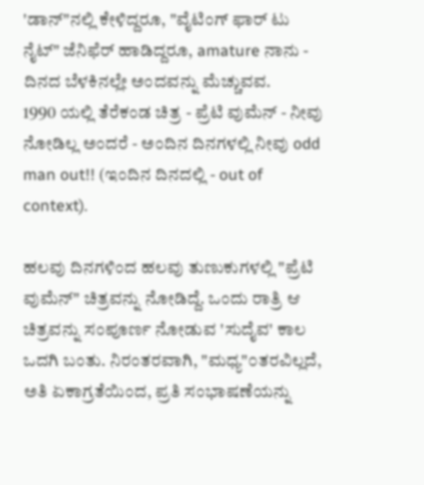'ಡಾನ್"ನಲ್ಲಿ ಕೇಳಿದ್ದರೂ, "ವೈಟಿಂಗ್ ಫಾರ್ ಟು ನೈಟ್" ಜೆನಿಫೆರ್ ಹಾಡಿದ್ದರೂ, amature ನಾನು - ದಿನದ ಬೆಳಕಿನಲ್ಲೇ ಅಂದವನ್ನು ಮೆಚ್ಚುವವ.
1990 ಯಲ್ಲಿ ತೆರೆಕಂಡ ಚಿತ್ರ - ಪ್ರೆಟಿ ವುಮೆನ್ - ನೀವು ನೋಡಿಲ್ಲ ಅಂದರೆ - ಅಂದಿನ ದಿನಗಳಲ್ಲಿ ನೀವು odd man out!! (ಇಂದಿನ ದಿನದಲ್ಲಿ - out of context).

ಹಲವು ದಿನಗಳಿಂದ ಹಲವು ತುಣುಕುಗಳಲ್ಲಿ "ಪ್ರೆಟಿ ವುಮೆನ್" ಚಿತ್ರವನ್ನು ನೋಡಿದ್ದೆ. ಒಂದು ರಾತ್ರಿ ಆ ಚಿತ್ರವನ್ನು ಸಂಪೂರ್ಣ ನೋಡುವ 'ಸುದೈವ' ಕಾಲ ಒದಗಿ ಬಂತು. ನಿರಂತರವಾಗಿ, "ಮಧ್ಯ"೦ತರವಿಲ್ಲದೆ, ಅತಿ ಏಕಾಗ್ರತೆಯಿಂದ, ಪ್ರತಿ ಸಂಭಾಷಣೆಯನ್ನು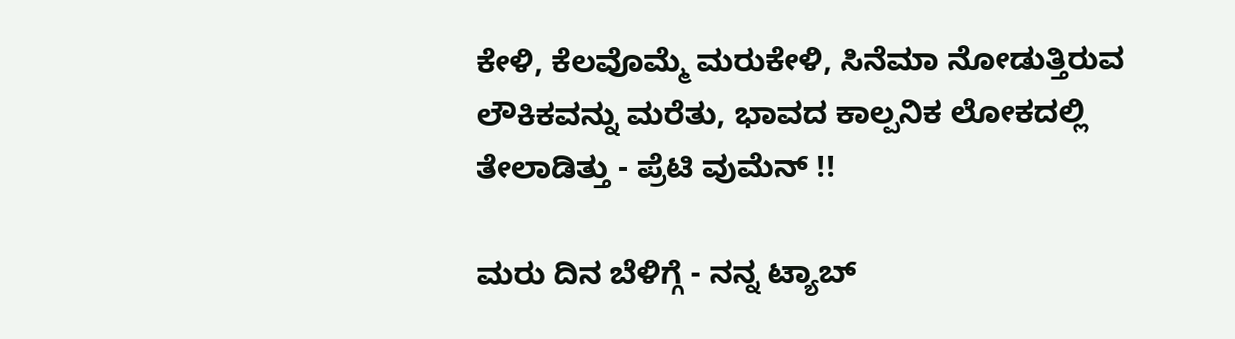ಕೇಳಿ, ಕೆಲವೊಮ್ಮೆ ಮರುಕೇಳಿ, ಸಿನೆಮಾ ನೋಡುತ್ತಿರುವ ಲೌಕಿಕವನ್ನು ಮರೆತು, ಭಾವದ ಕಾಲ್ಪನಿಕ ಲೋಕದಲ್ಲಿ ತೇಲಾಡಿತ್ತು - ಪ್ರೆಟಿ ವುಮೆನ್ !!

ಮರು ದಿನ ಬೆಳಿಗ್ಗೆ - ನನ್ನ ಟ್ಯಾಬ್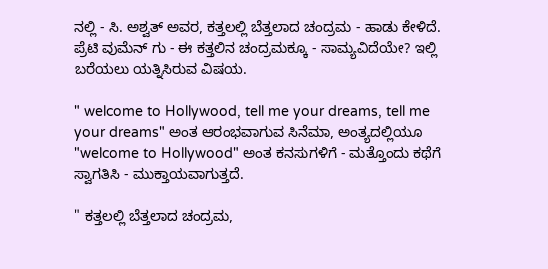ನಲ್ಲಿ - ಸಿ. ಅಶ್ವತ್ ಅವರ, ಕತ್ತಲಲ್ಲಿ ಬೆತ್ತಲಾದ ಚಂದ್ರಮ - ಹಾಡು ಕೇಳಿದೆ. ಪ್ರೆಟಿ ವುಮೆನ್ ಗು - ಈ ಕತ್ತಲಿನ ಚಂದ್ರಮಕ್ಕೂ - ಸಾಮ್ಯವಿದೆಯೇ? ಇಲ್ಲಿ ಬರೆಯಲು ಯತ್ನಿಸಿರುವ ವಿಷಯ.

" welcome to Hollywood, tell me your dreams, tell me your dreams" ಅಂತ ಆರಂಭವಾಗುವ ಸಿನೆಮಾ, ಅಂತ್ಯದಲ್ಲಿಯೂ "welcome to Hollywood" ಅಂತ ಕನಸುಗಳಿಗೆ - ಮತ್ತೊಂದು ಕಥೆಗೆ ಸ್ವಾಗತಿಸಿ - ಮುಕ್ತಾಯವಾಗುತ್ತದೆ.

" ಕತ್ತಲಲ್ಲಿ ಬೆತ್ತಲಾದ ಚಂದ್ರಮ,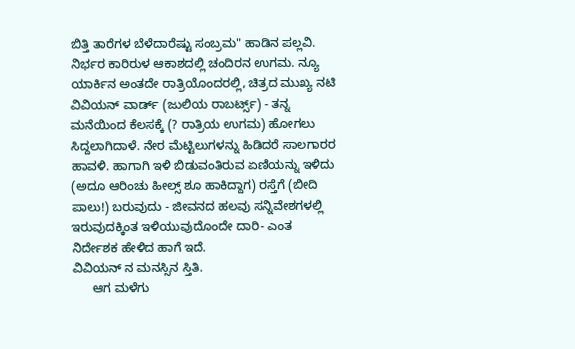ಬಿತ್ತಿ ತಾರೆಗಳ ಬೆಳೆದಾರೆಷ್ಟು ಸಂಬ್ರಮ" ಹಾಡಿನ ಪಲ್ಲವಿ. ನಿರ್ಭರ ಕಾರಿರುಳ ಆಕಾಶದಲ್ಲಿ ಚಂದಿರನ ಉಗಮ. ನ್ಯೂ ಯಾರ್ಕಿನ ಅಂತದೇ ರಾತ್ರಿಯೊಂದರಲ್ಲಿ, ಚಿತ್ರದ ಮುಖ್ಯ ನಟಿ ವಿವಿಯನ್ ವಾರ್ಡ್ (ಜುಲಿಯ ರಾಬರ್ಟ್ಸ್) - ತನ್ನ ಮನೆಯಿಂದ ಕೆಲಸಕ್ಕೆ (? ರಾತ್ರಿಯ ಉಗಮ) ಹೋಗಲು ಸಿದ್ದಲಾಗಿದಾಳೆ. ನೇರ ಮೆಟ್ಟಿಲುಗಳನ್ನು ಹಿಡಿದರೆ ಸಾಲಗಾರರ ಹಾವಳಿ. ಹಾಗಾಗಿ ಇಳಿ ಬಿಡುವಂತಿರುವ ಏಣಿಯನ್ನು ಇಳಿದು (ಅದೂ ಆರಿಂಚು ಹೀಲ್ಸ್ ಶೂ ಹಾಕಿದ್ದಾಗ) ರಸ್ತೆಗೆ (ಬೀದಿ ಪಾಲು!) ಬರುವುದು - ಜೀವನದ ಹಲವು ಸನ್ನಿವೇಶಗಳಲ್ಲಿ ಇರುವುದಕ್ಕಿಂತ ಇಳಿಯುವುದೊಂದೇ ದಾರಿ- ಎಂತ  ನಿರ್ದೇಶಕ ಹೇಳಿದ ಹಾಗೆ ಇದೆ.
ವಿವಿಯನ್ ನ ಮನಸ್ಸಿನ ಸ್ತಿತಿ.
      ಆಗ ಮಳೆಗು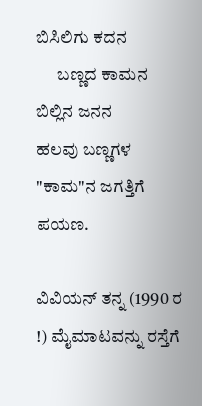ಬಿಸಿಲಿಗು ಕದನ
      ಬಣ್ಣದ ಕಾಮನ ಬಿಲ್ಲಿನ ಜನನ
ಹಲವು ಬಣ್ಣಗಳ "ಕಾಮ"ನ ಜಗತ್ತಿಗೆ ಪಯಣ.

ವಿವಿಯನ್ ತನ್ನ (1990 ರ !) ಮೈಮಾಟವನ್ನು ರಸ್ತೆಗೆ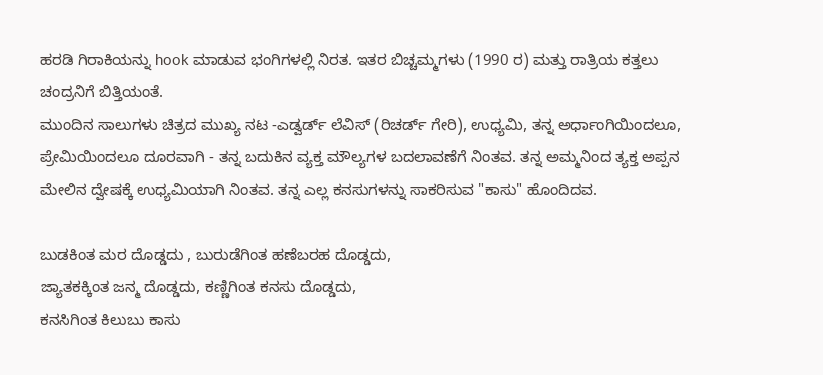ಹರಡಿ ಗಿರಾಕಿಯನ್ನು hook ಮಾಡುವ ಭಂಗಿಗಳಲ್ಲಿ ನಿರತ. ಇತರ ಬಿಚ್ಚಮ್ಮಗಳು (1990 ರ) ಮತ್ತು ರಾತ್ರಿಯ ಕತ್ತಲು ಚಂದ್ರನಿಗೆ ಬಿತ್ತಿಯಂತೆ.
ಮುಂದಿನ ಸಾಲುಗಳು ಚಿತ್ರದ ಮುಖ್ಯ ನಟ -ಎಡ್ವರ್ಡ್ ಲೆವಿಸ್ (ರಿಚರ್ಡ್ ಗೇರಿ), ಉಧ್ಯಮಿ, ತನ್ನ ಅರ್ಧಾಂಗಿಯಿಂದಲೂ, ಪ್ರೇಮಿಯಿಂದಲೂ ದೂರವಾಗಿ - ತನ್ನ ಬದುಕಿನ ವ್ಯಕ್ತ ಮೌಲ್ಯಗಳ ಬದಲಾವಣೆಗೆ ನಿಂತವ. ತನ್ನ ಅಮ್ಮನಿಂದ ತ್ಯಕ್ತ ಅಪ್ಪನ ಮೇಲಿನ ದ್ವೇಷಕ್ಕೆ ಉಧ್ಯಮಿಯಾಗಿ ನಿಂತವ. ತನ್ನ ಎಲ್ಲ ಕನಸುಗಳನ್ನು ಸಾಕರಿಸುವ "ಕಾಸು" ಹೊಂದಿದವ.

ಬುಡಕಿಂತ ಮರ ದೊಡ್ಡದು , ಬುರುಡೆಗಿಂತ ಹಣೆಬರಹ ದೊಡ್ಡದು,
ಜ್ಯಾತಕಕ್ಕಿಂತ ಜನ್ಮ ದೊಡ್ಡದು, ಕಣ್ಣಿಗಿಂತ ಕನಸು ದೊಡ್ಡದು,
ಕನಸಿಗಿಂತ ಕಿಲುಬು ಕಾಸು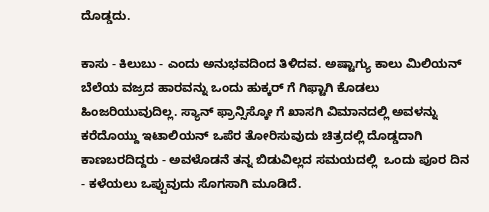ದೊಡ್ಡದು.

ಕಾಸು - ಕಿಲುಬು - ಎಂದು ಅನುಭವದಿಂದ ತಿಳಿದವ. ಅಷ್ಟಾಗ್ಯು ಕಾಲು ಮಿಲಿಯನ್ ಬೆಲೆಯ ವಜ್ರದ ಹಾರವನ್ನು ಒಂದು ಹುಕ್ಕರ್ ಗೆ ಗಿಫ್ಟಾಗಿ ಕೊಡಲು ಹಿಂಜರಿಯುವುದಿಲ್ಲ. ಸ್ಯಾನ್ ಫ್ರಾನ್ಸಿಸ್ಕೋ ಗೆ ಖಾಸಗಿ ವಿಮಾನದಲ್ಲಿ ಅವಳನ್ನು ಕರೆದೊಯ್ದು ಇಟಾಲಿಯನ್ ಒಪೆರ ತೋರಿಸುವುದು ಚಿತ್ರದಲ್ಲಿ ದೊಡ್ಡದಾಗಿ ಕಾಣಬರದಿದ್ದರು - ಅವಳೊಡನೆ ತನ್ನ ಬಿಡುವಿಲ್ಲದ ಸಮಯದಲ್ಲಿ  ಒಂದು ಪೂರ ದಿನ - ಕಳೆಯಲು ಒಪ್ಪುವುದು ಸೊಗಸಾಗಿ ಮೂಡಿದೆ.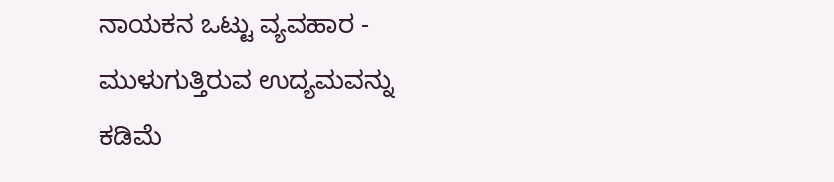ನಾಯಕನ ಒಟ್ಟು ವ್ಯವಹಾರ - ಮುಳುಗುತ್ತಿರುವ ಉದ್ಯಮವನ್ನು ಕಡಿಮೆ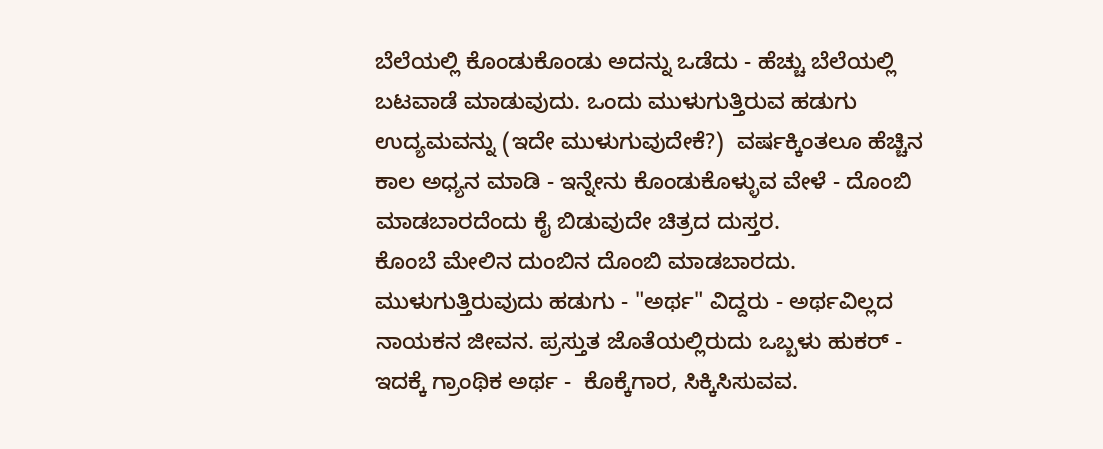ಬೆಲೆಯಲ್ಲಿ ಕೊಂಡುಕೊಂಡು ಅದನ್ನು ಒಡೆದು - ಹೆಚ್ಚು ಬೆಲೆಯಲ್ಲಿ ಬಟವಾಡೆ ಮಾಡುವುದು. ಒಂದು ಮುಳುಗುತ್ತಿರುವ ಹಡುಗು ಉದ್ಯಮವನ್ನು (ಇದೇ ಮುಳುಗುವುದೇಕೆ?)  ವರ್ಷಕ್ಕಿಂತಲೂ ಹೆಚ್ಚಿನ ಕಾಲ ಅಧ್ಯನ ಮಾಡಿ - ಇನ್ನೇನು ಕೊಂಡುಕೊಳ್ಳುವ ವೇಳೆ - ದೊಂಬಿ ಮಾಡಬಾರದೆಂದು ಕೈ ಬಿಡುವುದೇ ಚಿತ್ರದ ದುಸ್ತರ.
ಕೊಂಬೆ ಮೇಲಿನ ದುಂಬಿನ ದೊಂಬಿ ಮಾಡಬಾರದು.
ಮುಳುಗುತ್ತಿರುವುದು ಹಡುಗು - "ಅರ್ಥ" ವಿದ್ದರು - ಅರ್ಥವಿಲ್ಲದ ನಾಯಕನ ಜೀವನ. ಪ್ರಸ್ತುತ ಜೊತೆಯಲ್ಲಿರುದು ಒಬ್ಬಳು ಹುಕರ್ - ಇದಕ್ಕೆ ಗ್ರಾಂಥಿಕ ಅರ್ಥ -  ಕೊಕ್ಕೆಗಾರ, ಸಿಕ್ಕಿಸಿಸುವವ.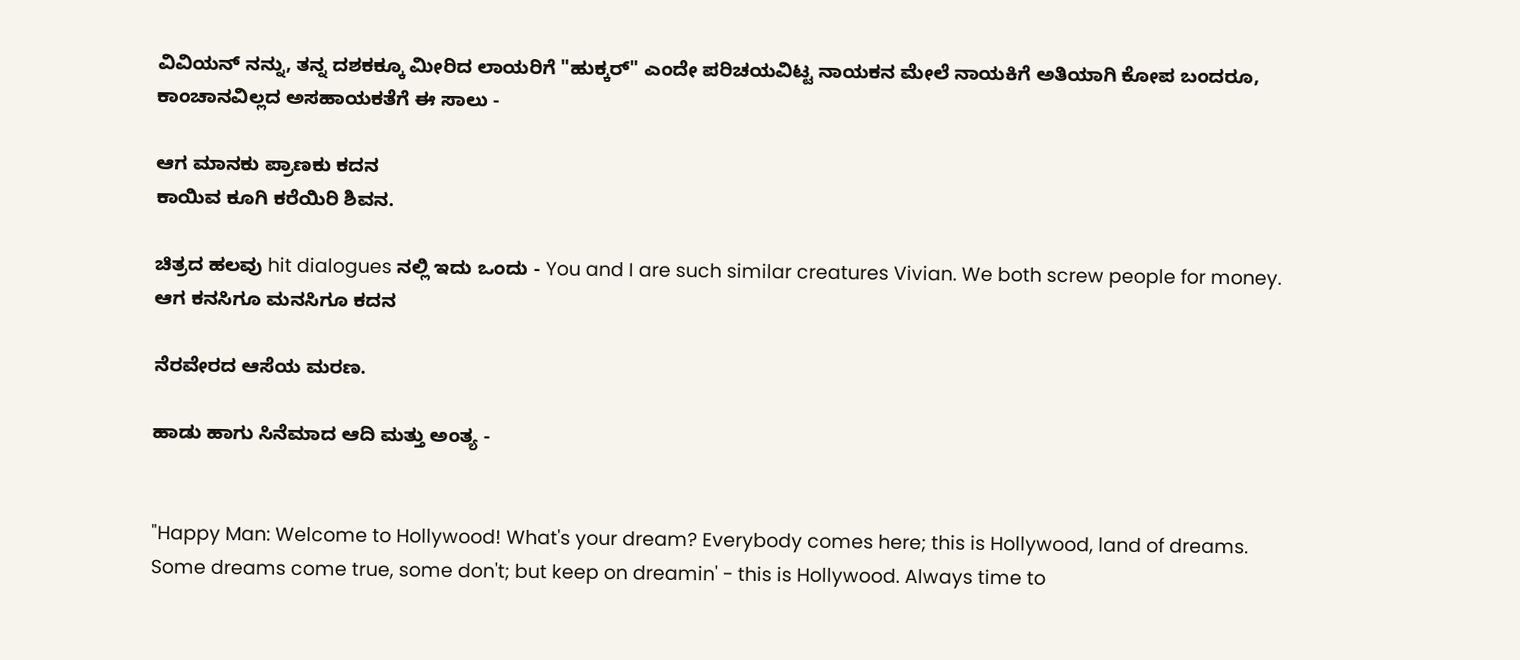ವಿವಿಯನ್ ನನ್ನು, ತನ್ನ ದಶಕಕ್ಕೂ ಮೀರಿದ ಲಾಯರಿಗೆ "ಹುಕ್ಕರ್" ಎಂದೇ ಪರಿಚಯವಿಟ್ಟ ನಾಯಕನ ಮೇಲೆ ನಾಯಕಿಗೆ ಅತಿಯಾಗಿ ಕೋಪ ಬಂದರೂ, ಕಾಂಚಾನವಿಲ್ಲದ ಅಸಹಾಯಕತೆಗೆ ಈ ಸಾಲು -

ಆಗ ಮಾನಕು ಪ್ರಾಣಕು ಕದನ
ಕಾಯಿವ ಕೂಗಿ ಕರೆಯಿರಿ ಶಿವನ.

ಚಿತ್ರದ ಹಲವು hit dialogues ನಲ್ಲಿ ಇದು ಒಂದು - You and I are such similar creatures Vivian. We both screw people for money.
ಆಗ ಕನಸಿಗೂ ಮನಸಿಗೂ ಕದನ

ನೆರವೇರದ ಆಸೆಯ ಮರಣ.

ಹಾಡು ಹಾಗು ಸಿನೆಮಾದ ಆದಿ ಮತ್ತು ಅಂತ್ಯ -


"Happy Man: Welcome to Hollywood! What's your dream? Everybody comes here; this is Hollywood, land of dreams. Some dreams come true, some don't; but keep on dreamin' - this is Hollywood. Always time to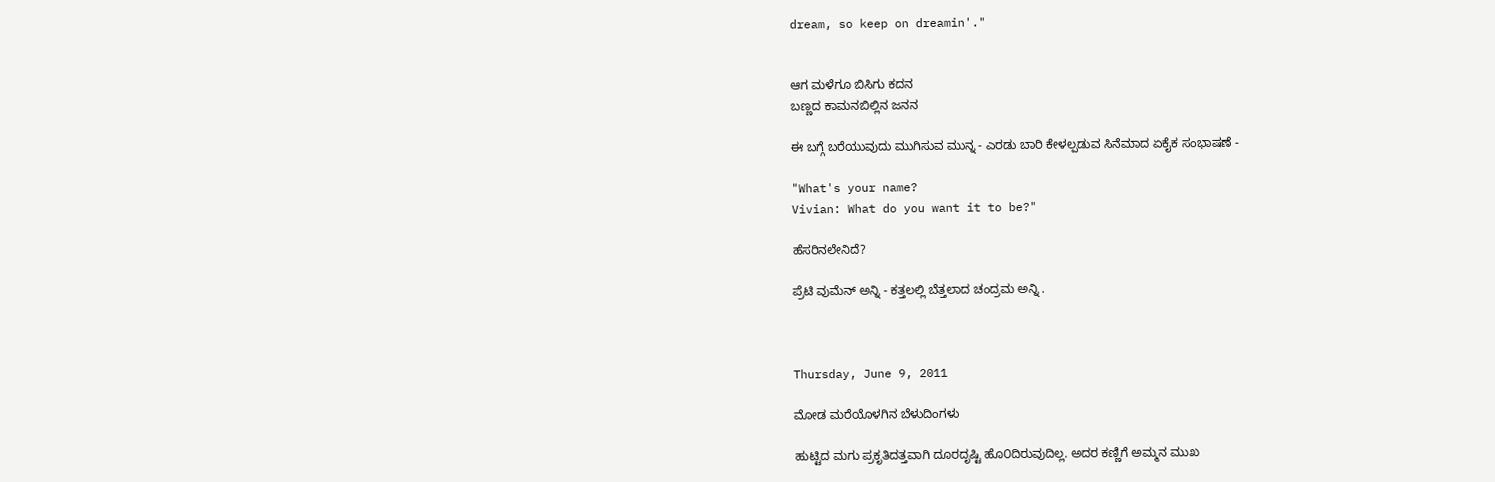dream, so keep on dreamin'."


ಆಗ ಮಳೆಗೂ ಬಿಸಿಗು ಕದನ
ಬಣ್ಣದ ಕಾಮನಬಿಲ್ಲಿನ ಜನನ

ಈ ಬಗ್ಗೆ ಬರೆಯುವುದು ಮುಗಿಸುವ ಮುನ್ನ - ಎರಡು ಬಾರಿ ಕೇಳಲ್ಪಡುವ ಸಿನೆಮಾದ ಏಕೈಕ ಸಂಭಾಷಣೆ -

"What's your name?
Vivian: What do you want it to be?"

ಹೆಸರಿನಲೇನಿದೆ?

ಪ್ರೆಟಿ ವುಮೆನ್ ಅನ್ನಿ - ಕತ್ತಲಲ್ಲಿ ಬೆತ್ತಲಾದ ಚಂದ್ರಮ ಅನ್ನಿ .



Thursday, June 9, 2011

ಮೋಡ ಮರೆಯೊಳಗಿನ ಬೆಳುದಿಂಗಳು

ಹುಟ್ಟಿದ ಮಗು ಪ್ರಕೃತಿದತ್ತವಾಗಿ ದೂರದೃಷ್ಟಿ ಹೊ೦ದಿರುವುದಿಲ್ಲ. ಅದರ ಕಣ್ಣಿಗೆ ಅಮ್ಮನ ಮುಖ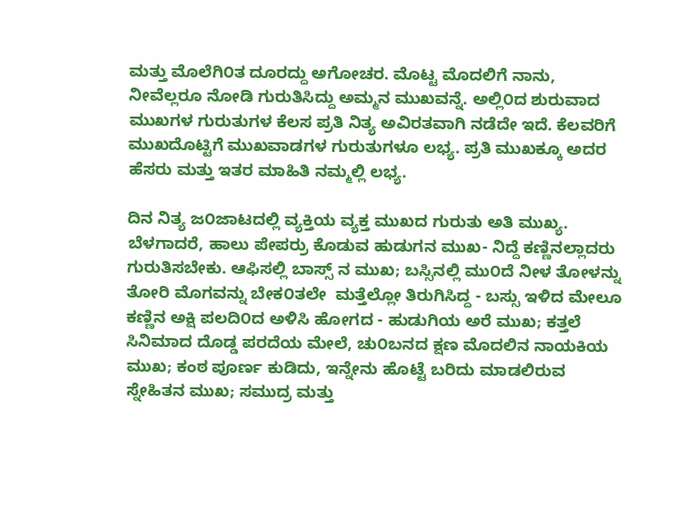ಮತ್ತು ಮೊಲೆಗಿ೦ತ ದೂರದ್ದು ಅಗೋಚರ. ಮೊಟ್ಟ ಮೊದಲಿಗೆ ನಾನು, ನೀವೆಲ್ಲರೂ ನೋಡಿ ಗುರುತಿಸಿದ್ದು ಅಮ್ಮನ ಮುಖವನ್ನೆ. ಅಲ್ಲಿ೦ದ ಶುರುವಾದ ಮುಖಗಳ ಗುರುತುಗಳ ಕೆಲಸ ಪ್ರತಿ ನಿತ್ಯ ಅವಿರತವಾಗಿ ನಡೆದೇ ಇದೆ. ಕೆಲವರಿಗೆ ಮುಖದೊಟ್ಟಿಗೆ ಮುಖವಾಡಗಳ ಗುರುತುಗಳೂ ಲಭ್ಯ. ಪ್ರತಿ ಮುಖಕ್ಕೂ ಅದರ ಹೆಸರು ಮತ್ತು ಇತರ ಮಾಹಿತಿ ನಮ್ಮಲ್ಲಿ ಲಭ್ಯ.

ದಿನ ನಿತ್ಯ ಜ೦ಜಾಟದಲ್ಲಿ ವ್ಯಕ್ತಿಯ ವ್ಯಕ್ತ ಮುಖದ ಗುರುತು ಅತಿ ಮುಖ್ಯ. ಬೆಳಗಾದರೆ, ಹಾಲು ಪೇಪರ್ರು ಕೊಡುವ ಹುಡುಗನ ಮುಖ- ನಿದ್ದೆ ಕಣ್ಣಿನಲ್ಲಾದರು ಗುರುತಿಸಬೇಕು. ಆಫಿಸಲ್ಲಿ ಬಾಸ್ಸ್ ನ ಮುಖ; ಬಸ್ಸಿನಲ್ಲಿ ಮು೦ದೆ ನೀಳ ತೋಳನ್ನು ತೋರಿ ಮೊಗವನ್ನು ಬೇಕ೦ತಲೇ  ಮತ್ತೆಲ್ಲೋ ತಿರುಗಿಸಿದ್ದ - ಬಸ್ಸು ಇಳಿದ ಮೇಲೂ ಕಣ್ಣಿನ ಅಕ್ಷಿ ಪಲದಿ೦ದ ಅಳಿಸಿ ಹೋಗದ - ಹುಡುಗಿಯ ಅರೆ ಮುಖ; ಕತ್ತಲೆ ಸಿನಿಮಾದ ದೊಡ್ಡ ಪರದೆಯ ಮೇಲೆ, ಚು೦ಬನದ ಕ್ಷಣ ಮೊದಲಿನ ನಾಯಕಿಯ ಮುಖ; ಕಂಠ ಪೂರ್ಣ ಕುಡಿದು, ಇನ್ನೇನು ಹೊಟ್ಟೆ ಬರಿದು ಮಾಡಲಿರುವ ಸ್ನೇಹಿತನ ಮುಖ; ಸಮುದ್ರ ಮತ್ತು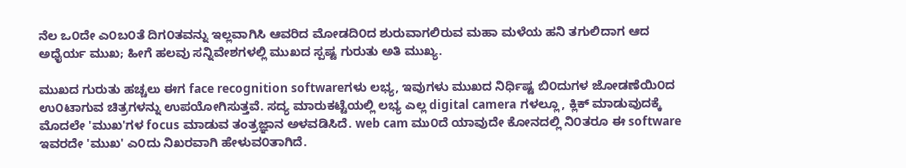ನೆಲ ಒ೦ದೇ ಎ೦ಬ೦ತೆ ದಿಗ೦ತವನ್ನು ಇಲ್ಲವಾಗಿಸಿ ಆವರಿದ ಮೋಡದಿ೦ದ ಶುರುವಾಗಲಿರುವ ಮಹಾ ಮಳೆಯ ಹನಿ ತಗುಲಿದಾಗ ಆದ ಅಧೈರ್ಯ ಮುಖ; ಹೀಗೆ ಹಲವು ಸನ್ನಿವೇಶಗಳಲ್ಲಿ ಮುಖದ ಸ್ಪಷ್ಟ ಗುರುತು ಅತಿ ಮುಖ್ಯ.

ಮುಖದ ಗುರುತು ಹಚ್ಚಲು ಈಗ face recognition softwareಗಳು ಲಭ್ಯ, ಇವುಗಳು ಮುಖದ ನಿರ್ಧಿಷ್ಟ ಬಿ೦ದುಗಳ ಜೋಡಣೆಯಿ೦ದ ಉ೦ಟಾಗುವ ಚಿತ್ರಗಳನ್ನು ಉಪಯೋಗಿಸುತ್ತವೆ. ಸದ್ಯ ಮಾರುಕಟ್ಟೆಯಲ್ಲಿ ಲಭ್ಯ ಎಲ್ಲ digital camera ಗಳಲ್ಲೂ, ಕ್ಲಿಕ್ ಮಾಡುವುದಕ್ಕೆ ಮೊದಲೇ 'ಮುಖ'ಗಳ focus ಮಾಡುವ ತಂತ್ರಜ್ಞಾನ ಅಳವಡಿಸಿದೆ. web cam ಮು೦ದೆ ಯಾವುದೇ ಕೋನದಲ್ಲಿ ನಿ೦ತರೂ ಈ software ಇವರದೇ 'ಮುಖ' ಎ೦ದು ನಿಖರವಾಗಿ ಹೇಳುವ೦ತಾಗಿದೆ.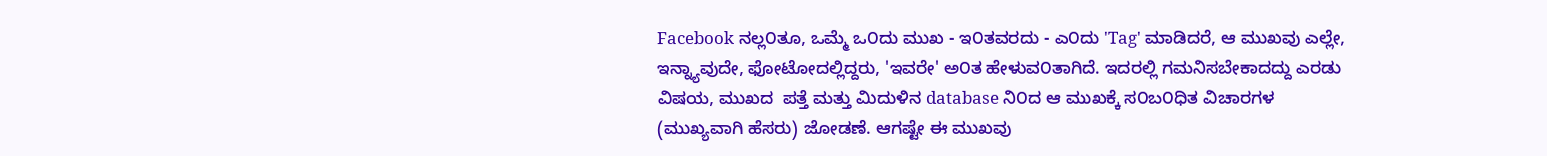Facebook ನಲ್ಲ೦ತೂ, ಒಮ್ಮೆ ಒ೦ದು ಮುಖ - ಇ೦ತವರದು - ಎ೦ದು 'Tag' ಮಾಡಿದರೆ, ಆ ಮುಖವು ಎಲ್ಲೇ, ಇನ್ನ್ಯಾವುದೇ, ಫೋಟೋದಲ್ಲಿದ್ದರು, 'ಇವರೇ' ಅ೦ತ ಹೇಳುವ೦ತಾಗಿದೆ. ಇದರಲ್ಲಿ ಗಮನಿಸಬೇಕಾದದ್ದು ಎರಡು ವಿಷಯ, ಮುಖದ  ಪತ್ತೆ ಮತ್ತು ಮಿದುಳಿನ database ನಿ೦ದ ಆ ಮುಖಕ್ಕೆ ಸ೦ಬ೦ಧಿತ ವಿಚಾರಗಳ (ಮುಖ್ಯವಾಗಿ ಹೆಸರು) ಜೋಡಣೆ. ಆಗಷ್ಟೇ ಈ ಮುಖವು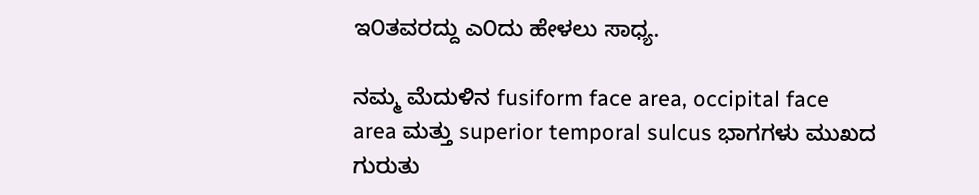ಇ೦ತವರದ್ದು ಎ೦ದು ಹೇಳಲು ಸಾಧ್ಯ.

ನಮ್ಮ ಮೆದುಳಿನ fusiform face area, occipital face area ಮತ್ತು superior temporal sulcus ಭಾಗಗಳು ಮುಖದ ಗುರುತು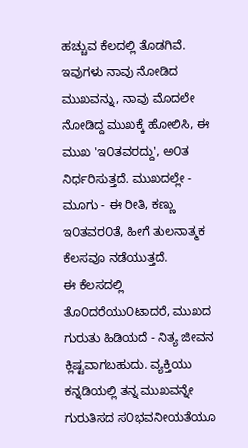ಹಚ್ಚುವ ಕೆಲದಲ್ಲಿ ತೊಡಗಿವೆ. ಇವುಗಳು ನಾವು ನೋಡಿದ ಮುಖವನ್ನು, ನಾವು ಮೊದಲೇ ನೋಡಿದ್ದ ಮುಖಕ್ಕೆ ಹೋಲಿಸಿ, ಈ ಮುಖ 'ಇ೦ತವರದ್ದು', ಅ೦ತ ನಿರ್ಧರಿಸುತ್ತದೆ. ಮುಖದಲ್ಲೇ - ಮೂಗು - ಈ ರೀತಿ, ಕಣ್ಣು ಇ೦ತವರ೦ತೆ, ಹೀಗೆ ತುಲನಾತ್ಮಕ ಕೆಲಸವೂ ನಡೆಯುತ್ತದೆ.
ಈ ಕೆಲಸದಲ್ಲಿ ತೊ೦ದರೆಯು೦ಟಾದರೆ, ಮುಖದ ಗುರುತು ಹಿಡಿಯದೆ - ನಿತ್ಯ ಜೀವನ ಕ್ಲಿಷ್ಟವಾಗಬಹುದು. ವ್ಯಕ್ತಿಯು ಕನ್ನಡಿಯಲ್ಲಿ ತನ್ನ ಮುಖವನ್ನೇ ಗುರುತಿಸದ ಸ೦ಭವನೀಯತೆಯೂ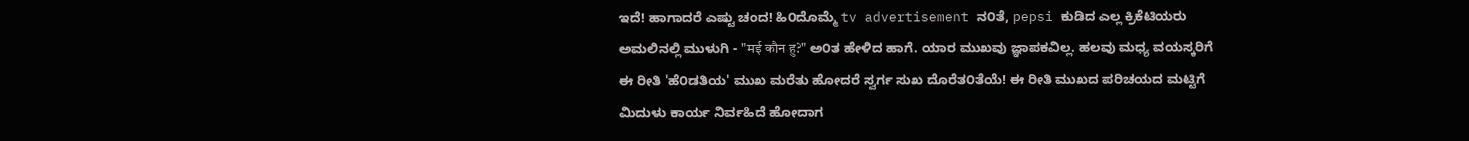ಇದೆ! ಹಾಗಾದರೆ ಎಷ್ಟು ಚಂದ! ಹಿ೦ದೊಮ್ಮೆ tv advertisement ನ೦ತೆ, pepsi ಕುಡಿದ ಎಲ್ಲ ಕ್ರಿಕೆಟಿಯರು ಅಮಲಿನಲ್ಲಿ ಮುಳುಗಿ - "मई कौन हु?" ಅ೦ತ ಹೇಳಿದ ಹಾಗೆ. ಯಾರ ಮುಖವು ಜ್ಞಾಪಕವಿಲ್ಲ. ಹಲವು ಮಧ್ಯ ವಯಸ್ಕರಿಗೆ ಈ ರೀತಿ 'ಹೆ೦ಡತಿಯ' ಮುಖ ಮರೆತು ಹೋದರೆ ಸ್ವರ್ಗ ಸುಖ ದೊರೆತ೦ತೆಯೆ! ಈ ರೀತಿ ಮುಖದ ಪರಿಚಯದ ಮಟ್ಟಿಗೆ ಮಿದುಳು ಕಾರ್ಯ ನಿರ್ವಹಿದೆ ಹೋದಾಗ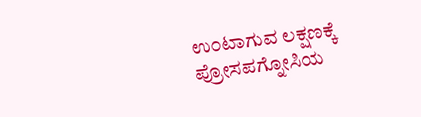ಉ೦ಟಾಗುವ ಲಕ್ಷಣಕ್ಕೆ ಪ್ರೋಸಪಗ್ನೋಸಿಯ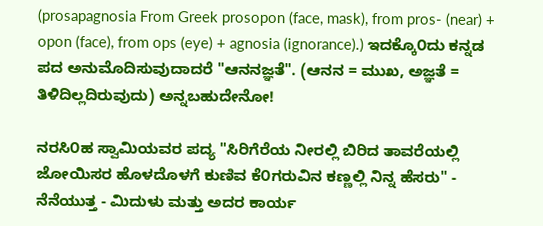(prosapagnosia From Greek prosopon (face, mask), from pros- (near) + opon (face), from ops (eye) + agnosia (ignorance).) ಇದಕ್ಕೊ೦ದು ಕನ್ನಡ ಪದ ಅನುಮೊದಿಸುವುದಾದರೆ "ಆನನಜ್ಞತೆ". (ಆನನ = ಮುಖ, ಅಜ್ಞತೆ = ತಿಳಿದಿಲ್ಲದಿರುವುದು) ಅನ್ನಬಹುದೇನೋ!

ನರಸಿ೦ಹ ಸ್ವಾಮಿಯವರ ಪದ್ಯ "ಸಿರಿಗೆರೆಯ ನೀರಲ್ಲಿ ಬಿರಿದ ತಾವರೆಯಲ್ಲಿ ಜೋಯಿಸರ ಹೊಳದೊಳಗೆ ಕುಣಿವ ಕೆ೦ಗರುವಿನ ಕಣ್ಣಲ್ಲಿ ನಿನ್ನ ಹೆಸರು" - ನೆನೆಯುತ್ತ - ಮಿದುಳು ಮತ್ತು ಅದರ ಕಾರ್ಯ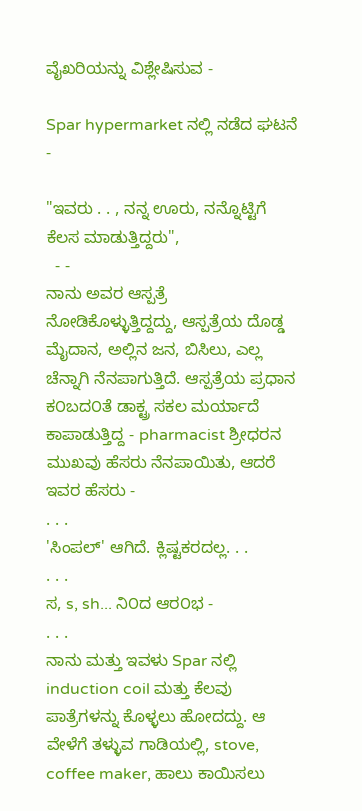ವೈಖರಿಯನ್ನು ವಿಶ್ಲೇಷಿಸುವ -

Spar hypermarket ನಲ್ಲಿ ನಡೆದ ಘಟನೆ -

"ಇವರು . . , ನನ್ನ ಊರು, ನನ್ನೊಟ್ಟಿಗೆ ಕೆಲಸ ಮಾಡುತ್ತಿದ್ದರು",
  - -
ನಾನು ಅವರ ಆಸ್ಪತ್ರೆ ನೋಡಿಕೊಳ್ಳುತ್ತಿದ್ದದ್ದು, ಆಸ್ಪತ್ರೆಯ ದೊಡ್ಡ ಮೈದಾನ, ಅಲ್ಲಿನ ಜನ, ಬಿಸಿಲು, ಎಲ್ಲ ಚೆನ್ನಾಗಿ ನೆನಪಾಗುತ್ತಿದೆ. ಆಸ್ಪತ್ರೆಯ ಪ್ರಧಾನ ಕ೦ಬದ೦ತೆ ಡಾಕ್ಟ್ರ ಸಕಲ ಮರ್ಯಾದೆ ಕಾಪಾಡುತ್ತಿದ್ದ - pharmacist ಶ್ರೀಧರನ ಮುಖವು ಹೆಸರು ನೆನಪಾಯಿತು, ಆದರೆ ಇವರ ಹೆಸರು -
. . .
'ಸಿಂಪಲ್' ಆಗಿದೆ. ಕ್ಲಿಷ್ಟಕರದಲ್ಲ. . .
. . .
ಸ, s, sh... ನಿ೦ದ ಆರ೦ಭ -
. . .
ನಾನು ಮತ್ತು ಇವಳು Spar ನಲ್ಲಿ induction coil ಮತ್ತು ಕೆಲವು ಪಾತ್ರೆಗಳನ್ನು ಕೊಳ್ಳಲು ಹೋದದ್ದು. ಆ ವೇಳೆಗೆ ತಳ್ಳುವ ಗಾಡಿಯಲ್ಲಿ, stove, coffee maker, ಹಾಲು ಕಾಯಿಸಲು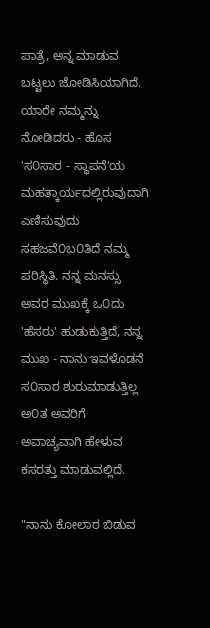ಪಾತ್ರೆ, ಅನ್ನ ಮಾಡುವ ಬಟ್ಟಲು ಜೋಡಿಸಿಯಾಗಿದೆ. ಯಾರೇ ನಮ್ಮನ್ನು ನೋಡಿದರು - ಹೊಸ 'ಸ೦ಸಾರ - ಸ್ಥಾಪನೆ'ಯ ಮಹತ್ಕಾರ್ಯದಲ್ಲಿರುವುದಾಗಿ ಎಣಿಸುವುದು ಸಹಜವೆ೦ಬ೦ತಿದೆ ನಮ್ಮ ಪರಿಸ್ಥಿತಿ. ನನ್ನ ಮನಸ್ಸು ಅವರ ಮುಖಕ್ಕೆ ಒ೦ದು 'ಹೆಸರು' ಹುಡುಕುತ್ತಿದೆ, ನನ್ನ ಮುಖ - ನಾನು ಇವಳೊಡನೆ ಸ೦ಸಾರ ಶುರುಮಾಡುತ್ತಿಲ್ಲ ಅ೦ತ ಅವರಿಗೆ ಅವಾಚ್ಯವಾಗಿ ಹೇಳುವ ಕಸರತ್ತು ಮಾಡುವಲ್ಲಿದೆ.

"ನಾನು ಕೋಲಾರ ಬಿಡುವ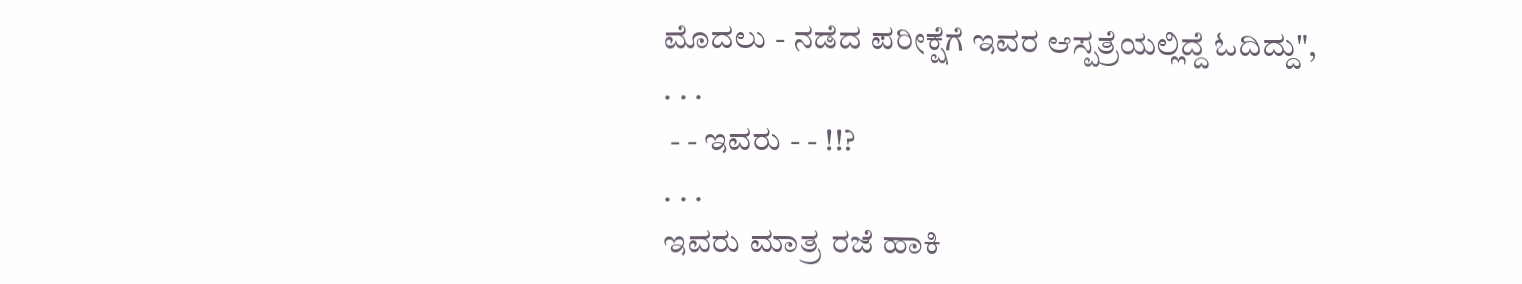ಮೊದಲು - ನಡೆದ ಪರೀಕ್ಷೆಗೆ ಇವರ ಆಸ್ಪತ್ರೆಯಲ್ಲಿದ್ದೆ ಓದಿದ್ದು",
. . .
 - - ಇವರು - - !!?
. . .
ಇವರು ಮಾತ್ರ ರಜೆ ಹಾಕಿ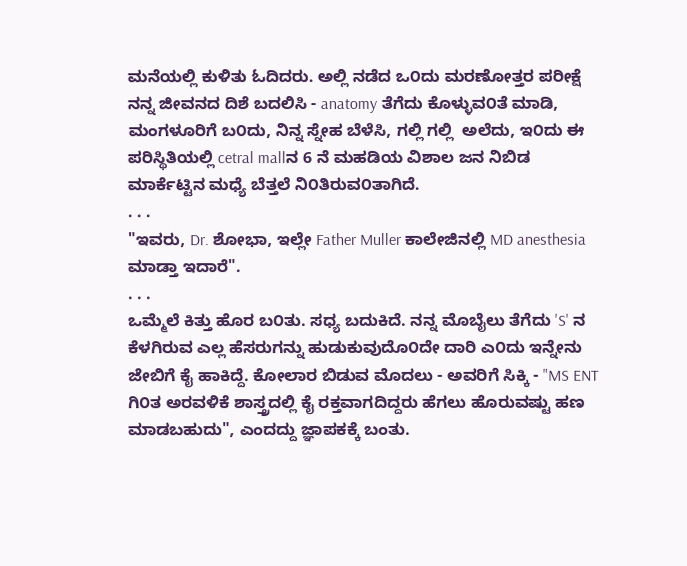ಮನೆಯಲ್ಲಿ ಕುಳಿತು ಓದಿದರು. ಅಲ್ಲಿ ನಡೆದ ಒ೦ದು ಮರಣೋತ್ತರ ಪರೀಕ್ಷೆ ನನ್ನ ಜೀವನದ ದಿಶೆ ಬದಲಿಸಿ - anatomy ತೆಗೆದು ಕೊಳ್ಳುವ೦ತೆ ಮಾಡಿ, ಮಂಗಳೂರಿಗೆ ಬ೦ದು, ನಿನ್ನ ಸ್ನೇಹ ಬೆಳೆಸಿ, ಗಲ್ಲಿ ಗಲ್ಲಿ  ಅಲೆದು, ಇ೦ದು ಈ ಪರಿಸ್ಥಿತಿಯಲ್ಲಿ cetral mallನ 6 ನೆ ಮಹಡಿಯ ವಿಶಾಲ ಜನ ನಿಬಿಡ ಮಾರ್ಕೆಟ್ಟಿನ ಮಧ್ಯೆ ಬೆತ್ತಲೆ ನಿ೦ತಿರುವ೦ತಾಗಿದೆ.
. . .
"ಇವರು, Dr. ಶೋಭಾ, ಇಲ್ಲೇ Father Muller ಕಾಲೇಜಿನಲ್ಲಿ MD anesthesia ಮಾಡ್ತಾ ಇದಾರೆ".
. . .
ಒಮ್ಮೆಲೆ ಕಿತ್ತು ಹೊರ ಬ೦ತು. ಸಧ್ಯ ಬದುಕಿದೆ. ನನ್ನ ಮೊಬೈಲು ತೆಗೆದು 'S' ನ ಕೆಳಗಿರುವ ಎಲ್ಲ ಹೆಸರುಗನ್ನು ಹುಡುಕುವುದೊ೦ದೇ ದಾರಿ ಎ೦ದು ಇನ್ನೇನು ಜೇಬಿಗೆ ಕೈ ಹಾಕಿದ್ದೆ. ಕೋಲಾರ ಬಿಡುವ ಮೊದಲು - ಅವರಿಗೆ ಸಿಕ್ಕಿ - "MS ENT ಗಿ೦ತ ಅರವಳಿಕೆ ಶಾಸ್ತ್ರದಲ್ಲಿ ಕೈ ರಕ್ತವಾಗದಿದ್ದರು ಹೆಗಲು ಹೊರುವಷ್ಟು ಹಣ ಮಾಡಬಹುದು", ಎಂದದ್ದು ಜ್ಞಾಪಕಕ್ಕೆ ಬಂತು.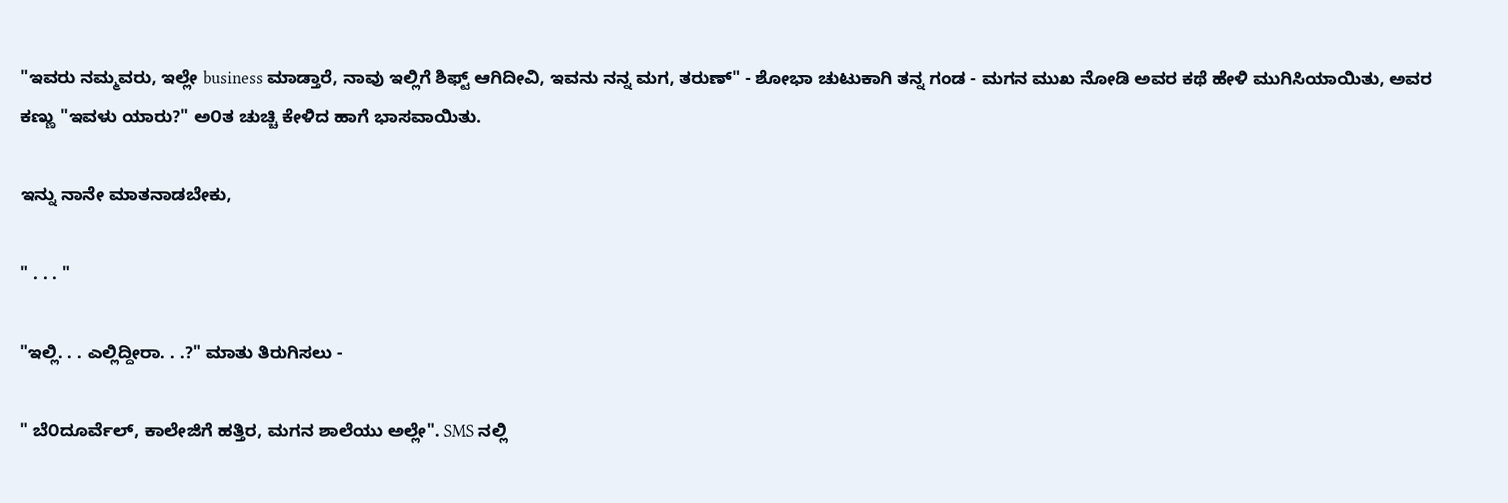"ಇವರು ನಮ್ಮವರು, ಇಲ್ಲೇ business ಮಾಡ್ತಾರೆ, ನಾವು ಇಲ್ಲಿಗೆ ಶಿಫ್ಟ್ ಆಗಿದೀವಿ, ಇವನು ನನ್ನ ಮಗ, ತರುಣ್" - ಶೋಭಾ ಚುಟುಕಾಗಿ ತನ್ನ ಗಂಡ - ಮಗನ ಮುಖ ನೋಡಿ ಅವರ ಕಥೆ ಹೇಳಿ ಮುಗಿಸಿಯಾಯಿತು, ಅವರ ಕಣ್ಣು "ಇವಳು ಯಾರು?" ಅ೦ತ ಚುಚ್ಚಿ ಕೇಳಿದ ಹಾಗೆ ಭಾಸವಾಯಿತು.

ಇನ್ನು ನಾನೇ ಮಾತನಾಡಬೇಕು,

" . . . "

"ಇಲ್ಲಿ. . . ಎಲ್ಲಿದ್ದೀರಾ. . .?" ಮಾತು ತಿರುಗಿಸಲು -

" ಬೆ೦ದೂರ್ವೆಲ್, ಕಾಲೇಜಿಗೆ ಹತ್ತಿರ, ಮಗನ ಶಾಲೆಯು ಅಲ್ಲೇ". SMS ನಲ್ಲಿ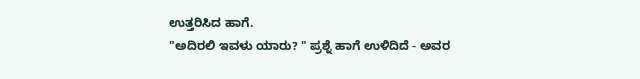ಉತ್ತರಿಸಿದ ಹಾಗೆ.
"ಅದಿರಲಿ ಇವಳು ಯಾರು? " ಪ್ರಶ್ನೆ ಹಾಗೆ ಉಳಿದಿದೆ - ಅವರ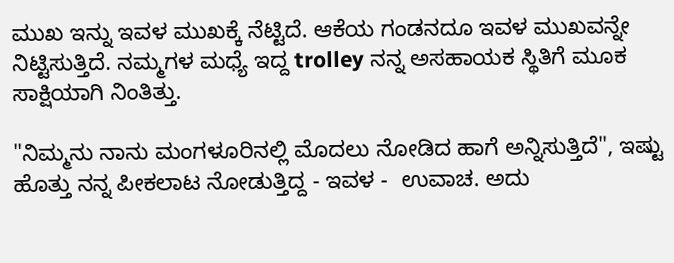ಮುಖ ಇನ್ನು ಇವಳ ಮುಖಕ್ಕೆ ನೆಟ್ಟಿದೆ. ಆಕೆಯ ಗಂಡನದೂ ಇವಳ ಮುಖವನ್ನೇ ನಿಟ್ಟಿಸುತ್ತಿದೆ. ನಮ್ಮಗಳ ಮಧ್ಯೆ ಇದ್ದ trolley ನನ್ನ ಅಸಹಾಯಕ ಸ್ಥಿತಿಗೆ ಮೂಕ ಸಾಕ್ಷಿಯಾಗಿ ನಿಂತಿತ್ತು.

"ನಿಮ್ಮನು ನಾನು ಮಂಗಳೂರಿನಲ್ಲಿ ಮೊದಲು ನೋಡಿದ ಹಾಗೆ ಅನ್ನಿಸುತ್ತಿದೆ", ಇಷ್ಟು ಹೊತ್ತು ನನ್ನ ಪೀಕಲಾಟ ನೋಡುತ್ತಿದ್ದ - ಇವಳ -  ಉವಾಚ. ಅದು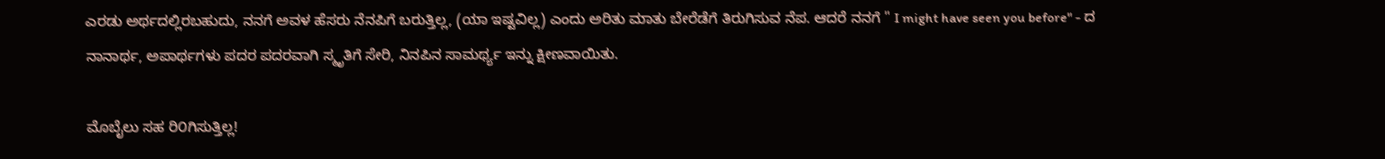ಎರಡು ಅರ್ಥದಲ್ಲಿರಬಹುದು, ನನಗೆ ಅವಳ ಹೆಸರು ನೆನಪಿಗೆ ಬರುತ್ತಿಲ್ಲ, (ಯಾ ಇಷ್ಟವಿಲ್ಲ) ಎಂದು ಅರಿತು ಮಾತು ಬೇರೆಡೆಗೆ ತಿರುಗಿಸುವ ನೆಪ. ಆದರೆ ನನಗೆ " I might have seen you before" - ದ ನಾನಾರ್ಥ, ಅಪಾರ್ಥಗಳು ಪದರ ಪದರವಾಗಿ ಸ್ಮೃತಿಗೆ ಸೇರಿ, ನಿನಪಿನ ಸಾಮರ್ಥ್ಯ ಇನ್ನು ಕ್ಷೀಣವಾಯಿತು.

ಮೊಬೈಲು ಸಹ ರಿ೦ಗಿಸುತ್ತಿಲ್ಲ!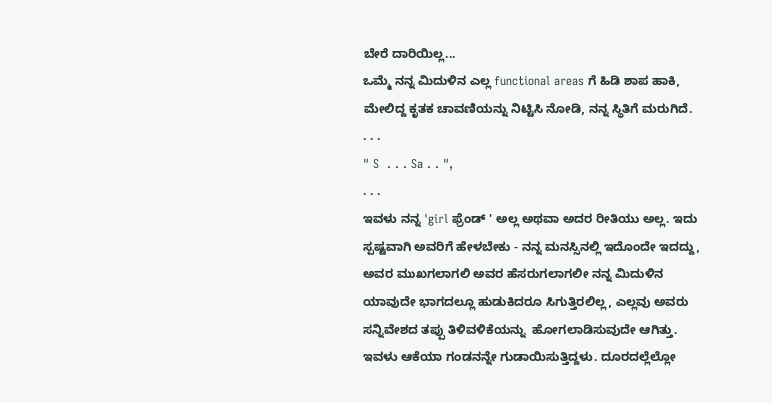ಬೇರೆ ದಾರಿಯಿಲ್ಲ...
ಒಮ್ಮೆ ನನ್ನ ಮಿದುಳಿನ ಎಲ್ಲ functional areas ಗೆ ಹಿಡಿ ಶಾಪ ಹಾಕಿ, ಮೇಲಿದ್ದ ಕೃತಕ ಚಾವಣಿಯನ್ನು ನಿಟ್ಟಿಸಿ ನೋಡಿ, ನನ್ನ ಸ್ಥಿತಿಗೆ ಮರುಗಿದೆ.
. . .
" S  . . . Sa . . ",
. . .
ಇವಳು ನನ್ನ 'girl ಫ್ರೆಂಡ್ ' ಅಲ್ಲ ಅಥವಾ ಅದರ ರೀತಿಯು ಅಲ್ಲ. ಇದು ಸ್ಪಷ್ಟವಾಗಿ ಅವರಿಗೆ ಹೇಳಬೇಕು - ನನ್ನ ಮನಸ್ಸಿನಲ್ಲಿ ಇದೊಂದೇ ಇದದ್ದು, ಅವರ ಮುಖಗಲಾಗಲಿ ಅವರ ಹೆಸರುಗಲಾಗಲೀ ನನ್ನ ಮಿದುಳಿನ ಯಾವುದೇ ಭಾಗದಲ್ಲೂ ಹುಡುಕಿದರೂ ಸಿಗುತ್ತಿರಲಿಲ್ಲ, ಎಲ್ಲವು ಅವರು ಸನ್ನಿವೇಶದ ತಪ್ಪು ತಿಳಿವಳಿಕೆಯನ್ನು  ಹೋಗಲಾಡಿಸುವುದೇ ಆಗಿತ್ತು.  ಇವಳು ಆಕೆಯಾ ಗಂಡನನ್ನೇ ಗುಡಾಯಿಸುತ್ತಿದ್ದಳು. ದೂರದಲ್ಲೆಲ್ಲೋ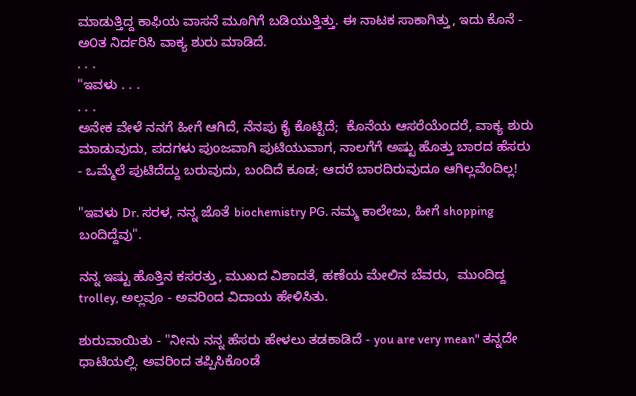ಮಾಡುತ್ತಿದ್ದ ಕಾಫಿಯ ವಾಸನೆ ಮೂಗಿಗೆ ಬಡಿಯುತ್ತಿತ್ತು. ಈ ನಾಟಕ ಸಾಕಾಗಿತ್ತು, ಇದು ಕೊನೆ - ಅ೦ತ ನಿರ್ದರಿಸಿ ವಾಕ್ಯ ಶುರು ಮಾಡಿದೆ.
. . .
"ಇವಳು . . .
. . .
ಅನೇಕ ವೇಳೆ ನನಗೆ ಹೀಗೆ ಆಗಿದೆ, ನೆನಪು ಕೈ ಕೊಟ್ಟಿದೆ;  ಕೊನೆಯ ಆಸರೆಯೆಂದರೆ, ವಾಕ್ಯ ಶುರು ಮಾಡುವುದು, ಪದಗಳು ಪುಂಜವಾಗಿ ಪುಟಿಯುವಾಗ, ನಾಲಗೆಗೆ ಅಷ್ಟು ಹೊತ್ತು ಬಾರದ ಹೆಸರು - ಒಮ್ಮೆಲೆ ಪುಟಿದೆದ್ದು ಬರುವುದು, ಬಂದಿದೆ ಕೂಡ; ಆದರೆ ಬಾರದಿರುವುದೂ ಆಗಿಲ್ಲವೆಂದಿಲ್ಲ!

"ಇವಳು Dr. ಸರಳ, ನನ್ನ ಜೊತೆ biochemistry PG. ನಮ್ಮ ಕಾಲೇಜು, ಹೀಗೆ shopping ಬಂದಿದ್ದೆವು".

ನನ್ನ ಇಷ್ಟು ಹೊತ್ತಿನ ಕಸರತ್ತು, ಮುಖದ ವಿಶಾದತೆ, ಹಣೆಯ ಮೇಲಿನ ಬೆವರು,  ಮುಂದಿದ್ದ trolley, ಅಲ್ಲವೂ - ಅವರಿಂದ ವಿದಾಯ ಹೇಳಿಸಿತು.

ಶುರುವಾಯಿತು - "ನೀನು ನನ್ನ ಹೆಸರು ಹೇಳಲು ತಡಕಾಡಿದೆ - you are very mean" ತನ್ನದೇ ಧಾಟಿಯಲ್ಲಿ. ಅವರಿಂದ ತಪ್ಪಿಸಿಕೊಂಡೆ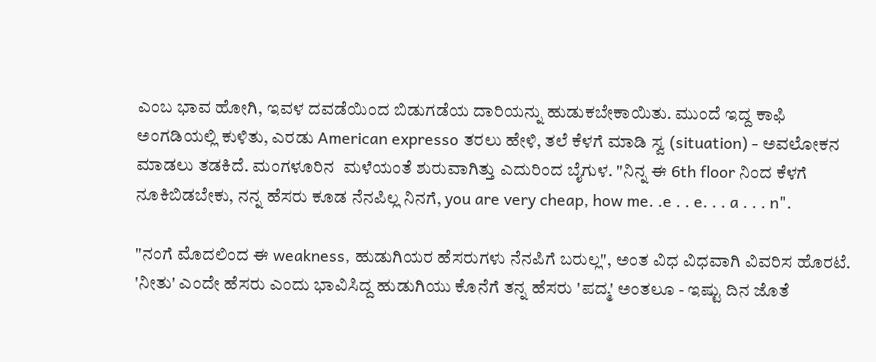ಎಂಬ ಭಾವ ಹೋಗಿ, ಇವಳ ದವಡೆಯಿಂದ ಬಿಡುಗಡೆಯ ದಾರಿಯನ್ನು ಹುಡುಕಬೇಕಾಯಿತು. ಮುಂದೆ ಇದ್ದ ಕಾಫಿ ಅಂಗಡಿಯಲ್ಲಿ ಕುಳಿತು, ಎರಡು American expresso ತರಲು ಹೇಳಿ, ತಲೆ ಕೆಳಗೆ ಮಾಡಿ ಸ್ವ (situation) - ಅವಲೋಕನ ಮಾಡಲು ತಡಕಿದೆ. ಮಂಗಳೂರಿನ  ಮಳೆಯಂತೆ ಶುರುವಾಗಿತ್ತು ಎದುರಿಂದ ಬೈಗುಳ. "ನಿನ್ನ ಈ 6th floor ನಿಂದ ಕೆಳಗೆ ನೂಕಿಬಿಡಬೇಕು, ನನ್ನ ಹೆಸರು ಕೂಡ ನೆನಪಿಲ್ಲ ನಿನಗೆ, you are very cheap, how me. .e . . e. . . a . . . n".

"ನಂಗೆ ಮೊದಲಿಂದ ಈ weakness, ಹುಡುಗಿಯರ ಹೆಸರುಗಳು ನೆನಪಿಗೆ ಬರುಲ್ಲ", ಅಂತ ವಿಧ ವಿಧವಾಗಿ ವಿವರಿಸ ಹೊರಟೆ. 'ನೀತು' ಎಂದೇ ಹೆಸರು ಎಂದು ಭಾವಿಸಿದ್ದ ಹುಡುಗಿಯು ಕೊನೆಗೆ ತನ್ನ ಹೆಸರು 'ಪದ್ಮ' ಅಂತಲೂ - ಇಷ್ಟು ದಿನ ಜೊತೆ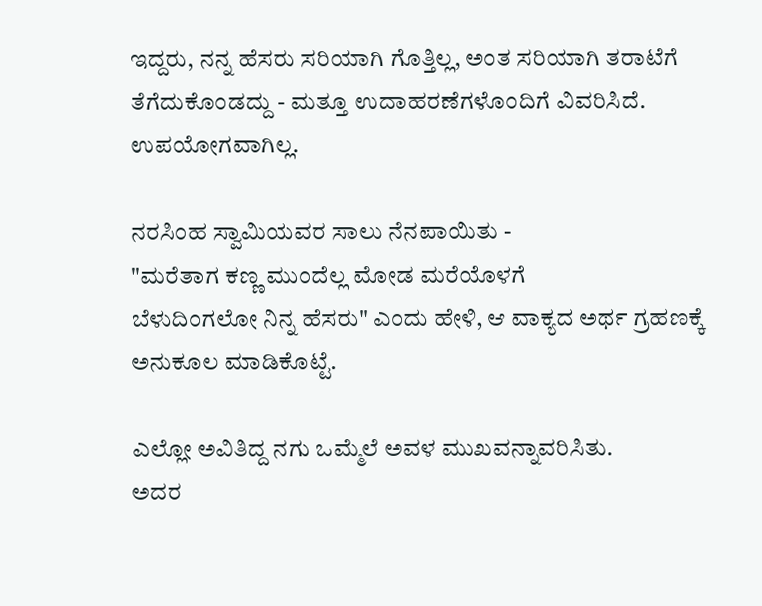ಇದ್ದರು, ನನ್ನ ಹೆಸರು ಸರಿಯಾಗಿ ಗೊತ್ತಿಲ್ಲ, ಅಂತ ಸರಿಯಾಗಿ ತರಾಟೆಗೆ ತೆಗೆದುಕೊಂಡದ್ದು - ಮತ್ತೂ ಉದಾಹರಣೆಗಳೊಂದಿಗೆ ವಿವರಿಸಿದೆ. ಉಪಯೋಗವಾಗಿಲ್ಲ.

ನರಸಿಂಹ ಸ್ವಾಮಿಯವರ ಸಾಲು ನೆನಪಾಯಿತು -
"ಮರೆತಾಗ ಕಣ್ಣ ಮುಂದೆಲ್ಲ ಮೋಡ ಮರೆಯೊಳಗೆ
ಬೆಳುದಿಂಗಲೋ ನಿನ್ನ ಹೆಸರು" ಎಂದು ಹೇಳಿ, ಆ ವಾಕ್ಯದ ಅರ್ಥ ಗ್ರಹಣಕ್ಕೆ ಅನುಕೂಲ ಮಾಡಿಕೊಟ್ಟೆ.

ಎಲ್ಲೋ ಅವಿತಿದ್ದ ನಗು ಒಮ್ಮೆಲೆ ಅವಳ ಮುಖವನ್ನಾವರಿಸಿತು.
ಅದರ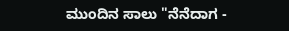ಮುಂದಿನ ಸಾಲು "ನೆನೆದಾಗ -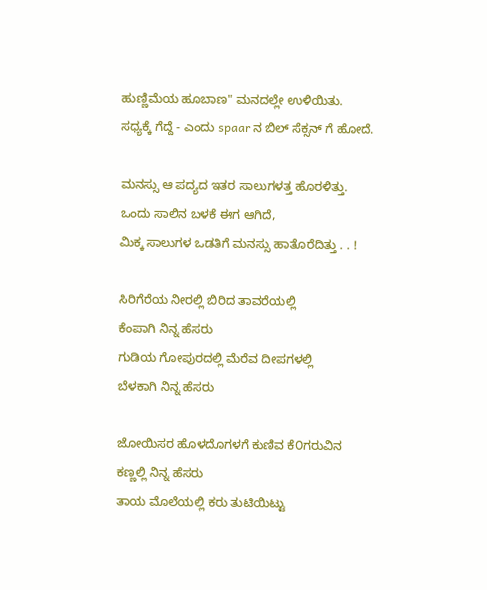ಹುಣ್ಣಿಮೆಯ ಹೂಬಾಣ" ಮನದಲ್ಲೇ ಉಳಿಯಿತು.
ಸಧ್ಯಕ್ಕೆ ಗೆದ್ದೆ - ಎಂದು spaar ನ ಬಿಲ್ ಸೆಕ್ಸನ್ ಗೆ ಹೋದೆ.

ಮನಸ್ಸು ಆ ಪದ್ಯದ ಇತರ ಸಾಲುಗಳತ್ತ ಹೊರಳಿತ್ತು.
ಒಂದು ಸಾಲಿನ ಬಳಕೆ ಈಗ ಆಗಿದೆ,
ಮಿಕ್ಕ ಸಾಲುಗಳ ಒಡತಿಗೆ ಮನಸ್ಸು ಹಾತೊರೆದಿತ್ತು . . !

ಸಿರಿಗೆರೆಯ ನೀರಲ್ಲಿ ಬಿರಿದ ತಾವರೆಯಲ್ಲಿ
ಕೆಂಪಾಗಿ ನಿನ್ನ ಹೆಸರು
ಗುಡಿಯ ಗೋಪುರದಲ್ಲಿ ಮೆರೆವ ದೀಪಗಳಲ್ಲಿ
ಬೆಳಕಾಗಿ ನಿನ್ನ ಹೆಸರು

ಜೋಯಿಸರ ಹೊಳದೊಗಳಗೆ ಕುಣಿವ ಕೆ೦ಗರುವಿನ
ಕಣ್ಣಲ್ಲಿ ನಿನ್ನ ಹೆಸರು
ತಾಯ ಮೊಲೆಯಲ್ಲಿ ಕರು ತುಟಿಯಿಟ್ಟು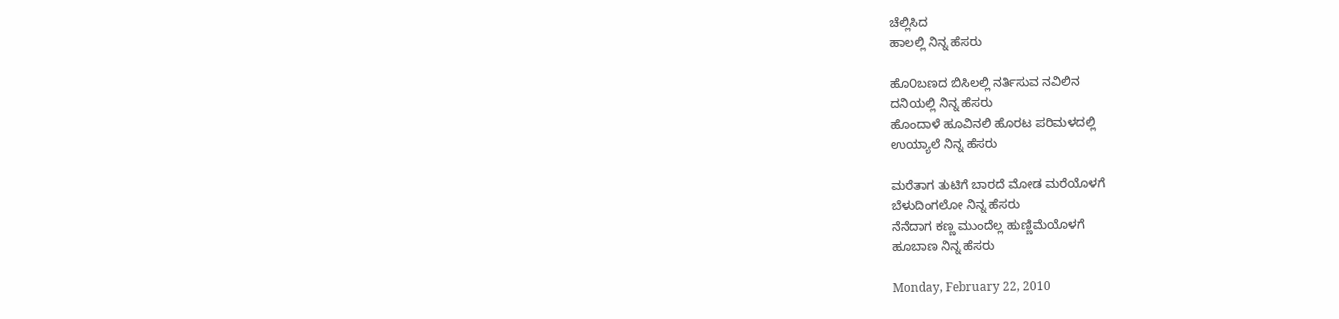ಚೆಲ್ಲಿಸಿದ
ಹಾಲಲ್ಲಿ ನಿನ್ನ ಹೆಸರು

ಹೊ೦ಬಣದ ಬಿಸಿಲಲ್ಲಿ ನರ್ತಿಸುವ ನವಿಲಿನ
ದನಿಯಲ್ಲಿ ನಿನ್ನ ಹೆಸರು
ಹೊಂದಾಳೆ ಹೂವಿನಲಿ ಹೊರಟ ಪರಿಮಳದಲ್ಲಿ
ಉಯ್ಯಾಲೆ ನಿನ್ನ ಹೆಸರು

ಮರೆತಾಗ ತುಟಿಗೆ ಬಾರದೆ ಮೋಡ ಮರೆಯೊಳಗೆ
ಬೆಳುದಿಂಗಲೋ ನಿನ್ನ ಹೆಸರು
ನೆನೆದಾಗ ಕಣ್ಣ ಮುಂದೆಲ್ಲ ಹುಣ್ಣಿಮೆಯೊಳಗೆ
ಹೂಬಾಣ ನಿನ್ನ ಹೆಸರು

Monday, February 22, 2010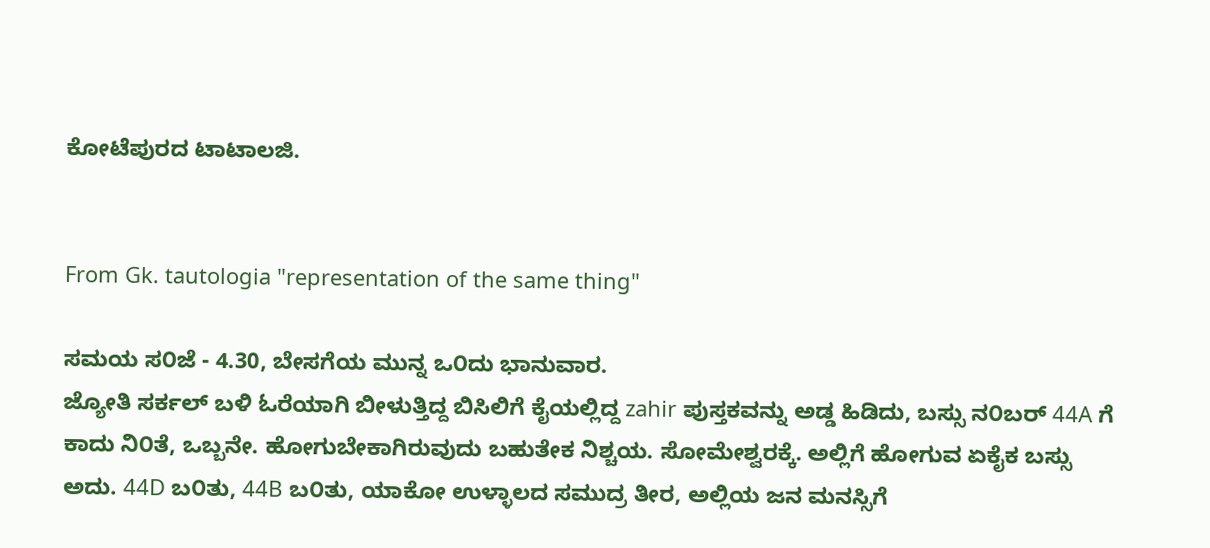ಕೋಟೆಪುರದ ಟಾಟಾಲಜಿ.


From Gk. tautologia "representation of the same thing"

ಸಮಯ ಸ೦ಜೆ - 4.30, ಬೇಸಗೆಯ ಮುನ್ನ ಒ೦ದು ಭಾನುವಾರ.
ಜ್ಯೋತಿ ಸರ್ಕಲ್ ಬಳಿ ಓರೆಯಾಗಿ ಬೀಳುತ್ತಿದ್ದ ಬಿಸಿಲಿಗೆ ಕೈಯಲ್ಲಿದ್ದ zahir ಪುಸ್ತಕವನ್ನು ಅಡ್ಡ ಹಿಡಿದು, ಬಸ್ಸು ನ೦ಬರ್ 44A ಗೆ ಕಾದು ನಿ೦ತೆ, ಒಬ್ಬನೇ. ಹೋಗುಬೇಕಾಗಿರುವುದು ಬಹುತೇಕ ನಿಶ್ಚಯ. ಸೋಮೇಶ್ವರಕ್ಕೆ. ಅಲ್ಲಿಗೆ ಹೋಗುವ ಏಕೈಕ ಬಸ್ಸು ಅದು. 44D ಬ೦ತು, 44B ಬ೦ತು, ಯಾಕೋ ಉಳ್ಳಾಲದ ಸಮುದ್ರ ತೀರ, ಅಲ್ಲಿಯ ಜನ ಮನಸ್ಸಿಗೆ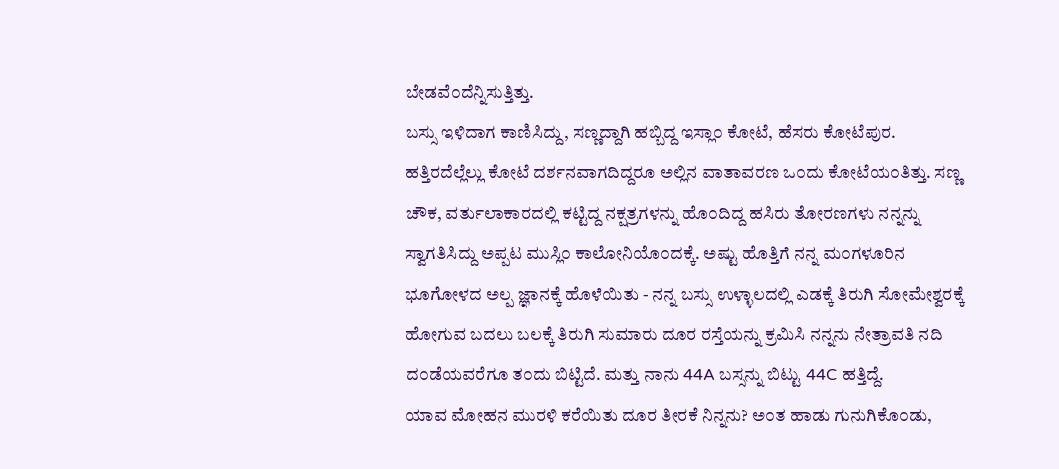ಬೇಡವೆ೦ದೆನ್ನಿಸುತ್ತಿತ್ತು.
ಬಸ್ಸು ಇಳಿದಾಗ ಕಾಣಿಸಿದ್ದು, ಸಣ್ಣದ್ದಾಗಿ ಹಬ್ಬಿದ್ದ ಇಸ್ಲಾ೦ ಕೋಟೆ, ಹೆಸರು ಕೋಟೆಪುರ. ಹತ್ತಿರದೆಲ್ಲೆಲ್ಲು ಕೋಟೆ ದರ್ಶನವಾಗದಿದ್ದರೂ ಅಲ್ಲಿನ ವಾತಾವರಣ ಒ೦ದು ಕೋಟೆಯ೦ತಿತ್ತು. ಸಣ್ಣ ಚೌಕ, ವರ್ತುಲಾಕಾರದಲ್ಲಿ ಕಟ್ಟಿದ್ದ ನಕ್ಷತ್ರಗಳನ್ನು ಹೊ೦ದಿದ್ದ ಹಸಿರು ತೋರಣಗಳು ನನ್ನನ್ನು ಸ್ವಾಗತಿಸಿದ್ದು ಅಪ್ಪಟ ಮುಸ್ಲಿ೦ ಕಾಲೋನಿಯೊ೦ದಕ್ಕೆ. ಅಷ್ಟು ಹೊತ್ತಿಗೆ ನನ್ನ ಮ೦ಗಳೂರಿನ ಭೂಗೋಳದ ಅಲ್ಪ ಜ್ಞಾನಕ್ಕೆ ಹೊಳೆಯಿತು - ನನ್ನ ಬಸ್ಸು ಉಳ್ಳಾಲದಲ್ಲಿ ಎಡಕ್ಕೆ ತಿರುಗಿ ಸೋಮೇಶ್ವರಕ್ಕೆ ಹೋಗುವ ಬದಲು ಬಲಕ್ಕೆ ತಿರುಗಿ ಸುಮಾರು ದೂರ ರಸ್ತೆಯನ್ನು ಕ್ರಮಿಸಿ ನನ್ನನು ನೇತ್ರಾವತಿ ನದಿ ದ೦ಡೆಯವರೆಗೂ ತ೦ದು ಬಿಟ್ಟಿದೆ. ಮತ್ತು ನಾನು 44A ಬಸ್ಸನ್ನು ಬಿಟ್ಟು 44C ಹತ್ತಿದ್ದೆ.
ಯಾವ ಮೋಹನ ಮುರಳಿ ಕರೆಯಿತು ದೂರ ತೀರಕೆ ನಿನ್ನನು? ಅ೦ತ ಹಾಡು ಗುನುಗಿಕೊ೦ಡು,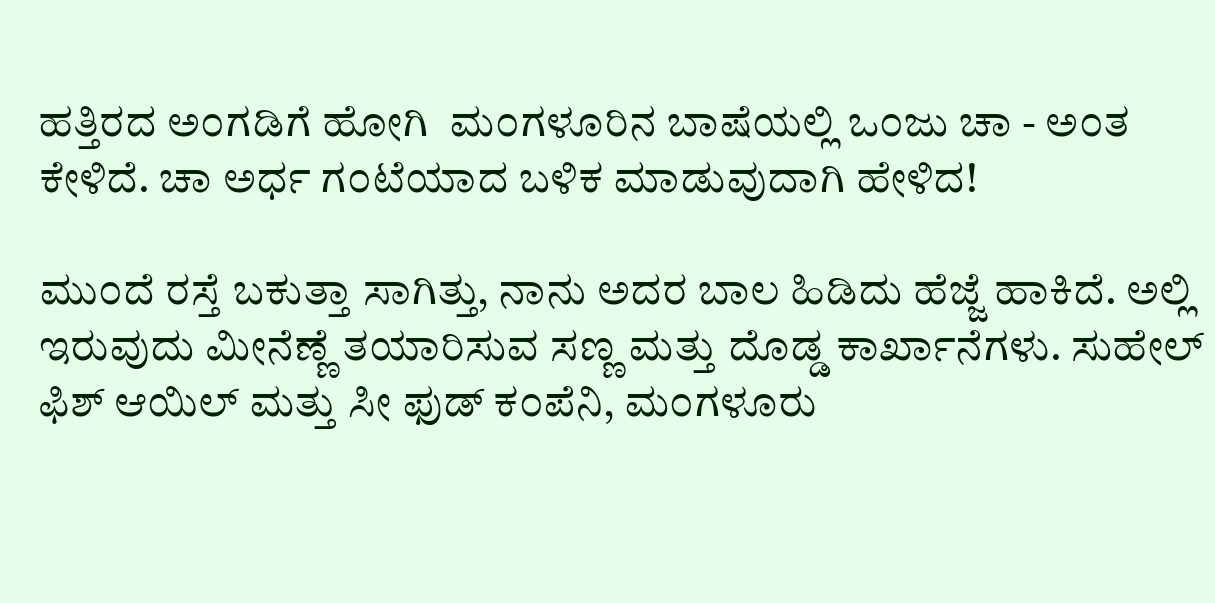ಹತ್ತಿರದ ಅ೦ಗಡಿಗೆ ಹೋಗಿ  ಮ೦ಗಳೂರಿನ ಬಾಷೆಯಲ್ಲಿ ಒ೦ಜು ಚಾ - ಅ೦ತ ಕೇಳಿದೆ. ಚಾ ಅರ್ಧ ಗ೦ಟೆಯಾದ ಬಳಿಕ ಮಾಡುವುದಾಗಿ ಹೇಳಿದ!

ಮು೦ದೆ ರಸ್ತೆ ಬಕುತ್ತಾ ಸಾಗಿತ್ತು, ನಾನು ಅದರ ಬಾಲ ಹಿಡಿದು ಹೆಜ್ಜೆ ಹಾಕಿದೆ. ಅಲ್ಲಿ ಇರುವುದು ಮೀನೆಣ್ಣೆ ತಯಾರಿಸುವ ಸಣ್ಣ ಮತ್ತು ದೊಡ್ಡ ಕಾರ್ಖಾನೆಗಳು. ಸುಹೇಲ್ ಫಿಶ್ ಆಯಿಲ್ ಮತ್ತು ಸೀ ಫುಡ್ ಕ೦ಪೆನಿ, ಮ೦ಗಳೂರು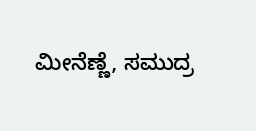ಮೀನೆಣ್ಣೆ, ಸಮುದ್ರ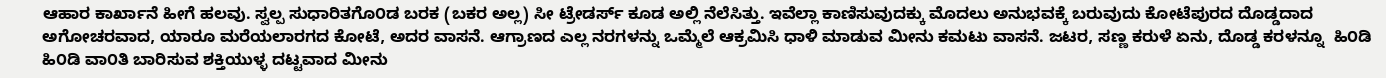ಆಹಾರ ಕಾರ್ಖಾನೆ ಹೀಗೆ ಹಲವು. ಸ್ವಲ್ಪ ಸುಧಾರಿತಗೊ೦ಡ ಬರಕ (ಬಕರ ಅಲ್ಲ) ಸೀ ಟ್ರೇಡರ್ಸ್ ಕೂಡ ಅಲ್ಲಿ ನೆಲೆಸಿತ್ತು. ಇವೆಲ್ಲಾ ಕಾಣಿಸುವುದಕ್ಕು ಮೊದಲು ಅನುಭವಕ್ಕೆ ಬರುವುದು ಕೋಟೆಪುರದ ದೊಡ್ಡದಾದ ಅಗೋಚರವಾದ, ಯಾರೂ ಮರೆಯಲಾರಗದ ಕೋಟೆ, ಅದರ ವಾಸನೆ. ಆಗ್ರಾಣದ ಎಲ್ಲ ನರಗಳನ್ನು ಒಮ್ಮೆಲೆ ಆಕ್ರಮಿಸಿ ಧಾಳಿ ಮಾಡುವ ಮೀನು ಕಮಟು ವಾಸನೆ. ಜಟರ, ಸಣ್ಣ ಕರುಳೆ ಏನು, ದೊಡ್ಡ ಕರಳನ್ನೂ  ಹಿ೦ಡಿ ಹಿ೦ಡಿ ವಾ೦ತಿ ಬಾರಿಸುವ ಶಕ್ತಿಯುಳ್ಳ ದಟ್ಟವಾದ ಮೀನು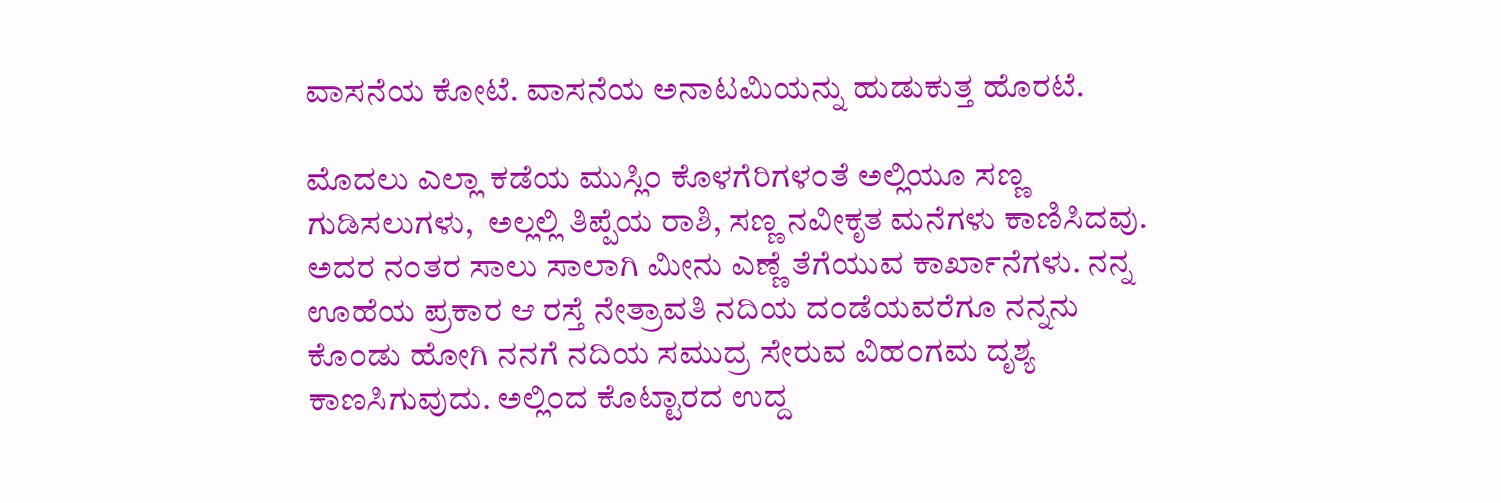ವಾಸನೆಯ ಕೋಟೆ. ವಾಸನೆಯ ಅನಾಟಮಿಯನ್ನು ಹುಡುಕುತ್ತ ಹೊರಟೆ.

ಮೊದಲು ಎಲ್ಲಾ ಕಡೆಯ ಮುಸ್ಲಿ೦ ಕೊಳಗೆರಿಗಳ೦ತೆ ಅಲ್ಲಿಯೂ ಸಣ್ಣ ಗುಡಿಸಲುಗಳು,  ಅಲ್ಲಲ್ಲಿ ತಿಪ್ಪೆಯ ರಾಶಿ, ಸಣ್ಣ ನವೀಕೃತ ಮನೆಗಳು ಕಾಣಿಸಿದವು. ಅದರ ನ೦ತರ ಸಾಲು ಸಾಲಾಗಿ ಮೀನು ಎಣ್ಣೆ ತೆಗೆಯುವ ಕಾರ್ಖಾನೆಗಳು. ನನ್ನ ಊಹೆಯ ಪ್ರಕಾರ ಆ ರಸ್ತೆ ನೇತ್ರಾವತಿ ನದಿಯ ದ೦ಡೆಯವರೆಗೂ ನನ್ನನು ಕೊ೦ಡು ಹೋಗಿ ನನಗೆ ನದಿಯ ಸಮುದ್ರ ಸೇರುವ ವಿಹ೦ಗಮ ದೃಶ್ಯ ಕಾಣಸಿಗುವುದು. ಅಲ್ಲಿ೦ದ ಕೊಟ್ಟಾರದ ಉದ್ದ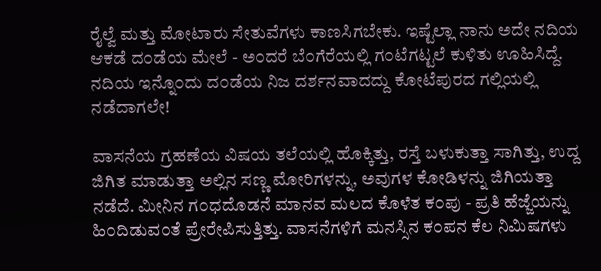ರೈಲ್ವೆ ಮತ್ತು ಮೋಟಾರು ಸೇತುವೆಗಳು ಕಾಣಸಿಗಬೇಕು. ಇಷ್ಟೆಲ್ಲಾ ನಾನು ಅದೇ ನದಿಯ ಆಕಡೆ ದ೦ಡೆಯ ಮೇಲೆ - ಅ೦ದರೆ ಬೆ೦ಗೆರೆಯಲ್ಲಿ ಗ೦ಟೆಗಟ್ಟಲೆ ಕುಳಿತು ಊಹಿಸಿದ್ದೆ. ನದಿಯ ಇನ್ನೊ೦ದು ದ೦ಡೆಯ ನಿಜ ದರ್ಶನವಾದದ್ದು ಕೋಟೆಪುರದ ಗಲ್ಲಿಯಲ್ಲಿ ನಡೆದಾಗಲೇ!

ವಾಸನೆಯ ಗ್ರಹಣೆಯ ವಿಷಯ ತಲೆಯಲ್ಲಿ ಹೊಕ್ಕಿತ್ತು, ರಸ್ತೆ ಬಳುಕುತ್ತಾ ಸಾಗಿತ್ತು, ಉದ್ದ ಜಿಗಿತ ಮಾಡುತ್ತಾ ಅಲ್ಲಿನ ಸಣ್ಣ ಮೋರಿಗಳನ್ನು, ಅವುಗಳ ಕೋಡಿಳನ್ನು ಜಿಗಿಯತ್ತಾ ನಡೆದೆ. ಮೀನಿನ ಗ೦ಧದೊಡನೆ ಮಾನವ ಮಲದ ಕೊಳೆತ ಕ೦ಪು - ಪ್ರತಿ ಹೆಜ್ಜೆಯನ್ನು ಹಿ೦ದಿಡುವ೦ತೆ ಪ್ರೇರೇಪಿಸುತ್ತಿತ್ತು. ವಾಸನೆಗಳಿಗೆ ಮನಸ್ಸಿನ ಕ೦ಪನ ಕೆಲ ನಿಮಿಷಗಳು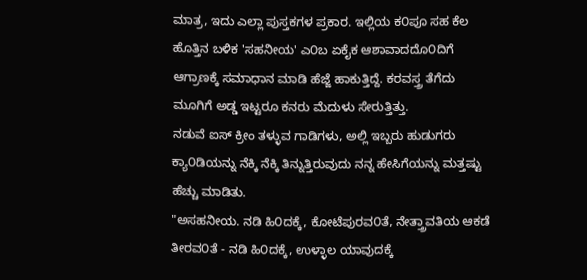ಮಾತ್ರ, ಇದು ಎಲ್ಲಾ ಪುಸ್ತಕಗಳ ಪ್ರಕಾರ. ಇಲ್ಲಿಯ ಕ೦ಪೂ ಸಹ ಕೆಲ ಹೊತ್ತಿನ ಬಳಿಕ 'ಸಹನೀಯ' ಎ೦ಬ ಏಕೈಕ ಆಶಾವಾದದೊ೦ದಿಗೆ ಆಗ್ರಾಣಕ್ಕೆ ಸಮಾಧಾನ ಮಾಡಿ ಹೆಜ್ಜೆ ಹಾಕುತ್ತಿದ್ದೆ. ಕರವಸ್ತ್ರ ತೆಗೆದು ಮೂಗಿಗೆ ಅಡ್ಡ ಇಟ್ಟರೂ ಕನರು ಮೆದುಳು ಸೇರುತ್ತಿತ್ತು.
ನಡುವೆ ಐಸ್ ಕ್ರೀಂ ತಳ್ಳುವ ಗಾಡಿಗಳು, ಅಲ್ಲಿ ಇಬ್ಬರು ಹುಡುಗರು ಕ್ಯಾ೦ಡಿಯನ್ನು ನೆಕ್ಕಿ ನೆಕ್ಕಿ ತಿನ್ನುತ್ತಿರುವುದು ನನ್ನ ಹೇಸಿಗೆಯನ್ನು ಮತ್ತಷ್ಟು ಹೆಚ್ಚು ಮಾಡಿತು.
"ಅಸಹನೀಯ. ನಡಿ ಹಿ೦ದಕ್ಕೆ, ಕೋಟೆಪುರವ೦ತೆ, ನೇತ್ತ್ರಾವತಿಯ ಆಕಡೆ ತೀರವ೦ತೆ - ನಡಿ ಹಿ೦ದಕ್ಕೆ, ಉಳ್ಳಾಲ ಯಾವುದಕ್ಕೆ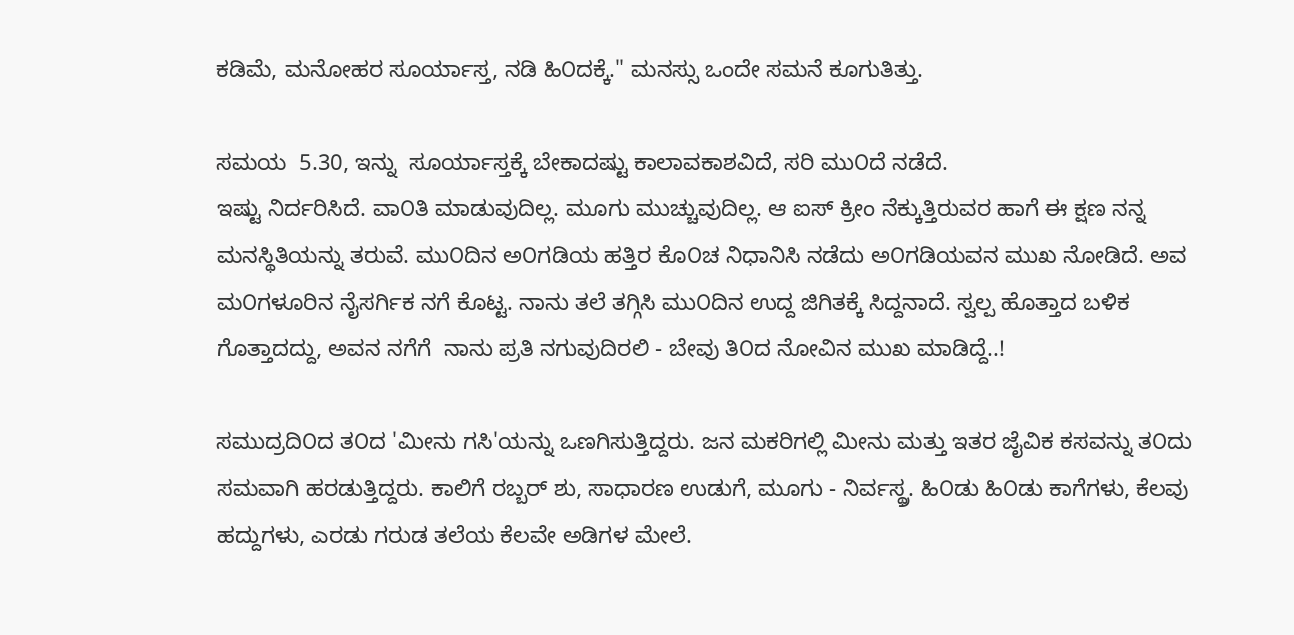ಕಡಿಮೆ, ಮನೋಹರ ಸೂರ್ಯಾಸ್ತ, ನಡಿ ಹಿ೦ದಕ್ಕೆ." ಮನಸ್ಸು ಒಂದೇ ಸಮನೆ ಕೂಗುತಿತ್ತು.

ಸಮಯ  5.30, ಇನ್ನು  ಸೂರ್ಯಾಸ್ತಕ್ಕೆ ಬೇಕಾದಷ್ಟು ಕಾಲಾವಕಾಶವಿದೆ, ಸರಿ ಮು೦ದೆ ನಡೆದೆ.
ಇಷ್ಟು ನಿರ್ದರಿಸಿದೆ. ವಾ೦ತಿ ಮಾಡುವುದಿಲ್ಲ. ಮೂಗು ಮುಚ್ಚುವುದಿಲ್ಲ. ಆ ಐಸ್ ಕ್ರೀಂ ನೆಕ್ಕುತ್ತಿರುವರ ಹಾಗೆ ಈ ಕ್ಷಣ ನನ್ನ ಮನಸ್ಥಿತಿಯನ್ನು ತರುವೆ. ಮು೦ದಿನ ಅ೦ಗಡಿಯ ಹತ್ತಿರ ಕೊ೦ಚ ನಿಧಾನಿಸಿ ನಡೆದು ಅ೦ಗಡಿಯವನ ಮುಖ ನೋಡಿದೆ. ಅವ ಮ೦ಗಳೂರಿನ ನೈಸರ್ಗಿಕ ನಗೆ ಕೊಟ್ಟ. ನಾನು ತಲೆ ತಗ್ಗಿಸಿ ಮು೦ದಿನ ಉದ್ದ ಜಿಗಿತಕ್ಕೆ ಸಿದ್ದನಾದೆ. ಸ್ವಲ್ಪ ಹೊತ್ತಾದ ಬಳಿಕ ಗೊತ್ತಾದದ್ದು, ಅವನ ನಗೆಗೆ  ನಾನು ಪ್ರತಿ ನಗುವುದಿರಲಿ - ಬೇವು ತಿ೦ದ ನೋವಿನ ಮುಖ ಮಾಡಿದ್ದೆ..!

ಸಮುದ್ರದಿ೦ದ ತ೦ದ 'ಮೀನು ಗಸಿ'ಯನ್ನು ಒಣಗಿಸುತ್ತಿದ್ದರು. ಜನ ಮಕರಿಗಲ್ಲಿ ಮೀನು ಮತ್ತು ಇತರ ಜೈವಿಕ ಕಸವನ್ನು ತ೦ದು ಸಮವಾಗಿ ಹರಡುತ್ತಿದ್ದರು. ಕಾಲಿಗೆ ರಬ್ಬರ್ ಶು, ಸಾಧಾರಣ ಉಡುಗೆ, ಮೂಗು - ನಿರ್ವಸ್ಥ್ರ. ಹಿ೦ಡು ಹಿ೦ಡು ಕಾಗೆಗಳು, ಕೆಲವು ಹದ್ದುಗಳು, ಎರಡು ಗರುಡ ತಲೆಯ ಕೆಲವೇ ಅಡಿಗಳ ಮೇಲೆ.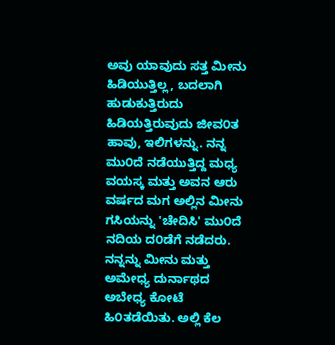ಅವು ಯಾವುದು ಸತ್ತ ಮೀನು ಹಿಡಿಯುತ್ತಿಲ್ಲ, ಬದಲಾಗಿ ಹುಡುಕುತ್ತಿರುದು ಹಿಡಿಯತ್ತಿರುವುದು ಜೀವ೦ತ ಹಾವು, ಇಲಿಗಳನ್ನು. ನನ್ನ ಮು೦ದೆ ನಡೆಯುತ್ತಿದ್ದ ಮಧ್ಯ ವಯಸ್ಕ ಮತ್ತು ಅವನ ಆರು ವರ್ಷದ ಮಗ ಅಲ್ಲಿನ ಮೀನು ಗಸಿಯನ್ನು 'ಚೇದಿಸಿ' ಮು೦ದೆ ನದಿಯ ದ೦ಡೆಗೆ ನಡೆದರು. ನನ್ನನ್ನು ಮೀನು ಮತ್ತು ಅಮೇಧ್ಯ ದುರ್ನಾಥದ ಅಬೇಧ್ಯ ಕೋಟೆ ಹಿ೦ತಡೆಯಿತು. ಅಲ್ಲಿ ಕೆಲ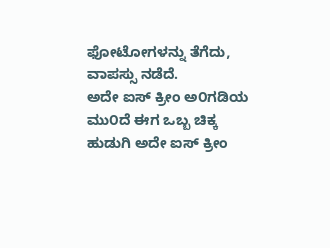ಫೋಟೋಗಳನ್ನು ತೆಗೆದು, ವಾಪಸ್ಸು ನಡೆದೆ.
ಅದೇ ಐಸ್ ಕ್ರೀಂ ಅ೦ಗಡಿಯ ಮು೦ದೆ ಈಗ ಒಬ್ಬ ಚಿಕ್ಕ ಹುಡುಗಿ ಅದೇ ಐಸ್ ಕ್ರೀಂ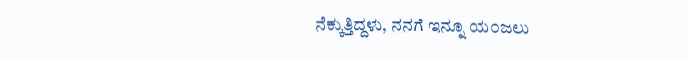ನೆಕ್ಕುತ್ತಿದ್ದಳು, ನನಗೆ ಇನ್ನೂ ಯ೦ಜಲು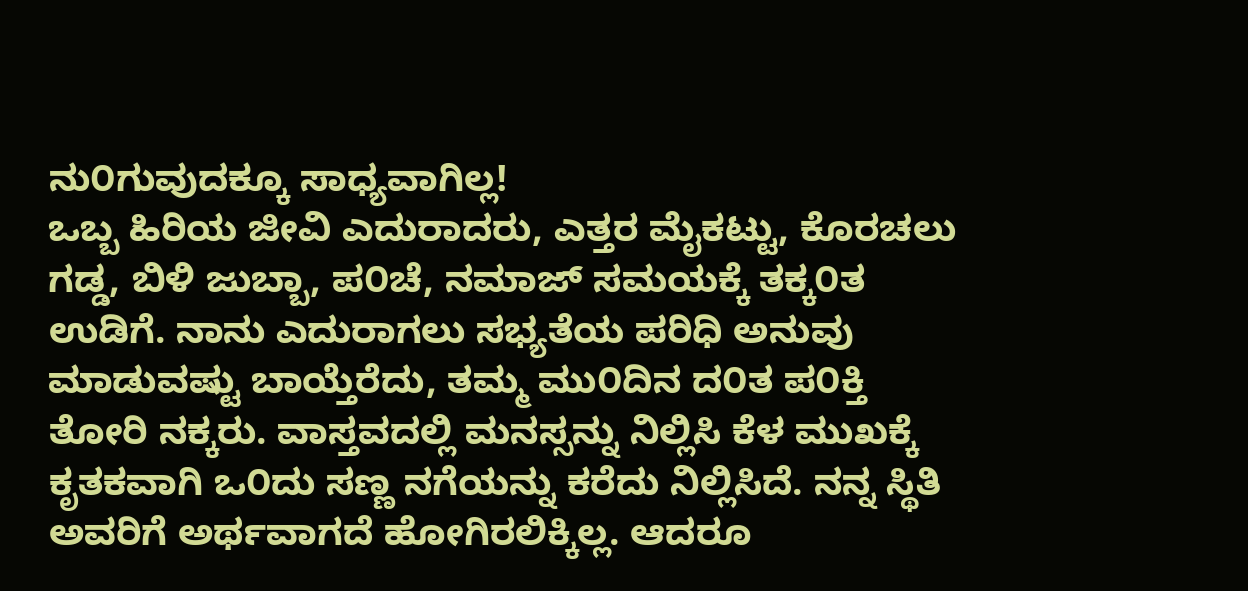ನು೦ಗುವುದಕ್ಕೂ ಸಾಧ್ಯವಾಗಿಲ್ಲ!
ಒಬ್ಬ ಹಿರಿಯ ಜೀವಿ ಎದುರಾದರು, ಎತ್ತರ ಮೈಕಟ್ಟು, ಕೊರಚಲು ಗಡ್ಡ, ಬಿಳಿ ಜುಬ್ಬಾ, ಪ೦ಚೆ, ನಮಾಜ್ ಸಮಯಕ್ಕೆ ತಕ್ಕ೦ತ ಉಡಿಗೆ. ನಾನು ಎದುರಾಗಲು ಸಭ್ಯತೆಯ ಪರಿಧಿ ಅನುವು ಮಾಡುವಷ್ಟು ಬಾಯ್ತೆರೆದು, ತಮ್ಮ ಮು೦ದಿನ ದ೦ತ ಪ೦ಕ್ತಿ ತೋರಿ ನಕ್ಕರು. ವಾಸ್ತವದಲ್ಲಿ ಮನಸ್ಸನ್ನು ನಿಲ್ಲಿಸಿ ಕೆಳ ಮುಖಕ್ಕೆ ಕೃತಕವಾಗಿ ಒ೦ದು ಸಣ್ಣ ನಗೆಯನ್ನು ಕರೆದು ನಿಲ್ಲಿಸಿದೆ. ನನ್ನ ಸ್ಥಿತಿ ಅವರಿಗೆ ಅರ್ಥವಾಗದೆ ಹೋಗಿರಲಿಕ್ಕಿಲ್ಲ. ಆದರೂ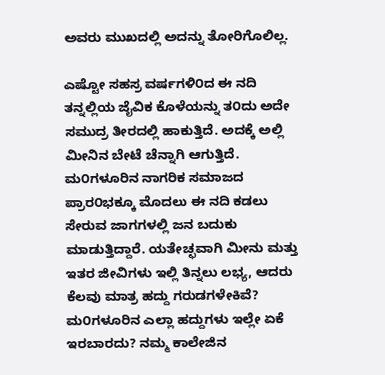ಅವರು ಮುಖದಲ್ಲಿ ಅದನ್ನು ತೋರಿಗೊಲಿಲ್ಲ.

ಎಷ್ಟೋ ಸಹಸ್ರ ವರ್ಷಗಳಿ೦ದ ಈ ನದಿ ತನ್ನಲ್ಲಿಯ ಜೈವಿಕ ಕೊಳೆಯನ್ನು ತ೦ದು ಅದೇ ಸಮುದ್ರ ತೀರದಲ್ಲಿ ಹಾಕುತ್ತಿದೆ. ಅದಕ್ಕೆ ಅಲ್ಲಿ ಮೀನಿನ ಬೇಟೆ ಚೆನ್ನಾಗಿ ಆಗುತ್ತಿದೆ. ಮ೦ಗಳೂರಿನ ನಾಗರಿಕ ಸಮಾಜದ ಪ್ರಾರ೦ಭಕ್ಕೂ ಮೊದಲು ಈ ನದಿ ಕಡಲು ಸೇರುವ ಜಾಗಗಳಲ್ಲಿ ಜನ ಬದುಕು ಮಾಡುತ್ತಿದ್ದಾರೆ. ಯತೇಚ್ಛವಾಗಿ ಮೀನು ಮತ್ತು ಇತರ ಜೀವಿಗಳು ಇಲ್ಲಿ ತಿನ್ನಲು ಲಭ್ಯ, ಆದರು ಕೆಲವು ಮಾತ್ರ ಹದ್ದು ಗರುಡಗಳೇಕಿವೆ?  ಮ೦ಗಳೂರಿನ ಎಲ್ಲಾ ಹದ್ದುಗಳು ಇಲ್ಲೇ ಏಕೆ ಇರಬಾರದು? ನಮ್ಮ ಕಾಲೇಜಿನ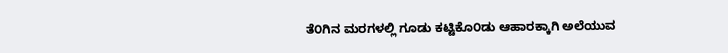ತೆ೦ಗಿನ ಮರಗಳಲ್ಲಿ ಗೂಡು ಕಟ್ಟಿಕೊ೦ಡು ಆಹಾರಕ್ಕಾಗಿ ಅಲೆಯುವ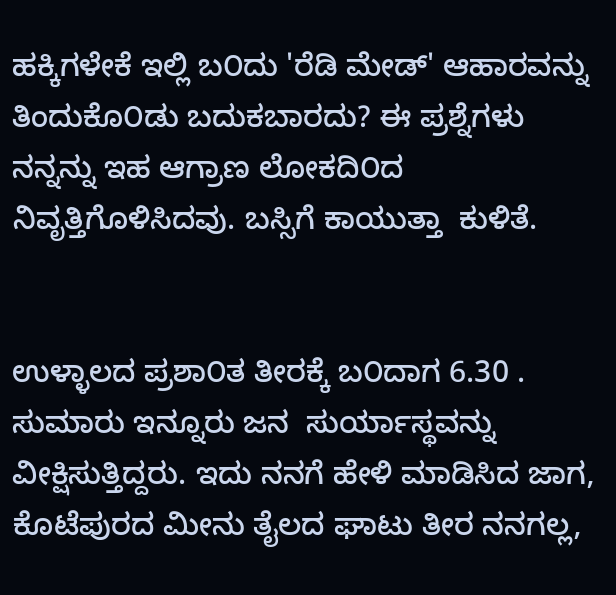ಹಕ್ಕಿಗಳೇಕೆ ಇಲ್ಲಿ ಬ೦ದು 'ರೆಡಿ ಮೇಡ್' ಆಹಾರವನ್ನು ತಿಂದುಕೊ೦ಡು ಬದುಕಬಾರದು? ಈ ಪ್ರಶ್ನೆಗಳು ನನ್ನನ್ನು ಇಹ ಆಗ್ರಾಣ ಲೋಕದಿ೦ದ ನಿವೃತ್ತಿಗೊಳಿಸಿದವು. ಬಸ್ಸಿಗೆ ಕಾಯುತ್ತಾ  ಕುಳಿತೆ.


ಉಳ್ಳಾಲದ ಪ್ರಶಾ೦ತ ತೀರಕ್ಕೆ ಬ೦ದಾಗ 6.30 . ಸುಮಾರು ಇನ್ನೂರು ಜನ  ಸುರ್ಯಾಸ್ಥವನ್ನು ವೀಕ್ಷಿಸುತ್ತಿದ್ದರು. ಇದು ನನಗೆ ಹೇಳಿ ಮಾಡಿಸಿದ ಜಾಗ, ಕೊಟೆಪುರದ ಮೀನು ತೈಲದ ಘಾಟು ತೀರ ನನಗಲ್ಲ,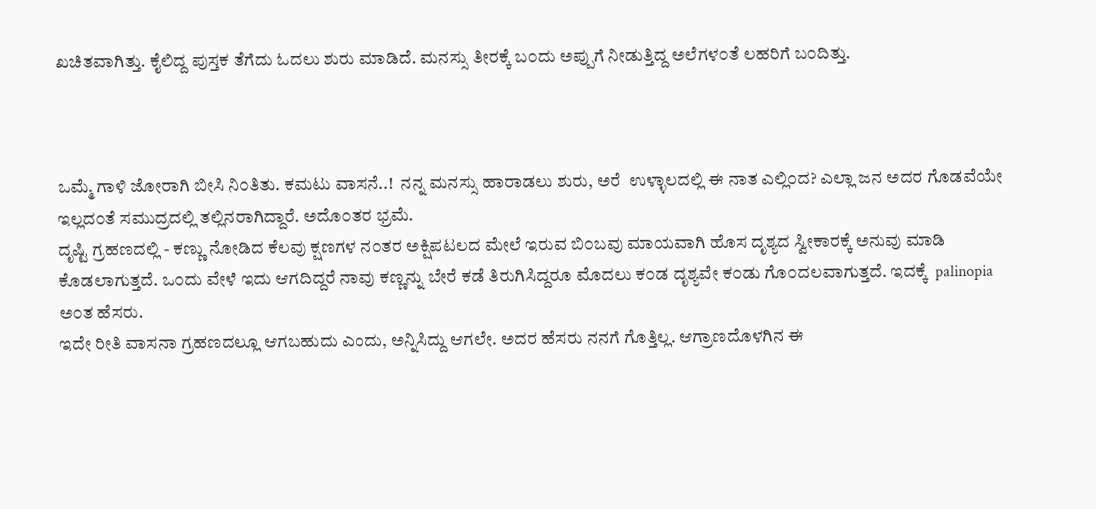ಖಚಿತವಾಗಿತ್ತು. ಕೈಲಿದ್ದ ಪುಸ್ತಕ ತೆಗೆದು ಓದಲು ಶುರು ಮಾಡಿದೆ. ಮನಸ್ಸು ತೀರಕ್ಕೆ ಬ೦ದು ಅಪ್ಪುಗೆ ನೀಡುತ್ತಿದ್ದ ಅಲೆಗಳ೦ತೆ ಲಹರಿಗೆ ಬ೦ದಿತ್ತು.



ಒಮ್ಮೆ ಗಾಳಿ ಜೋರಾಗಿ ಬೀಸಿ ನಿ೦ತಿತು. ಕಮಟು ವಾಸನೆ..!  ನನ್ನ ಮನಸ್ಸು ಹಾರಾಡಲು ಶುರು, ಅರೆ  ಉಳ್ಳಾಲದಲ್ಲಿ ಈ ನಾತ ಎಲ್ಲಿ೦ದ? ಎಲ್ಲಾ ಜನ ಅದರ ಗೊಡವೆಯೇ ಇಲ್ಲದ೦ತೆ ಸಮುದ್ರದಲ್ಲಿ ತಲ್ಲಿನರಾಗಿದ್ದಾರೆ. ಅದೊ೦ತರ ಭ್ರಮೆ.
ದೃಷ್ಟಿ ಗ್ರಹಣದಲ್ಲಿ - ಕಣ್ಣು ನೋಡಿದ ಕೆಲವು ಕ್ಷಣಗಳ ನ೦ತರ ಅಕ್ಷಿಪಟಲದ ಮೇಲೆ ಇರುವ ಬಿ೦ಬವು ಮಾಯವಾಗಿ ಹೊಸ ದೃಶ್ಯದ ಸ್ವೀಕಾರಕ್ಕೆ ಅನುವು ಮಾಡಿ ಕೊಡಲಾಗುತ್ತದೆ. ಒ೦ದು ವೇಳೆ ಇದು ಆಗದಿದ್ದರೆ ನಾವು ಕಣ್ಣನ್ನು ಬೇರೆ ಕಡೆ ತಿರುಗಿಸಿದ್ದರೂ ಮೊದಲು ಕ೦ಡ ದೃಶ್ಯವೇ ಕ೦ಡು ಗೊ೦ದಲವಾಗುತ್ತದೆ. ಇದಕ್ಕೆ  palinopia ಅ೦ತ ಹೆಸರು.
ಇದೇ ರೀತಿ ವಾಸನಾ ಗ್ರಹಣದಲ್ಲೂ ಆಗಬಹುದು ಎಂದು, ಅನ್ನಿಸಿದ್ದು ಆಗಲೇ. ಅದರ ಹೆಸರು ನನಗೆ ಗೊತ್ತಿಲ್ಲ. ಆಗ್ರಾಣದೊಳಗಿನ ಈ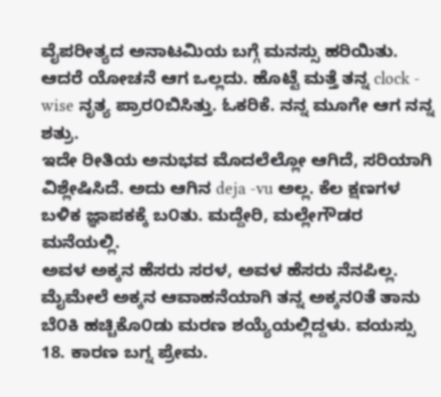ವೈಪರೀತ್ಯದ ಅನಾಟಮಿಯ ಬಗ್ಗೆ ಮನಸ್ಸು ಹರಿಯಿತು. ಆದರೆ ಯೋಚನೆ ಆಗ ಒಲ್ಲದು. ಹೊಟ್ಟೆ ಮತ್ತೆ ತನ್ನ clock - wise ನೃತ್ಯ ಪ್ರಾರ೦ಬಿಸಿತ್ತು. ಓಕರಿಕೆ. ನನ್ನ ಮೂಗೇ ಆಗ ನನ್ನ ಶತ್ರು.
ಇದೇ ರೀತಿಯ ಅನುಭವ ಮೊದಲೆಲ್ಲೋ ಆಗಿದೆ, ಸರಿಯಾಗಿ ವಿಶ್ಲೇಷಿಸಿದೆ. ಅದು ಆಗಿನ deja -vu ಅಲ್ಲ. ಕೆಲ ಕ್ಷಣಗಳ ಬಳಿಕ ಜ್ಞಾಪಕಕ್ಕೆ ಬ೦ತು. ಮದ್ದೇರಿ, ಮಲ್ಲೇಗೌಡರ ಮನೆಯಲ್ಲಿ.
ಅವಳ ಅಕ್ಕನ ಹೆಸರು ಸರಳ, ಅವಳ ಹೆಸರು ನೆನಪಿಲ್ಲ. ಮೈಮೇಲೆ ಅಕ್ಕನ ಆವಾಹನೆಯಾಗಿ ತನ್ನ ಅಕ್ಕನ೦ತೆ ತಾನು ಬೆ೦ಕಿ ಹಚ್ಚಿಕೊ೦ಡು ಮರಣ ಶಯ್ಯೆಯಲ್ಲಿದ್ದಳು. ವಯಸ್ಸು 18. ಕಾರಣ ಬಗ್ನ ಪ್ರೇಮ.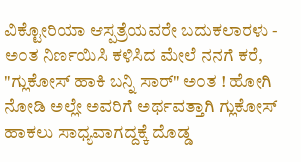ವಿಕ್ಟೋರಿಯಾ ಆಸ್ಪತ್ರೆಯವರೇ ಬದುಕಲಾರಳು - ಅ೦ತ ನಿರ್ಣಯಿಸಿ ಕಳಿಸಿದ ಮೇಲೆ ನನಗೆ ಕರೆ, "ಗ್ಲುಕೋಸ್ ಹಾಕಿ ಬನ್ನಿ ಸಾರ್" ಅ೦ತ ! ಹೋಗಿ ನೋಡಿ ಅಲ್ಲೇ ಅವರಿಗೆ ಅರ್ಥವತ್ತಾಗಿ ಗ್ಲುಕೋಸ್ ಹಾಕಲು ಸಾಧ್ಯವಾಗದ್ದಕ್ಕೆ ದೊಡ್ಡ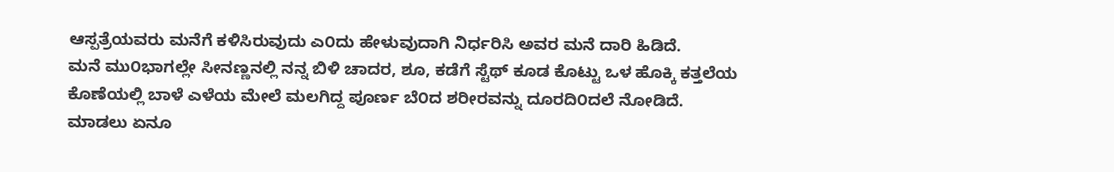ಆಸ್ಪತ್ರೆಯವರು ಮನೆಗೆ ಕಳಿಸಿರುವುದು ಎ೦ದು ಹೇಳುವುದಾಗಿ ನಿರ್ಧರಿಸಿ ಅವರ ಮನೆ ದಾರಿ ಹಿಡಿದೆ.
ಮನೆ ಮು೦ಭಾಗಲ್ಲೇ ಸೀನಣ್ಣನಲ್ಲಿ ನನ್ನ ಬಿಳಿ ಚಾದರ, ಶೂ, ಕಡೆಗೆ ಸ್ಟೆಥ್ ಕೂಡ ಕೊಟ್ಟು ಒಳ ಹೊಕ್ಕಿ ಕತ್ತಲೆಯ ಕೊಣೆಯಲ್ಲಿ ಬಾಳೆ ಎಳೆಯ ಮೇಲೆ ಮಲಗಿದ್ದ ಪೂರ್ಣ ಬೆ೦ದ ಶರೀರವನ್ನು ದೂರದಿ೦ದಲೆ ನೋಡಿದೆ. ಮಾಡಲು ಏನೂ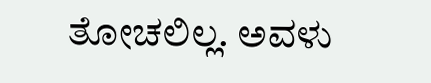ತೋಚಲಿಲ್ಲ. ಅವಳು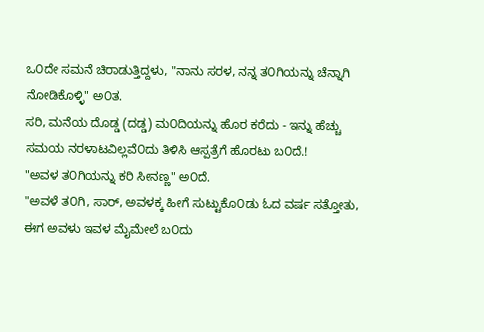ಒ೦ದೇ ಸಮನೆ ಚಿರಾಡುತ್ತಿದ್ದಳು, "ನಾನು ಸರಳ, ನನ್ನ ತ೦ಗಿಯನ್ನು ಚೆನ್ನಾಗಿ ನೋಡಿಕೊಳ್ಳಿ" ಅ೦ತ.
ಸರಿ, ಮನೆಯ ದೊಡ್ಡ (ದಡ್ಡ) ಮ೦ದಿಯನ್ನು ಹೊರ ಕರೆದು - ಇನ್ನು ಹೆಚ್ಚು ಸಮಯ ನರಳಾಟವಿಲ್ಲವೆ೦ದು ತಿಳಿಸಿ ಆಸ್ಪತ್ರೆಗೆ ಹೊರಟು ಬ೦ದೆ.!
"ಅವಳ ತ೦ಗಿಯನ್ನು ಕರಿ ಸೀನಣ್ಣ" ಅ೦ದೆ.
"ಅವಳೆ ತ೦ಗಿ, ಸಾರ್, ಅವಳಕ್ಕ ಹೀಗೆ ಸುಟ್ಟುಕೊ೦ಡು ಓದ ವರ್ಷ ಸತ್ತೋತು, ಈಗ ಅವಳು ಇವಳ ಮೈಮೇಲೆ ಬ೦ದು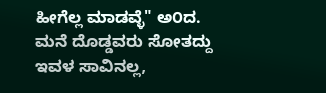ಹೀಗೆಲ್ಲ ಮಾಡವ್ಳೆ" ಅ೦ದ.
ಮನೆ ದೊಡ್ಡವರು ಸೋತದ್ದು ಇವಳ ಸಾವಿನಲ್ಲ,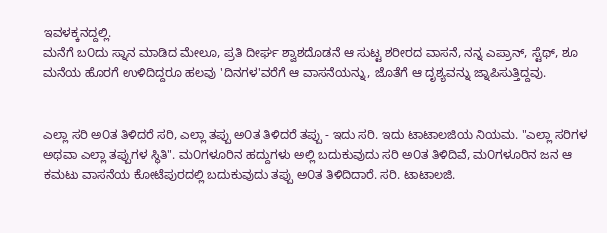ಇವಳಕ್ಕನದ್ದಲ್ಲಿ.
ಮನೆಗೆ ಬ೦ದು ಸ್ನಾನ ಮಾಡಿದ ಮೇಲೂ, ಪ್ರತಿ ದೀರ್ಘ ಶ್ವಾಶದೊಡನೆ ಆ ಸುಟ್ಟ ಶರೀರದ ವಾಸನೆ, ನನ್ನ ಎಪ್ರಾನ್, ಸ್ಟೆಥ್, ಶೂ ಮನೆಯ ಹೊರಗೆ ಉಳಿದಿದ್ದರೂ ಹಲವು 'ದಿನಗಳ'ವರೆಗೆ ಆ ವಾಸನೆಯನ್ನು, ಜೊತೆಗೆ ಆ ದೃಶ್ಯವನ್ನು ಜ್ನಾಪಿಸುತ್ತಿದ್ದವು.


ಎಲ್ಲಾ ಸರಿ ಅ೦ತ ತಿಳಿದರೆ ಸರಿ, ಎಲ್ಲಾ ತಪ್ಪು ಅ೦ತ ತಿಳಿದರೆ ತಪ್ಪು - ಇದು ಸರಿ. ಇದು ಟಾಟಾಲಜಿಯ ನಿಯಮ. "ಎಲ್ಲಾ ಸರಿಗಳ ಅಥವಾ ಎಲ್ಲಾ ತಪ್ಪುಗಳ ಸ್ಥಿತಿ". ಮ೦ಗಳೂರಿನ ಹದ್ದುಗಳು ಅಲ್ಲಿ ಬದುಕುವುದು ಸರಿ ಅ೦ತ ತಿಳಿದಿವೆ, ಮ೦ಗಳೂರಿನ ಜನ ಆ ಕಮಟು ವಾಸನೆಯ ಕೋಟೆಪುರದಲ್ಲಿ ಬದುಕುವುದು ತಪ್ಪು ಅ೦ತ ತಿಳಿದಿದಾರೆ. ಸರಿ. ಟಾಟಾಲಜಿ.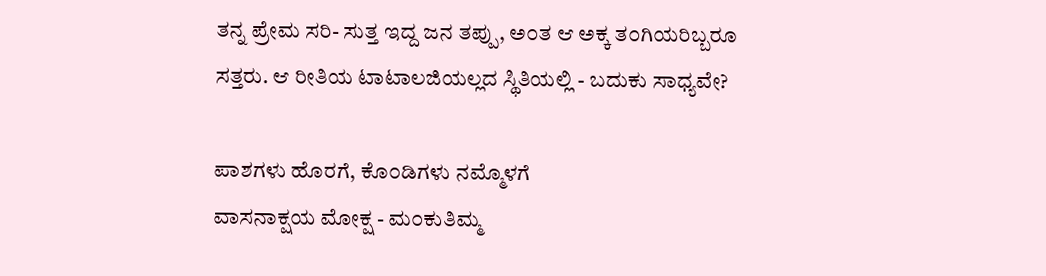ತನ್ನ ಪ್ರೇಮ ಸರಿ- ಸುತ್ತ ಇದ್ದ ಜನ ತಪ್ಪು, ಅ೦ತ ಆ ಅಕ್ಕ ತ೦ಗಿಯರಿಬ್ಬರೂ ಸತ್ತರು. ಆ ರೀತಿಯ ಟಾಟಾಲಜಿಯಲ್ಲದ ಸ್ಥಿತಿಯಲ್ಲಿ - ಬದುಕು ಸಾಧ್ಯವೇ?

ಪಾಶಗಳು ಹೊರಗೆ, ಕೊ೦ಡಿಗಳು ನಮ್ಮೊಳಗೆ
ವಾಸನಾಕ್ಷಯ ಮೋಕ್ಷ - ಮ೦ಕುತಿಮ್ಮ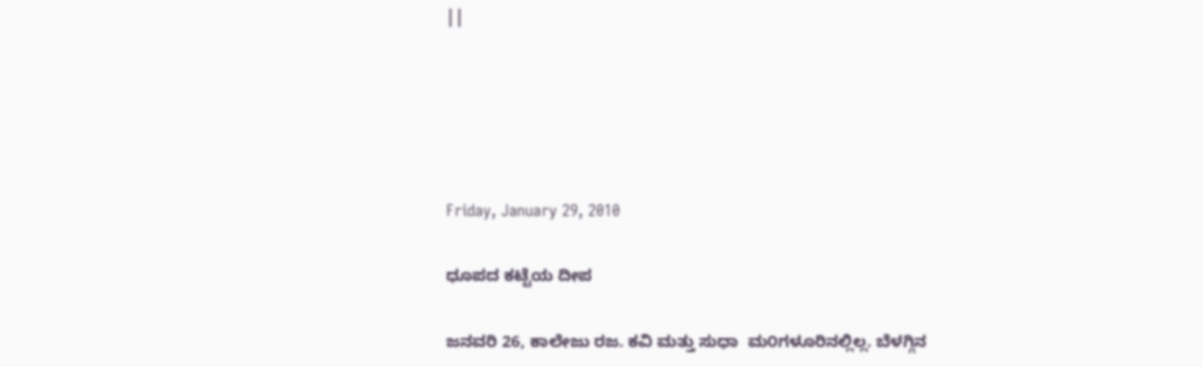||





Friday, January 29, 2010

ಧೂಪದ ಕಟ್ಟೆಯ ದೀಪ

ಜನವರಿ 26, ಕಾಲೇಜು ರಜ. ಕವಿ ಮತ್ತು ಸುಧಾ  ಮ೦ಗಳೂರಿನಲ್ಲಿಲ್ಲ. ಬೆಳಗ್ಗಿನ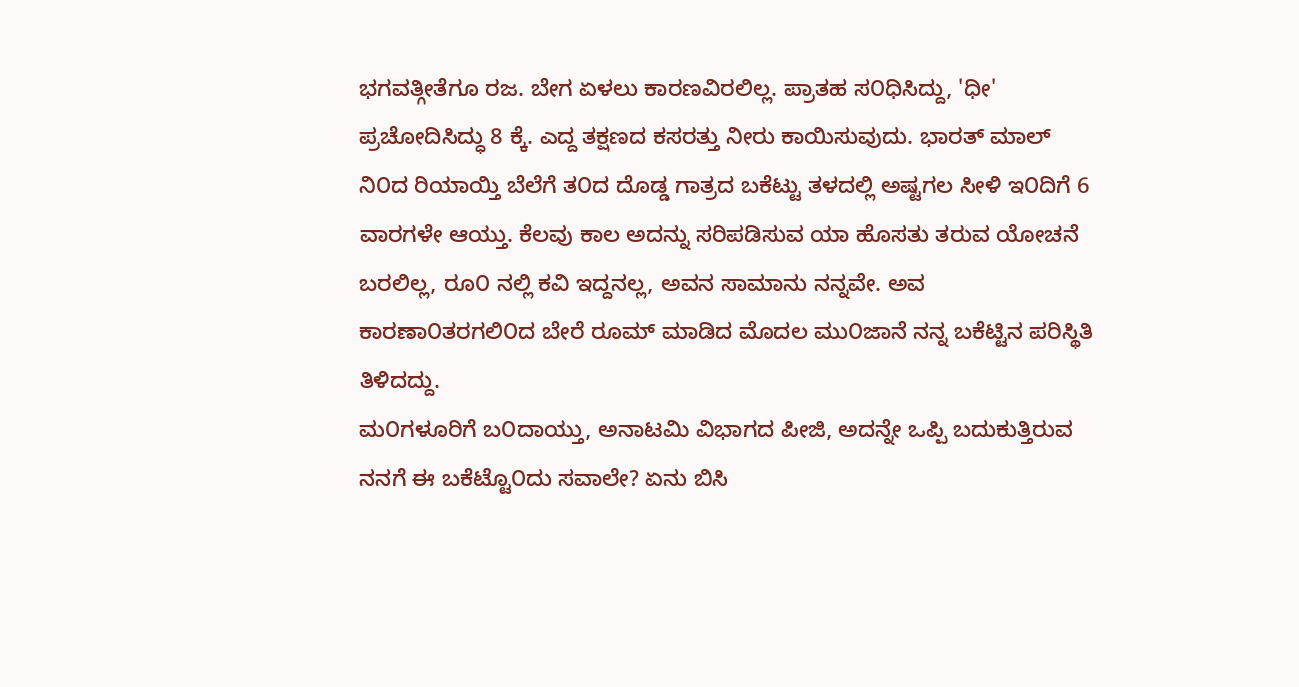ಭಗವತ್ಗೀತೆಗೂ ರಜ. ಬೇಗ ಏಳಲು ಕಾರಣವಿರಲಿಲ್ಲ. ಪ್ರಾತಹ ಸ೦ಧಿಸಿದ್ದು, 'ಧೀ' ಪ್ರಚೋದಿಸಿದ್ಧು 8 ಕ್ಕೆ. ಎದ್ದ ತಕ್ಷಣದ ಕಸರತ್ತು ನೀರು ಕಾಯಿಸುವುದು. ಭಾರತ್ ಮಾಲ್ ನಿ೦ದ ರಿಯಾಯ್ತಿ ಬೆಲೆಗೆ ತ೦ದ ದೊಡ್ಡ ಗಾತ್ರದ ಬಕೆಟ್ಟು ತಳದಲ್ಲಿ ಅಷ್ಟಗಲ ಸೀಳಿ ಇ೦ದಿಗೆ 6 ವಾರಗಳೇ ಆಯ್ತು. ಕೆಲವು ಕಾಲ ಅದನ್ನು ಸರಿಪಡಿಸುವ ಯಾ ಹೊಸತು ತರುವ ಯೋಚನೆ ಬರಲಿಲ್ಲ, ರೂ೦ ನಲ್ಲಿ ಕವಿ ಇದ್ದನಲ್ಲ, ಅವನ ಸಾಮಾನು ನನ್ನವೇ. ಅವ ಕಾರಣಾ೦ತರಗಲಿ೦ದ ಬೇರೆ ರೂಮ್ ಮಾಡಿದ ಮೊದಲ ಮು೦ಜಾನೆ ನನ್ನ ಬಕೆಟ್ಟಿನ ಪರಿಸ್ಥಿತಿ ತಿಳಿದದ್ದು.
ಮ೦ಗಳೂರಿಗೆ ಬ೦ದಾಯ್ತು, ಅನಾಟಮಿ ವಿಭಾಗದ ಪೀಜಿ, ಅದನ್ನೇ ಒಪ್ಪಿ ಬದುಕುತ್ತಿರುವ ನನಗೆ ಈ ಬಕೆಟ್ಟೊ೦ದು ಸವಾಲೇ? ಏನು ಬಿಸಿ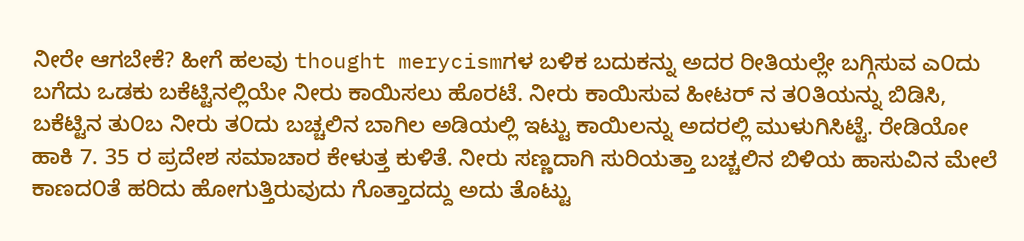ನೀರೇ ಆಗಬೇಕೆ? ಹೀಗೆ ಹಲವು thought merycismಗಳ ಬಳಿಕ ಬದುಕನ್ನು ಅದರ ರೀತಿಯಲ್ಲೇ ಬಗ್ಗಿಸುವ ಎ೦ದು ಬಗೆದು ಒಡಕು ಬಕೆಟ್ಟಿನಲ್ಲಿಯೇ ನೀರು ಕಾಯಿಸಲು ಹೊರಟೆ. ನೀರು ಕಾಯಿಸುವ ಹೀಟರ್ ನ ತ೦ತಿಯನ್ನು ಬಿಡಿಸಿ, ಬಕೆಟ್ಟಿನ ತು೦ಬ ನೀರು ತ೦ದು ಬಚ್ಚಲಿನ ಬಾಗಿಲ ಅಡಿಯಲ್ಲಿ ಇಟ್ಟು ಕಾಯಿಲನ್ನು ಅದರಲ್ಲಿ ಮುಳುಗಿಸಿಟ್ಟೆ. ರೇಡಿಯೋ ಹಾಕಿ 7. 35 ರ ಪ್ರದೇಶ ಸಮಾಚಾರ ಕೇಳುತ್ತ ಕುಳಿತೆ. ನೀರು ಸಣ್ಣದಾಗಿ ಸುರಿಯತ್ತಾ ಬಚ್ಚಲಿನ ಬಿಳಿಯ ಹಾಸುವಿನ ಮೇಲೆ ಕಾಣದ೦ತೆ ಹರಿದು ಹೋಗುತ್ತಿರುವುದು ಗೊತ್ತಾದದ್ದು ಅದು ತೊಟ್ಟು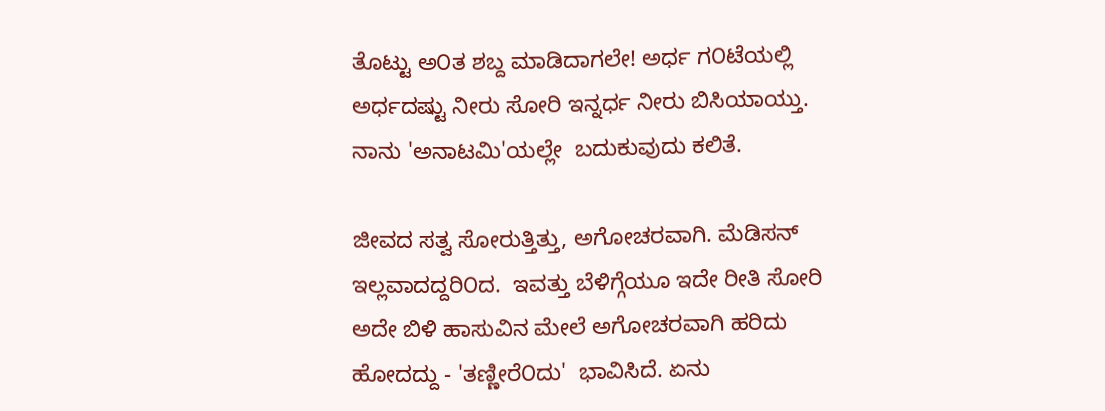ತೊಟ್ಟು ಅ೦ತ ಶಬ್ದ ಮಾಡಿದಾಗಲೇ! ಅರ್ಧ ಗ೦ಟೆಯಲ್ಲಿ ಅರ್ಧದಷ್ಟು ನೀರು ಸೋರಿ ಇನ್ನರ್ಧ ನೀರು ಬಿಸಿಯಾಯ್ತು. ನಾನು 'ಅನಾಟಮಿ'ಯಲ್ಲೇ  ಬದುಕುವುದು ಕಲಿತೆ.

ಜೀವದ ಸತ್ವ ಸೋರುತ್ತಿತ್ತು, ಅಗೋಚರವಾಗಿ. ಮೆಡಿಸನ್ ಇಲ್ಲವಾದದ್ದರಿ೦ದ.  ಇವತ್ತು ಬೆಳಿಗ್ಗೆಯೂ ಇದೇ ರೀತಿ ಸೋರಿ ಅದೇ ಬಿಳಿ ಹಾಸುವಿನ ಮೇಲೆ ಅಗೋಚರವಾಗಿ ಹರಿದು ಹೋದದ್ದು - 'ತಣ್ಣೀರೆ೦ದು'  ಭಾವಿಸಿದೆ. ಏನು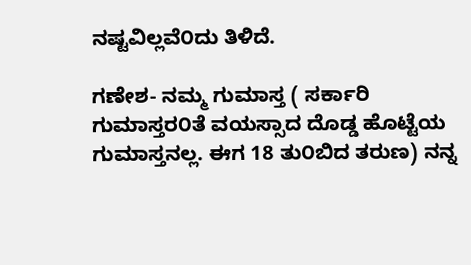ನಷ್ಟವಿಲ್ಲವೆ೦ದು ತಿಳಿದೆ.

ಗಣೇಶ- ನಮ್ಮ ಗುಮಾಸ್ತ ( ಸರ್ಕಾರಿ ಗುಮಾಸ್ತರ೦ತೆ ವಯಸ್ಸಾದ ದೊಡ್ಡ ಹೊಟ್ಟೆಯ ಗುಮಾಸ್ತನಲ್ಲ. ಈಗ 18 ತು೦ಬಿದ ತರುಣ) ನನ್ನ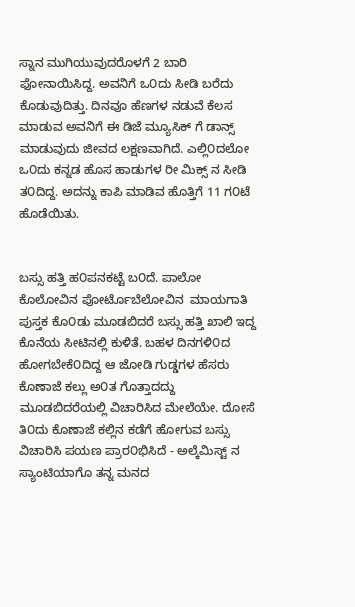ಸ್ನಾನ ಮುಗಿಯುವುದರೊಳಗೆ 2 ಬಾರಿ ಫೋನಾಯಿಸಿದ್ದ. ಅವನಿಗೆ ಒ೦ದು ಸೀಡಿ ಬರೆದು ಕೊಡುವುದಿತ್ತು. ದಿನವೂ ಹೆಣಗಳ ನಡುವೆ ಕೆಲಸ ಮಾಡುವ ಅವನಿಗೆ ಈ ಡಿಜೆ ಮ್ಯೂಸಿಕ್ ಗೆ ಡಾನ್ಸ್ ಮಾಡುವುದು ಜೀವದ ಲಕ್ಷಣವಾಗಿದೆ. ಎಲ್ಲಿ೦ದಲೋ ಒ೦ದು ಕನ್ನಡ ಹೊಸ ಹಾಡುಗಳ ರೀ ಮಿಕ್ಸ್ ನ ಸೀಡಿ ತ೦ದಿದ್ದ. ಅದನ್ನು ಕಾಪಿ ಮಾಡಿವ ಹೊತ್ತಿಗೆ 11 ಗ೦ಟೆ ಹೊಡೆಯಿತು.


ಬಸ್ಸು ಹತ್ತಿ ಹ೦ಪನಕಟ್ಟೆ ಬ೦ದೆ. ಪಾಲೋ ಕೊಲೋವಿನ ಪೋರ್ಟೊಬೆಲೋವಿನ  ಮಾಯಗಾತಿ ಪುಸ್ತಕ ಕೊ೦ಡು ಮೂಡಬಿದರೆ ಬಸ್ಸು ಹತ್ತಿ ಖಾಲಿ ಇದ್ದ ಕೊನೆಯ ಸೀಟಿನಲ್ಲಿ ಕುಳಿತೆ. ಬಹಳ ದಿನಗಳಿ೦ದ ಹೋಗಬೇಕೆ೦ದಿದ್ದ ಆ ಜೋಡಿ ಗುಡ್ಡಗಳ ಹೆಸರು ಕೊಣಾಜೆ ಕಲ್ಲು ಅ೦ತ ಗೊತ್ತಾದದ್ದು ಮೂಡಬಿದರೆಯಲ್ಲಿ ವಿಚಾರಿಸಿದ ಮೇಲೆಯೇ. ದೋಸೆ ತಿ೦ದು ಕೊಣಾಜೆ ಕಲ್ಲಿನ ಕಡೆಗೆ ಹೋಗುವ ಬಸ್ಸು ವಿಚಾರಿಸಿ ಪಯಣ ಪ್ರಾರ೦ಭಿಸಿದೆ - ಅಲ್ಕೆಮಿಸ್ಟ್ ನ ಸ್ಯಾಂಟಿಯಾಗೊ ತನ್ನ ಮನದ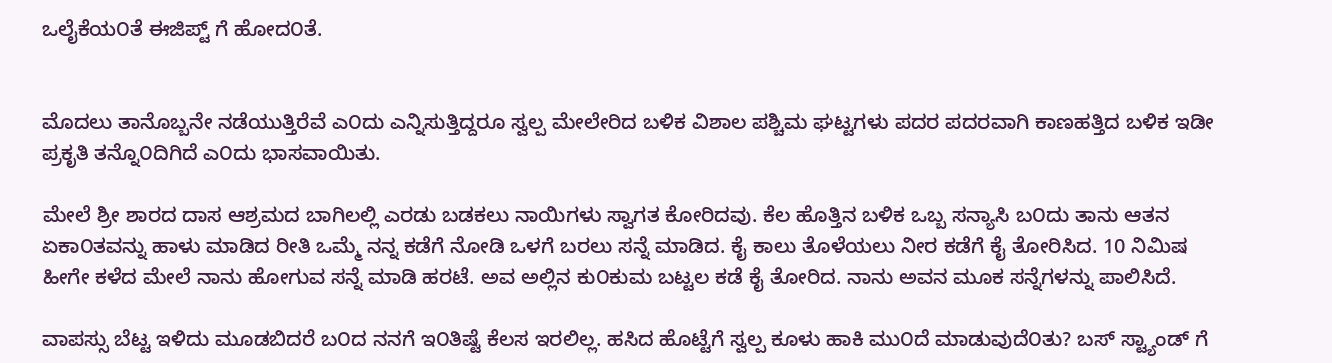ಒಲೈಕೆಯ೦ತೆ ಈಜಿಪ್ಟ್ ಗೆ ಹೋದ೦ತೆ.


ಮೊದಲು ತಾನೊಬ್ಬನೇ ನಡೆಯುತ್ತಿರೆವೆ ಎ೦ದು ಎನ್ನಿಸುತ್ತಿದ್ದರೂ ಸ್ವಲ್ಪ ಮೇಲೇರಿದ ಬಳಿಕ ವಿಶಾಲ ಪಶ್ಚಿಮ ಘಟ್ಟಗಳು ಪದರ ಪದರವಾಗಿ ಕಾಣಹತ್ತಿದ ಬಳಿಕ ಇಡೀ ಪ್ರಕೃತಿ ತನ್ನೊ೦ದಿಗಿದೆ ಎ೦ದು ಭಾಸವಾಯಿತು.

ಮೇಲೆ ಶ್ರೀ ಶಾರದ ದಾಸ ಆಶ್ರಮದ ಬಾಗಿಲಲ್ಲಿ ಎರಡು ಬಡಕಲು ನಾಯಿಗಳು ಸ್ವಾಗತ ಕೋರಿದವು. ಕೆಲ ಹೊತ್ತಿನ ಬಳಿಕ ಒಬ್ಬ ಸನ್ಯಾಸಿ ಬ೦ದು ತಾನು ಆತನ ಏಕಾ೦ತವನ್ನು ಹಾಳು ಮಾಡಿದ ರೀತಿ ಒಮ್ಮೆ ನನ್ನ ಕಡೆಗೆ ನೋಡಿ ಒಳಗೆ ಬರಲು ಸನ್ನೆ ಮಾಡಿದ. ಕೈ ಕಾಲು ತೊಳೆಯಲು ನೀರ ಕಡೆಗೆ ಕೈ ತೋರಿಸಿದ. 10 ನಿಮಿಷ ಹೀಗೇ ಕಳೆದ ಮೇಲೆ ನಾನು ಹೋಗುವ ಸನ್ನೆ ಮಾಡಿ ಹರಟೆ. ಅವ ಅಲ್ಲಿನ ಕು೦ಕುಮ ಬಟ್ಟಲ ಕಡೆ ಕೈ ತೋರಿದ. ನಾನು ಅವನ ಮೂಕ ಸನ್ನೆಗಳನ್ನು ಪಾಲಿಸಿದೆ.

ವಾಪಸ್ಸು ಬೆಟ್ಟ ಇಳಿದು ಮೂಡಬಿದರೆ ಬ೦ದ ನನಗೆ ಇ೦ತಿಷ್ಟೆ ಕೆಲಸ ಇರಲಿಲ್ಲ. ಹಸಿದ ಹೊಟ್ಟೆಗೆ ಸ್ವಲ್ಪ ಕೂಳು ಹಾಕಿ ಮು೦ದೆ ಮಾಡುವುದೆ೦ತು? ಬಸ್ ಸ್ಟ್ಯಾಂಡ್ ಗೆ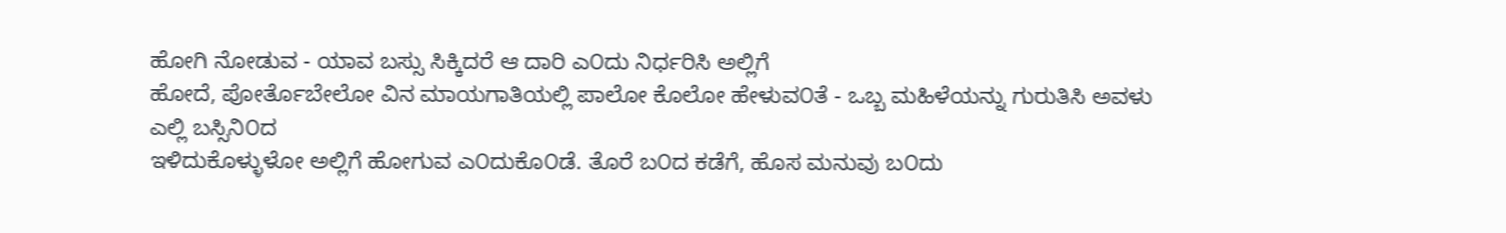ಹೋಗಿ ನೋಡುವ - ಯಾವ ಬಸ್ಸು ಸಿಕ್ಕಿದರೆ ಆ ದಾರಿ ಎ೦ದು ನಿರ್ಧರಿಸಿ ಅಲ್ಲಿಗೆ
ಹೋದೆ, ಪೋರ್ತೊಬೇಲೋ ವಿನ ಮಾಯಗಾತಿಯಲ್ಲಿ ಪಾಲೋ ಕೊಲೋ ಹೇಳುವ೦ತೆ - ಒಬ್ಬ ಮಹಿಳೆಯನ್ನು ಗುರುತಿಸಿ ಅವಳು ಎಲ್ಲಿ ಬಸ್ಸಿನಿ೦ದ
ಇಳಿದುಕೊಳ್ಳುಳೋ ಅಲ್ಲಿಗೆ ಹೋಗುವ ಎ೦ದುಕೊ೦ಡೆ. ತೊರೆ ಬ೦ದ ಕಡೆಗೆ, ಹೊಸ ಮನುವು ಬ೦ದು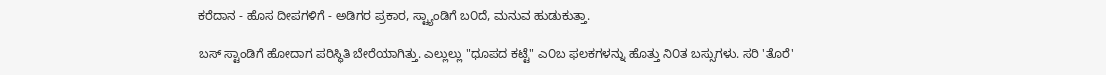ಕರೆದಾನ - ಹೊಸ ದೀಪಗಳಿಗೆ - ಅಡಿಗರ ಪ್ರಕಾರ, ಸ್ಟ್ಯಾಂಡಿಗೆ ಬ೦ದೆ, ಮನುವ ಹುಡುಕುತ್ತಾ.

ಬಸ್ ಸ್ಟಾಂಡಿಗೆ ಹೋದಾಗ ಪರಿಸ್ಥಿತಿ ಬೇರೆಯಾಗಿತ್ತು. ಎಲ್ಲುಲ್ಲು "ಧೂಪದ ಕಟ್ಟೆ" ಎ೦ಬ ಫಲಕಗಳನ್ನು ಹೊತ್ತು ನಿ೦ತ ಬಸ್ಸುಗಳು. ಸರಿ 'ತೊರೆ'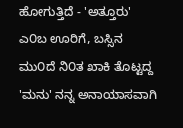ಹೋಗುತ್ತಿದೆ - 'ಅತ್ತೂರು' ಎ೦ಬ ಊರಿಗೆ, ಬಸ್ಸಿನ ಮು೦ದೆ ನಿ೦ತ ಖಾಕಿ ತೊಟ್ಟದ್ದ 'ಮನು' ನನ್ನ ಅನಾಯಾಸವಾಗಿ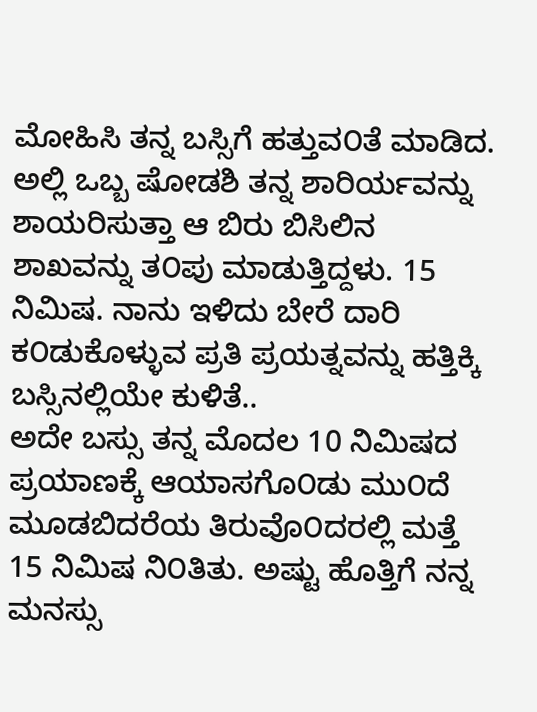ಮೋಹಿಸಿ ತನ್ನ ಬಸ್ಸಿಗೆ ಹತ್ತುವ೦ತೆ ಮಾಡಿದ. ಅಲ್ಲಿ ಒಬ್ಬ ಷೋಡಶಿ ತನ್ನ ಶಾರಿರ್ಯವನ್ನು ಶಾಯರಿಸುತ್ತಾ ಆ ಬಿರು ಬಿಸಿಲಿನ ಶಾಖವನ್ನು ತ೦ಪು ಮಾಡುತ್ತಿದ್ದಳು. 15 ನಿಮಿಷ. ನಾನು ಇಳಿದು ಬೇರೆ ದಾರಿ ಕ೦ಡುಕೊಳ್ಳುವ ಪ್ರತಿ ಪ್ರಯತ್ನವನ್ನು ಹತ್ತಿಕ್ಕಿ ಬಸ್ಸಿನಲ್ಲಿಯೇ ಕುಳಿತೆ..
ಅದೇ ಬಸ್ಸು ತನ್ನ ಮೊದಲ 10 ನಿಮಿಷದ ಪ್ರಯಾಣಕ್ಕೆ ಆಯಾಸಗೊ೦ಡು ಮು೦ದೆ ಮೂಡಬಿದರೆಯ ತಿರುವೊ೦ದರಲ್ಲಿ ಮತ್ತೆ 15 ನಿಮಿಷ ನಿ೦ತಿತು. ಅಷ್ಟು ಹೊತ್ತಿಗೆ ನನ್ನ ಮನಸ್ಸು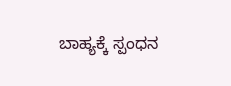ಬಾಹ್ಯಕ್ಕೆ ಸ್ಪಂಧನ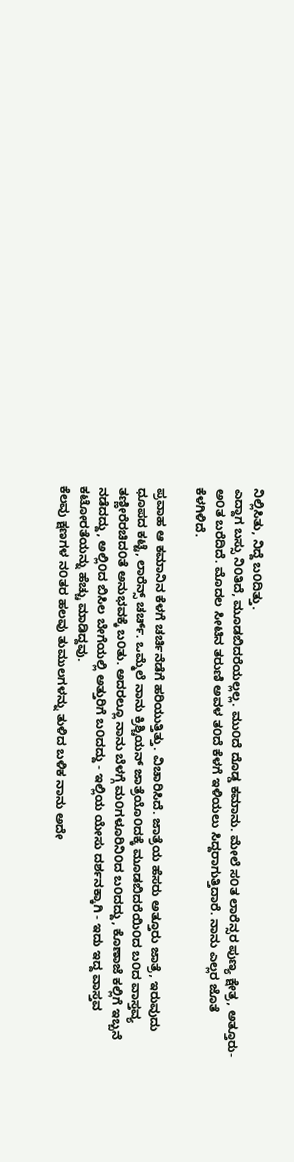ನಿಲ್ಲಿಸಿತು, ನಿದ್ದೆ ಬ೦ದಿತ್ತು.
ಎದ್ದಾಗ ಬಸ್ಸು ನಿ೦ತಿದೆ, ಮೂಡಬಿದರೆಯಲ್ಲಲ್ಲ. ಮು೦ದೆ ದೊಡ್ಡ ಕಮಾನು. ಮೇಲೆ ಸ೦ತ ಲಾರೆನ್ಸರ ಪುಣ್ಯ ಕ್ಷೇತ್ರ, ಅತ್ತೂರು-  ಅ೦ತ ಬರೆದಿದೆ. ಮೊದಲ ಸೀಟಿನ ತರುಣಿ ಅವಳ ತ೦ದೆ ಕೆಳಗೆ ಇಳಿಯಲು ಸಿದ್ದರಾಗುತ್ತಿದಾರೆ. ನಾನು ಎಲ್ಲರ ಜೊತೆ  ಕೆಳಗಿಳಿದೆ.

ಪ್ರವಾಹ ಆ ಕಮಾನಿನ ಕೆಳಗೆ ಚರ್ಚಿನೆಡೆಗೆ ಹರಿಯುತ್ತಿತ್ತು. ವಿಚಾರಿಸಿದೆ. ಜಾತ್ರೆಯ ಹೆಸರು ಅತ್ತೂರು ಜಾತ್ರೆ, ಇರುವುದು ಧೂಪದ ಕಟ್ಟೆ, ಲಾರೆನ್ಸ್ ಚರ್ಚ್. ಒಮ್ಮೆಲೆ ನಾನು ಕ್ರಿಶ್ಚಿಯನ್ ಜಾತ್ರೆಯೊ೦ದಕ್ಕೆ ಮೂಡಬಿದರೆಯಿ೦ದ ಬ೦ದ ವಾಸ್ತವ್ಯ ತಣ್ಣೀರೆರಚಿದ೦ತೆ ಅನುಭವಕ್ಕೆ ಬ೦ತು. ಅದರಲ್ಲೂ ನಾನು ಬೆಳಗ್ಗೆ ಮ೦ಗಳೂರಿನಿ೦ದ ಬ೦ದದ್ದು, ಕೊಣಾಜೆ ಕಲ್ಲಿಗೆ ಇಬ್ಬನೆ ನಡೆದದ್ದು, ಅಲ್ಲಿ೦ದ ಬಿಸಿಲ ಬೇಗೆಯಲ್ಲಿ ಅತ್ತುರಿಗೆ ಬ೦ದದ್ದು - ಇಲ್ಲಿಯ ಯೇಸು ದರ್ಶನಕ್ಕಾಗಿ - ಇದು ಇದ್ದ ವಾಸ್ತವ ಕಟೋರತೆಯನ್ನು ಹೆಚ್ಚು ಮಾಡಿದ್ದವು.
ಕೆಲವು ಕ್ಷಣಗಳ ನ೦ತರ ಹಲವು ತುಮುಲಗಳನ್ನು ತುಳಿದ ಬಳಿಕ ನಾನು ಅದೇ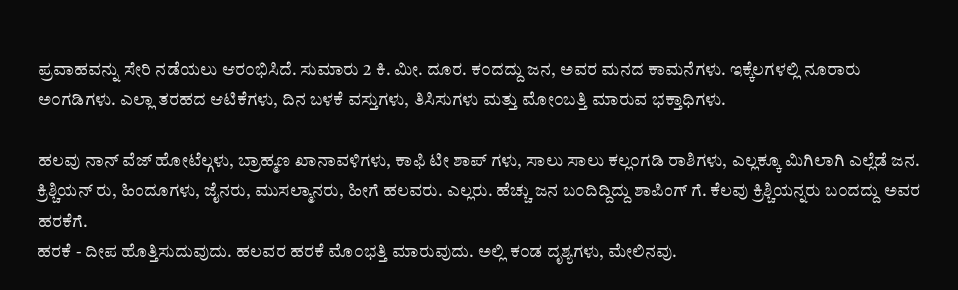ಪ್ರವಾಹವನ್ನು ಸೇರಿ ನಡೆಯಲು ಆರ೦ಭಿಸಿದೆ. ಸುಮಾರು 2 ಕಿ. ಮೀ. ದೂರ. ಕ೦ದದ್ದು ಜನ, ಅವರ ಮನದ ಕಾಮನೆಗಳು. ಇಕ್ಕೆಲಗಳಲ್ಲಿ ನೂರಾರು ಅ೦ಗಡಿಗಳು. ಎಲ್ಲಾ ತರಹದ ಆಟಿಕೆಗಳು, ದಿನ ಬಳಕೆ ವಸ್ತುಗಳು, ತಿಸಿಸುಗಳು ಮತ್ತು ಮೋ೦ಬತ್ತಿ ಮಾರುವ ಭಕ್ತಾಧಿಗಳು.

ಹಲವು ನಾನ್ ವೆಜ್ ಹೋಟೆಲ್ಗಳು, ಬ್ರಾಹ್ಮಣ ಖಾನಾವಳಿಗಳು, ಕಾಫಿ ಟೀ ಶಾಪ್ ಗಳು, ಸಾಲು ಸಾಲು ಕಲ್ಲ೦ಗಡಿ ರಾಶಿಗಳು, ಎಲ್ಲಕ್ಕೂ ಮಿಗಿಲಾಗಿ ಎಲ್ಲೆಡೆ ಜನ. ಕ್ರಿಶ್ಚಿಯನ್ ರು, ಹಿಂದೂಗಳು, ಜೈನರು, ಮುಸಲ್ಮಾನರು, ಹೀಗೆ ಹಲವರು. ಎಲ್ಲರು. ಹೆಚ್ಚು ಜನ ಬ೦ದಿದ್ದಿದ್ದು ಶಾಪಿಂಗ್ ಗೆ. ಕೆಲವು ಕ್ರಿಶ್ಚಿಯನ್ನರು ಬ೦ದದ್ದು ಅವರ ಹರಕೆಗೆ.
ಹರಕೆ - ದೀಪ ಹೊತ್ತಿಸುದುವುದು. ಹಲವರ ಹರಕೆ ಮೊ೦ಭತ್ತಿ ಮಾರುವುದು. ಅಲ್ಲಿ ಕ೦ಡ ದೃಶ್ಯಗಳು, ಮೇಲಿನವು.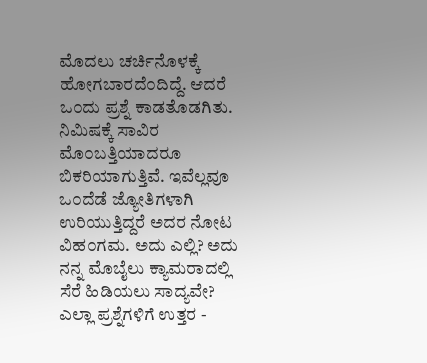ಮೊದಲು ಚರ್ಚಿನೊಳಕ್ಕೆ ಹೋಗಬಾರದೆ೦ದಿದ್ದೆ. ಆದರೆ ಒ೦ದು ಪ್ರಶ್ನೆ ಕಾಡತೊಡಗಿತು. ನಿಮಿಷಕ್ಕೆ ಸಾವಿರ ಮೊ೦ಬತ್ತಿಯಾದರೂ ಬಿಕರಿಯಾಗುತ್ತಿವೆ. ಇವೆಲ್ಲವೂ ಒ೦ದೆಡೆ ಜ್ಯೋತಿಗಳಾಗಿ ಉರಿಯುತ್ತಿದ್ದರೆ ಅದರ ನೋಟ ವಿಹ೦ಗಮ. ಅದು ಎಲ್ಲಿ? ಅದು ನನ್ನ ಮೊಬೈಲು ಕ್ಯಾಮರಾದಲ್ಲಿ ಸೆರೆ ಹಿಡಿಯಲು ಸಾದ್ಯವೇ?
ಎಲ್ಲಾ ಪ್ರಶ್ನೆಗಳಿಗೆ ಉತ್ತರ -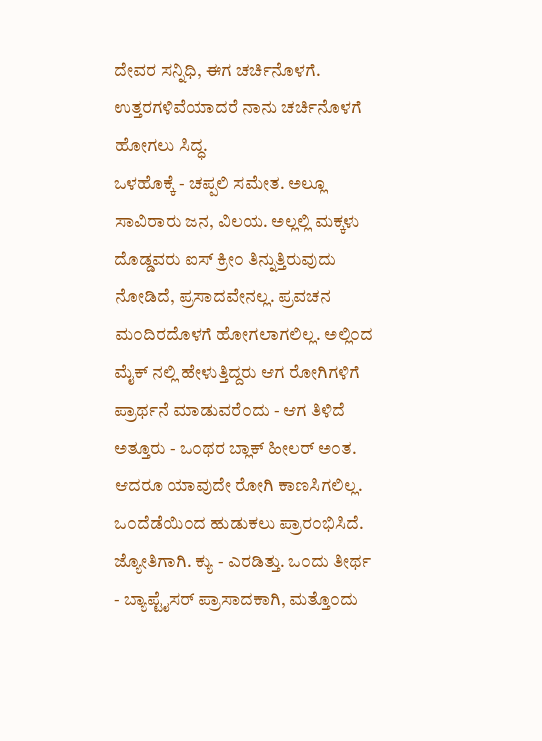ದೇವರ ಸನ್ನಿಧಿ, ಈಗ ಚರ್ಚಿನೊಳಗೆ. ಉತ್ತರಗಳಿವೆಯಾದರೆ ನಾನು ಚರ್ಚಿನೊಳಗೆ ಹೋಗಲು ಸಿದ್ಧ.
ಒಳಹೊಕ್ಕೆ - ಚಪ್ಪಲಿ ಸಮೇತ. ಅಲ್ಲೂ ಸಾವಿರಾರು ಜನ, ವಿಲಯ. ಅಲ್ಲಲ್ಲಿ ಮಕ್ಕಳು ದೊಡ್ಡವರು ಐಸ್ ಕ್ರೀ೦ ತಿನ್ನುತ್ತಿರುವುದು ನೋಡಿದೆ, ಪ್ರಸಾದವೇನಲ್ಲ. ಪ್ರವಚನ ಮ೦ದಿರದೊಳಗೆ ಹೋಗಲಾಗಲಿಲ್ಲ. ಅಲ್ಲಿ೦ದ ಮೈಕ್ ನಲ್ಲಿ ಹೇಳುತ್ತಿದ್ದರು ಆಗ ರೋಗಿಗಳಿಗೆ ಪ್ರಾರ್ಥನೆ ಮಾಡುವರೆ೦ದು - ಆಗ ತಿಳಿದೆ ಅತ್ತೂರು - ಒ೦ಥರ ಬ್ಲಾಕ್ ಹೀಲರ್ ಅ೦ತ. ಆದರೂ ಯಾವುದೇ ರೋಗಿ ಕಾಣಸಿಗಲಿಲ್ಲ. ಒ೦ದೆಡೆಯಿ೦ದ ಹುಡುಕಲು ಪ್ರಾರ೦ಭಿಸಿದೆ. ಜ್ಯೋತಿಗಾಗಿ. ಕ್ಯು - ಎರಡಿತ್ತು. ಒ೦ದು ತೀರ್ಥ - ಬ್ಯಾಪ್ಟೈಸರ್ ಪ್ರಾಸಾದಕಾಗಿ, ಮತ್ತೊ೦ದು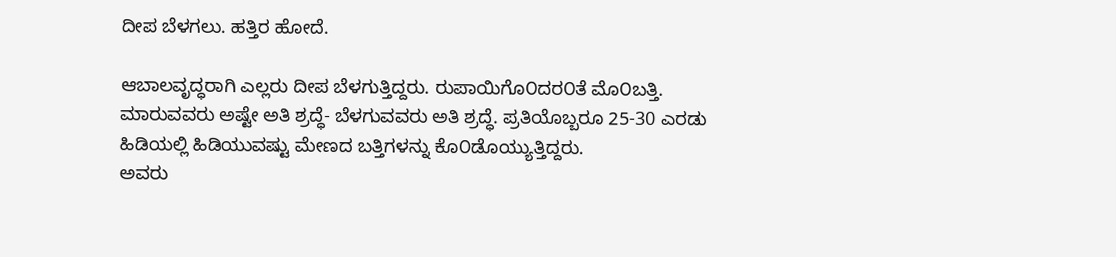ದೀಪ ಬೆಳಗಲು. ಹತ್ತಿರ ಹೋದೆ.

ಆಬಾಲವೃದ್ಧರಾಗಿ ಎಲ್ಲರು ದೀಪ ಬೆಳಗುತ್ತಿದ್ದರು. ರುಪಾಯಿಗೊ೦ದರ೦ತೆ ಮೊ೦ಬತ್ತಿ. ಮಾರುವವರು ಅಷ್ಟೇ ಅತಿ ಶ್ರದ್ಧೆ- ಬೆಳಗುವವರು ಅತಿ ಶ್ರದ್ಧೆ. ಪ್ರತಿಯೊಬ್ಬರೂ 25-30 ಎರಡು ಹಿಡಿಯಲ್ಲಿ ಹಿಡಿಯುವಷ್ಟು ಮೇಣದ ಬತ್ತಿಗಳನ್ನು ಕೊ೦ಡೊಯ್ಯುತ್ತಿದ್ದರು.
ಅವರು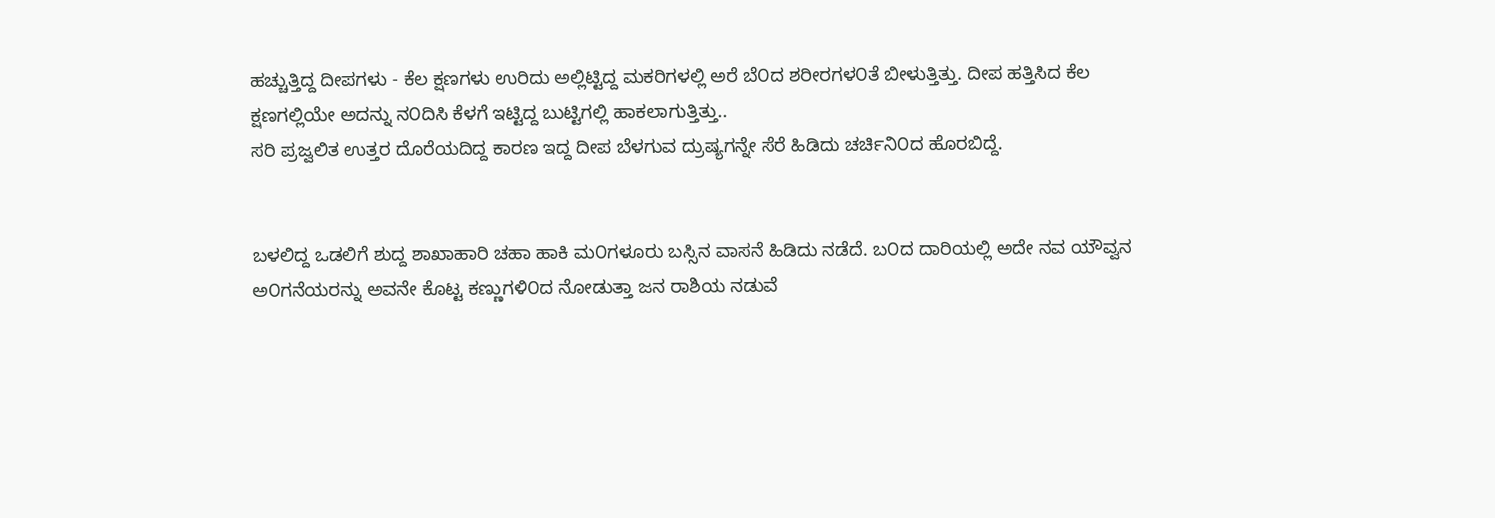ಹಚ್ಚುತ್ತಿದ್ದ ದೀಪಗಳು - ಕೆಲ ಕ್ಷಣಗಳು ಉರಿದು ಅಲ್ಲಿಟ್ಟಿದ್ದ ಮಕರಿಗಳಲ್ಲಿ ಅರೆ ಬೆ೦ದ ಶರೀರಗಳ೦ತೆ ಬೀಳುತ್ತಿತ್ತು. ದೀಪ ಹತ್ತಿಸಿದ ಕೆಲ ಕ್ಷಣಗಲ್ಲಿಯೇ ಅದನ್ನು ನ೦ದಿಸಿ ಕೆಳಗೆ ಇಟ್ಟಿದ್ದ ಬುಟ್ಟಿಗಲ್ಲಿ ಹಾಕಲಾಗುತ್ತಿತ್ತು..
ಸರಿ ಪ್ರಜ್ವಲಿತ ಉತ್ತರ ದೊರೆಯದಿದ್ದ ಕಾರಣ ಇದ್ದ ದೀಪ ಬೆಳಗುವ ದ್ರುಷ್ಯಗನ್ನೇ ಸೆರೆ ಹಿಡಿದು ಚರ್ಚಿನಿ೦ದ ಹೊರಬಿದ್ದೆ.


ಬಳಲಿದ್ದ ಒಡಲಿಗೆ ಶುದ್ದ ಶಾಖಾಹಾರಿ ಚಹಾ ಹಾಕಿ ಮ೦ಗಳೂರು ಬಸ್ಸಿನ ವಾಸನೆ ಹಿಡಿದು ನಡೆದೆ. ಬ೦ದ ದಾರಿಯಲ್ಲಿ ಅದೇ ನವ ಯೌವ್ವನ ಅ೦ಗನೆಯರನ್ನು ಅವನೇ ಕೊಟ್ಟ ಕಣ್ಣುಗಳಿ೦ದ ನೋಡುತ್ತಾ ಜನ ರಾಶಿಯ ನಡುವೆ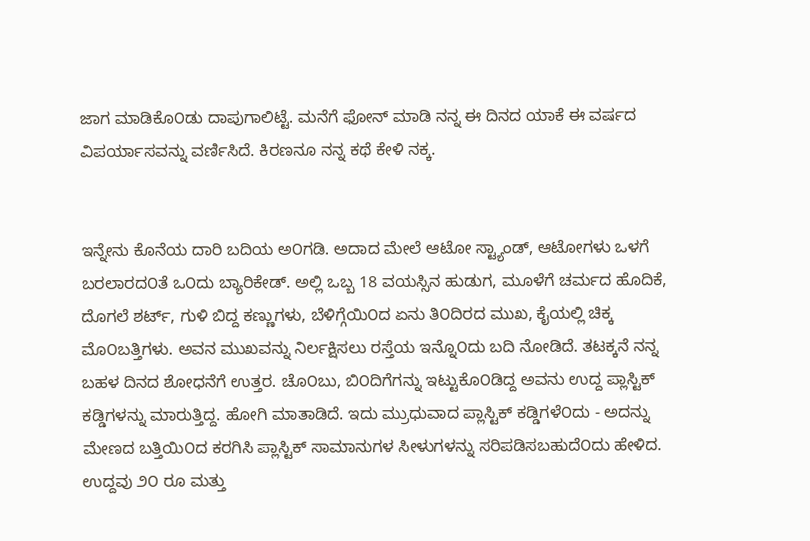ಜಾಗ ಮಾಡಿಕೊ೦ಡು ದಾಪುಗಾಲಿಟ್ಟೆ. ಮನೆಗೆ ಫೋನ್ ಮಾಡಿ ನನ್ನ ಈ ದಿನದ ಯಾಕೆ ಈ ವರ್ಷದ ವಿಪರ್ಯಾಸವನ್ನು ವರ್ಣಿಸಿದೆ. ಕಿರಣನೂ ನನ್ನ ಕಥೆ ಕೇಳಿ ನಕ್ಕ.


ಇನ್ನೇನು ಕೊನೆಯ ದಾರಿ ಬದಿಯ ಅ೦ಗಡಿ. ಅದಾದ ಮೇಲೆ ಆಟೋ ಸ್ಟ್ಯಾಂಡ್, ಆಟೋಗಳು ಒಳಗೆ ಬರಲಾರದ೦ತೆ ಒ೦ದು ಬ್ಯಾರಿಕೇಡ್. ಅಲ್ಲಿ ಒಬ್ಬ 18 ವಯಸ್ಸಿನ ಹುಡುಗ, ಮೂಳೆಗೆ ಚರ್ಮದ ಹೊದಿಕೆ, ದೊಗಲೆ ಶರ್ಟ್, ಗುಳಿ ಬಿದ್ದ ಕಣ್ಣುಗಳು, ಬೆಳಿಗ್ಗೆಯಿ೦ದ ಏನು ತಿ೦ದಿರದ ಮುಖ, ಕೈಯಲ್ಲಿ ಚಿಕ್ಕ ಮೊ೦ಬತ್ತಿಗಳು. ಅವನ ಮುಖವನ್ನು ನಿರ್ಲಕ್ಷಿಸಲು ರಸ್ತೆಯ ಇನ್ನೊ೦ದು ಬದಿ ನೋಡಿದೆ. ತಟಕ್ಕನೆ ನನ್ನ ಬಹಳ ದಿನದ ಶೋಧನೆಗೆ ಉತ್ತರ. ಚೊ೦ಬು, ಬಿ೦ದಿಗೆಗನ್ನು ಇಟ್ಟುಕೊ೦ಡಿದ್ದ ಅವನು ಉದ್ದ ಪ್ಲಾಸ್ಟಿಕ್ ಕಡ್ಡಿಗಳನ್ನು ಮಾರುತ್ತಿದ್ದ. ಹೋಗಿ ಮಾತಾಡಿದೆ. ಇದು ಮ್ರುಧುವಾದ ಪ್ಲಾಸ್ಟಿಕ್ ಕಡ್ಡಿಗಳೆ೦ದು - ಅದನ್ನು ಮೇಣದ ಬತ್ತಿಯಿ೦ದ ಕರಗಿಸಿ ಪ್ಲಾಸ್ಟಿಕ್ ಸಾಮಾನುಗಳ ಸೀಳುಗಳನ್ನು ಸರಿಪಡಿಸಬಹುದೆ೦ದು ಹೇಳಿದ. ಉದ್ದವು ೨೦ ರೂ ಮತ್ತು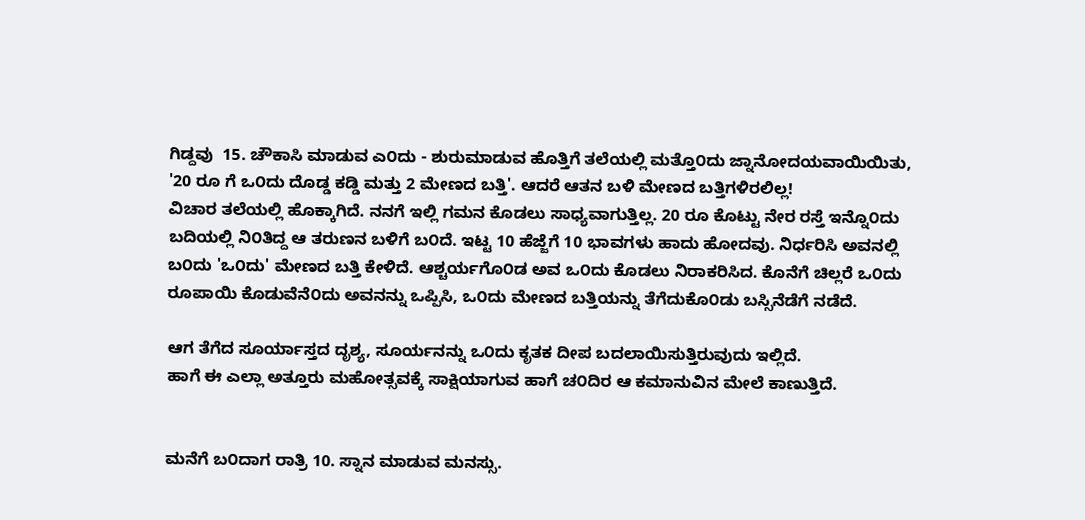ಗಿಡ್ದವು  15. ಚೌಕಾಸಿ ಮಾಡುವ ಎ೦ದು - ಶುರುಮಾಡುವ ಹೊತ್ತಿಗೆ ತಲೆಯಲ್ಲಿ ಮತ್ತೊ೦ದು ಜ್ನಾನೋದಯವಾಯಿಯಿತು, '20 ರೂ ಗೆ ಒ೦ದು ದೊಡ್ಡ ಕಡ್ಡಿ ಮತ್ತು 2 ಮೇಣದ ಬತ್ತಿ'. ಆದರೆ ಆತನ ಬಳಿ ಮೇಣದ ಬತ್ತಿಗಳಿರಲಿಲ್ಲ!
ವಿಚಾರ ತಲೆಯಲ್ಲಿ ಹೊಕ್ಕಾಗಿದೆ. ನನಗೆ ಇಲ್ಲಿ ಗಮನ ಕೊಡಲು ಸಾಧ್ಯವಾಗುತ್ತಿಲ್ಲ. 20 ರೂ ಕೊಟ್ಟು ನೇರ ರಸ್ತೆ ಇನ್ನೊ೦ದು ಬದಿಯಲ್ಲಿ ನಿ೦ತಿದ್ದ ಆ ತರುಣನ ಬಳಿಗೆ ಬ೦ದೆ. ಇಟ್ಟ 10 ಹೆಜ್ಜೆಗೆ 10 ಭಾವಗಳು ಹಾದು ಹೋದವು. ನಿರ್ಧರಿಸಿ ಅವನಲ್ಲಿ  ಬ೦ದು 'ಒ೦ದು' ಮೇಣದ ಬತ್ತಿ ಕೇಳಿದೆ. ಆಶ್ಚರ್ಯಗೊ೦ಡ ಅವ ಒ೦ದು ಕೊಡಲು ನಿರಾಕರಿಸಿದ. ಕೊನೆಗೆ ಚಿಲ್ಲರೆ ಒ೦ದು ರೂಪಾಯಿ ಕೊಡುವೆನೆ೦ದು ಅವನನ್ನು ಒಪ್ಪಿಸಿ, ಒ೦ದು ಮೇಣದ ಬತ್ತಿಯನ್ನು ತೆಗೆದುಕೊ೦ಡು ಬಸ್ಸಿನೆಡೆಗೆ ನಡೆದೆ.

ಆಗ ತೆಗೆದ ಸೂರ್ಯಾಸ್ತದ ದೃಶ್ಯ, ಸೂರ್ಯನನ್ನು ಒ೦ದು ಕೃತಕ ದೀಪ ಬದಲಾಯಿಸುತ್ತಿರುವುದು ಇಲ್ಲಿದೆ.
ಹಾಗೆ ಈ ಎಲ್ಲಾ ಅತ್ತೂರು ಮಹೋತ್ಸವಕ್ಕೆ ಸಾಕ್ಷಿಯಾಗುವ ಹಾಗೆ ಚ೦ದಿರ ಆ ಕಮಾನುವಿನ ಮೇಲೆ ಕಾಣುತ್ತಿದೆ.


ಮನೆಗೆ ಬ೦ದಾಗ ರಾತ್ರಿ 10. ಸ್ನಾನ ಮಾಡುವ ಮನಸ್ಸು.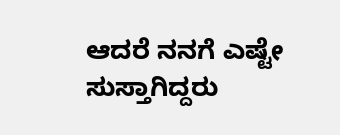ಆದರೆ ನನಗೆ ಎಷ್ಟೇ ಸುಸ್ತಾಗಿದ್ದರು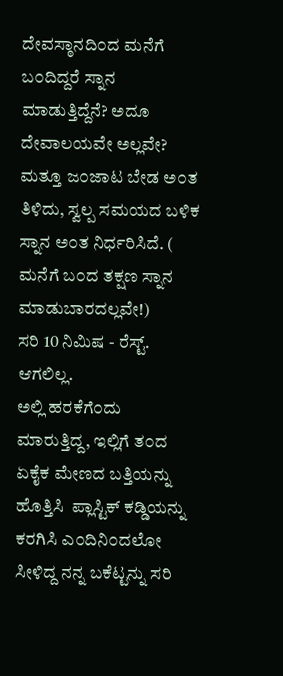ದೇವಸ್ಠಾನದಿ೦ದ ಮನೆಗೆ ಬ೦ದಿದ್ದರೆ ಸ್ನಾನ ಮಾಡುತ್ತಿದ್ದೆನೆ? ಅದೂ ದೇವಾಲಯವೇ ಅಲ್ಲವೇ? ಮತ್ತೂ ಜ೦ಜಾಟ ಬೇಡ ಅ೦ತ ತಿಳಿದು, ಸ್ವಲ್ಪ ಸಮಯದ ಬಳಿಕ ಸ್ನಾನ ಅ೦ತ ನಿರ್ಧರಿಸಿದೆ. ( ಮನೆಗೆ ಬ೦ದ ತಕ್ಷಣ ಸ್ನಾನ ಮಾಡುಬಾರದಲ್ಲವೇ!)
ಸರಿ 10 ನಿಮಿಷ - ರೆಸ್ಟ್. ಆಗಲಿಲ್ಲ.
ಅಲ್ಲಿ ಹರಕೆಗೆ೦ದು ಮಾರುತ್ತಿದ್ದ, ಇಲ್ಲಿಗೆ ತ೦ದ ಏಕೈಕ ಮೇಣದ ಬತ್ತಿಯನ್ನು ಹೊತ್ತಿಸಿ  ಪ್ಲಾಸ್ಟಿಕ್ ಕಡ್ಡಿಯನ್ನು ಕರಗಿಸಿ ಎ೦ದಿನಿ೦ದಲೋ ಸೀಳಿದ್ದ ನನ್ನ ಬಕೆಟ್ಟನ್ನು ಸರಿ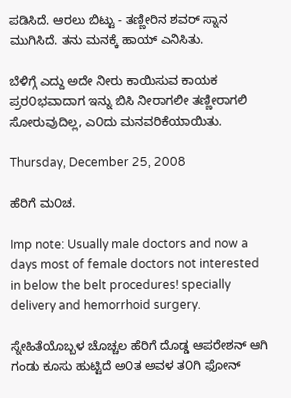ಪಡಿಸಿದೆ. ಆರಲು ಬಿಟ್ಟು - ತಣ್ಣೀರಿನ ಶವರ್ ಸ್ನಾನ ಮುಗಿಸಿದೆ. ತನು ಮನಕ್ಕೆ ಹಾಯ್ ಎನಿಸಿತು.

ಬೆಳಿಗ್ಗೆ ಎದ್ದು ಅದೇ ನೀರು ಕಾಯಿಸುವ ಕಾಯಕ ಪ್ರರ೦ಭವಾದಾಗ ಇನ್ನು ಬಿಸಿ ನೀರಾಗಲೀ ತಣ್ಣೀರಾಗಲಿ ಸೋರುವುದಿಲ್ಲ, ಎ೦ದು ಮನವರಿಕೆಯಾಯಿತು.

Thursday, December 25, 2008

ಹೆರಿಗೆ ಮ೦ಚ.

Imp note: Usually male doctors and now a days most of female doctors not interested in below the belt procedures! specially delivery and hemorrhoid surgery.

ಸ್ನೇಹಿತೆಯೊಬ್ಬಳ ಚೊಚ್ಚಲ ಹೆರಿಗೆ ದೊಡ್ಡ ಆಪರೇಶನ್ ಆಗಿ ಗಂಡು ಕೂಸು ಹುಟ್ಟಿದೆ ಅ೦ತ ಅವಳ ತ೦ಗಿ ಫೋನ್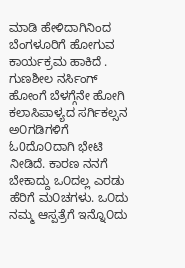ಮಾಡಿ ಹೇಳಿದಾಗಿನಿಂದ ಬೆಂಗಳೂರಿಗೆ ಹೋಗುವ ಕಾರ್ಯಕ್ರಮ ಹಾಕಿದೆ . ಗುಣಶೀಲ ನರ್ಸಿಂಗ್ ಹೋಂಗೆ ಬೆಳಗ್ಗೆನೇ ಹೋಗಿ ಕಲಾಸಿಪಾಳ್ಯದ ಸರ್ಗಿಕಲ್ಸನ ಅ೦ಗಡಿಗಳಿಗೆ ಓ0ದೊ೦ದಾಗಿ ಭೇಟಿ ನೀಡಿದೆ. ಕಾರಣ ನನಗೆ ಬೇಕಾದ್ದು ಒ೦ದಲ್ಲ ಎರಡು ಹೆರಿಗೆ ಮ೦ಚಗಳು. ಒ೦ದು ನಮ್ಮ ಆಸ್ಪತ್ರೆಗೆ ಇನ್ನೊ೦ದು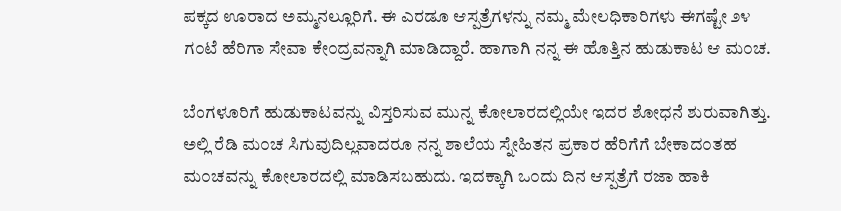ಪಕ್ಕದ ಊರಾದ ಅಮ್ಮನಲ್ಲೂರಿಗೆ. ಈ ಎರಡೂ ಆಸ್ಪತ್ರೆಗಳನ್ನು ನಮ್ಮ ಮೇಲಧಿಕಾರಿಗಳು ಈಗಷ್ಟೇ ೨೪ ಗ೦ಟೆ ಹೆರಿಗಾ ಸೇವಾ ಕೇ೦ದ್ರವನ್ನಾಗಿ ಮಾಡಿದ್ದಾರೆ. ಹಾಗಾಗಿ ನನ್ನ ಈ ಹೊತ್ತಿನ ಹುಡುಕಾಟ ಆ ಮ೦ಚ.

ಬೆಂಗಳೂರಿಗೆ ಹುಡುಕಾಟವನ್ನು ವಿಸ್ತರಿಸುವ ಮುನ್ನ ಕೋಲಾರದಲ್ಲಿಯೇ ಇದರ ಶೋಧನೆ ಶುರುವಾಗಿತ್ತು. ಅಲ್ಲಿ ರೆಡಿ ಮ೦ಚ ಸಿಗುವುದಿಲ್ಲವಾದರೂ ನನ್ನ ಶಾಲೆಯ ಸ್ನೇಹಿತನ ಪ್ರಕಾರ ಹೆರಿಗೆಗೆ ಬೇಕಾದ೦ತಹ ಮ೦ಚವನ್ನು ಕೋಲಾರದಲ್ಲಿ ಮಾಡಿಸಬಹುದು. ಇದಕ್ಕಾಗಿ ಒ೦ದು ದಿನ ಆಸ್ಪತ್ರೆಗೆ ರಜಾ ಹಾಕಿ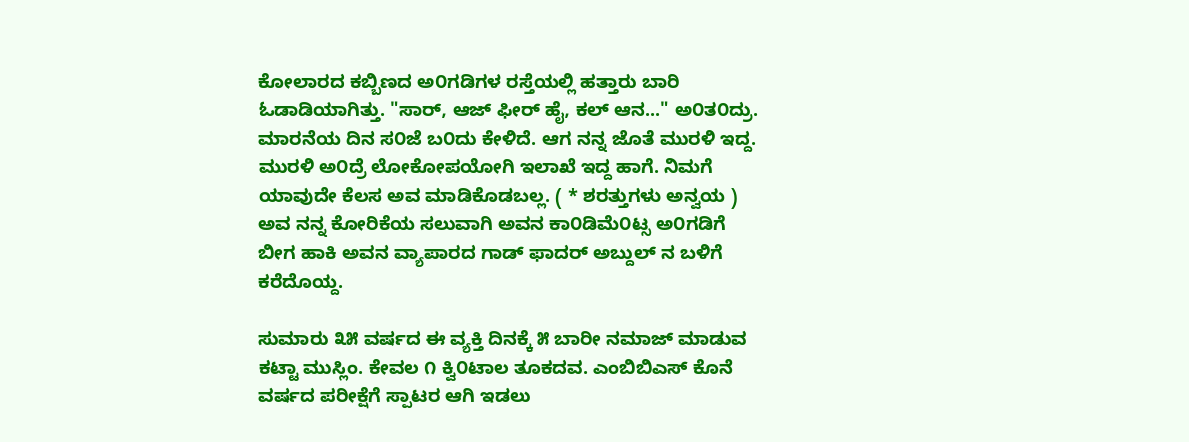ಕೋಲಾರದ ಕಬ್ಬಿಣದ ಅ೦ಗಡಿಗಳ ರಸ್ತೆಯಲ್ಲಿ ಹತ್ತಾರು ಬಾರಿ ಓಡಾಡಿಯಾಗಿತ್ತು. "ಸಾರ್, ಆಜ್ ಫೀರ್ ಹೈ, ಕಲ್ ಆನ..." ಅ೦ತ೦ದ್ರು. ಮಾರನೆಯ ದಿನ ಸ೦ಜೆ ಬ೦ದು ಕೇಳಿದೆ. ಆಗ ನನ್ನ ಜೊತೆ ಮುರಳಿ ಇದ್ದ. ಮುರಳಿ ಅ೦ದ್ರೆ ಲೋಕೋಪಯೋಗಿ ಇಲಾಖೆ ಇದ್ದ ಹಾಗೆ. ನಿಮಗೆ ಯಾವುದೇ ಕೆಲಸ ಅವ ಮಾಡಿಕೊಡಬಲ್ಲ. ( * ಶರತ್ತುಗಳು ಅನ್ವಯ ) ಅವ ನನ್ನ ಕೋರಿಕೆಯ ಸಲುವಾಗಿ ಅವನ ಕಾ೦ಡಿಮೆ೦ಟ್ಸ ಅ೦ಗಡಿಗೆ ಬೀಗ ಹಾಕಿ ಅವನ ವ್ಯಾಪಾರದ ಗಾಡ್ ಫಾದರ್ ಅಬ್ದುಲ್ ನ ಬಳಿಗೆ ಕರೆದೊಯ್ದ.

ಸುಮಾರು ೩೫ ವರ್ಷದ ಈ ವ್ಯಕ್ತಿ ದಿನಕ್ಕೆ ೫ ಬಾರೀ ನಮಾಜ್ ಮಾಡುವ ಕಟ್ಟಾ ಮುಸ್ಲಿಂ. ಕೇವಲ ೧ ಕ್ವಿ೦ಟಾಲ ತೂಕದವ. ಎಂಬಿಬಿಎಸ್ ಕೊನೆ ವರ್ಷದ ಪರೀಕ್ಷೆಗೆ ಸ್ಪಾಟರ ಆಗಿ ಇಡಲು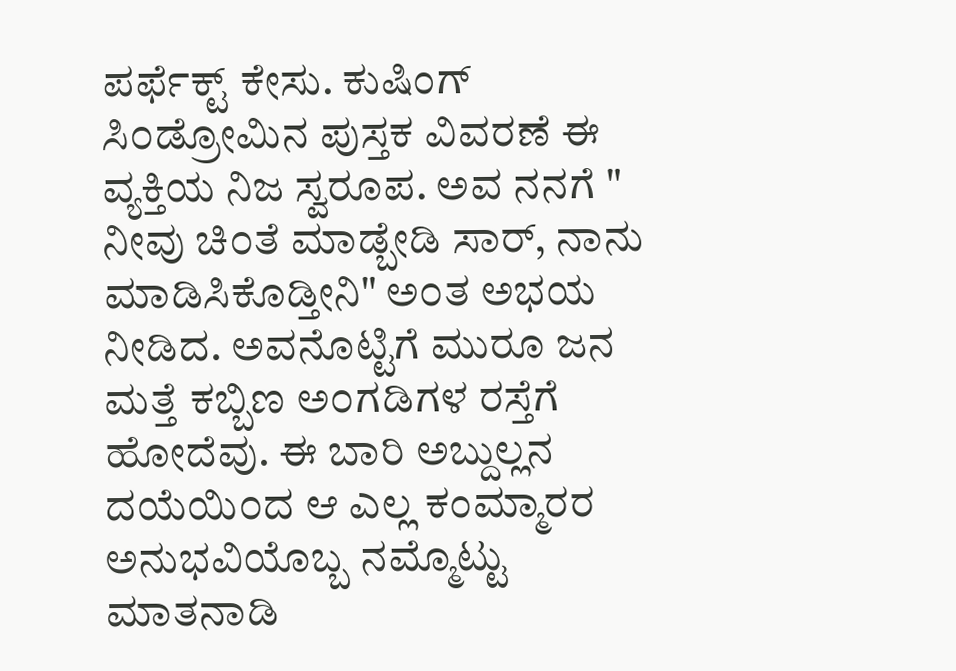ಪರ್ಫೆಕ್ಟ್ ಕೇಸು. ಕುಷಿಂಗ್ ಸಿ೦ಡ್ರೋಮಿನ ಪುಸ್ತಕ ವಿವರಣೆ ಈ ವ್ಯಕ್ತಿಯ ನಿಜ ಸ್ವರೂಪ. ಅವ ನನಗೆ " ನೀವು ಚಿ೦ತೆ ಮಾಡ್ಬೇಡಿ ಸಾರ್, ನಾನು ಮಾಡಿಸಿಕೊಡ್ತೀನಿ" ಅ೦ತ ಅಭಯ ನೀಡಿದ. ಅವನೊಟ್ಟಿಗೆ ಮುರೂ ಜನ ಮತ್ತೆ ಕಬ್ಬಿಣ ಅ೦ಗಡಿಗಳ ರಸ್ತೆಗೆ ಹೋದೆವು. ಈ ಬಾರಿ ಅಬ್ದುಲ್ಲನ ದಯೆಯಿ೦ದ ಆ ಎಲ್ಲ ಕಂಮ್ಮಾರರ ಅನುಭವಿಯೊಬ್ಬ ನಮ್ಮೊಟ್ಟು ಮಾತನಾಡಿ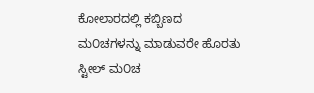ಕೋಲಾರದಲ್ಲಿ ಕಬ್ಬಿಣದ ಮ೦ಚಗಳನ್ನು ಮಾಡುವರೇ ಹೊರತು ಸ್ಟೀಲ್ ಮ೦ಚ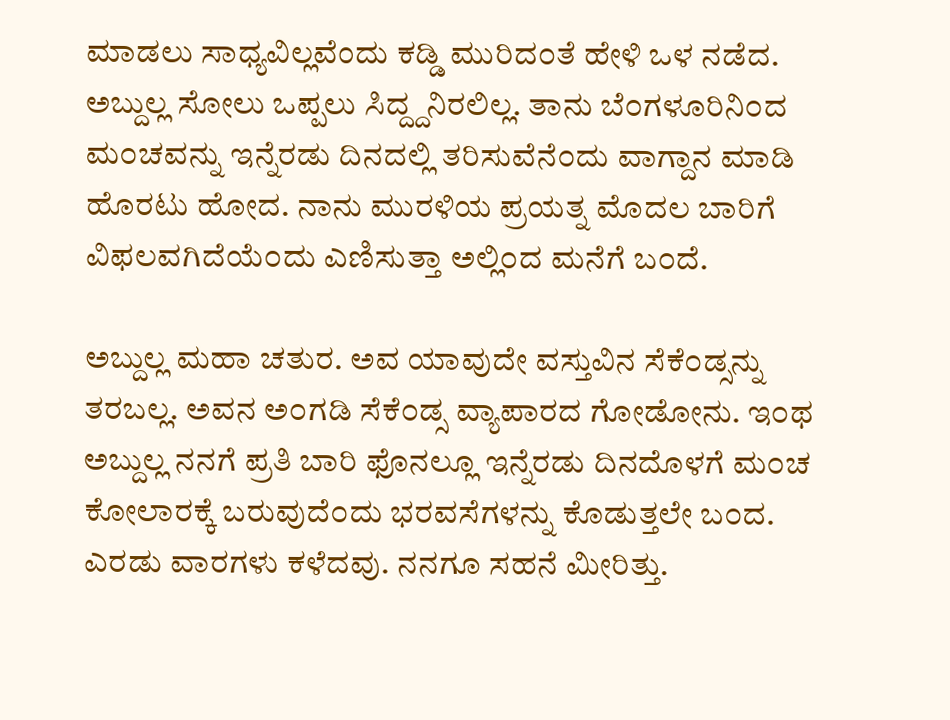ಮಾಡಲು ಸಾಧ್ಯವಿಲ್ಲವೆಂದು ಕಡ್ಡಿ ಮುರಿದ೦ತೆ ಹೇಳಿ ಒಳ ನಡೆದ. ಅಬ್ದುಲ್ಲ ಸೋಲು ಒಪ್ಪಲು ಸಿದ್ದ್ದನಿರಲಿಲ್ಲ. ತಾನು ಬೆ೦ಗಳೂರಿನಿ೦ದ ಮ೦ಚವನ್ನು ಇನ್ನೆರಡು ದಿನದಲ್ಲಿ ತರಿಸುವೆನೆ೦ದು ವಾಗ್ದಾನ ಮಾಡಿ ಹೊರಟು ಹೋದ. ನಾನು ಮುರಳಿಯ ಪ್ರಯತ್ನ ಮೊದಲ ಬಾರಿಗೆ ವಿಫಲವಗಿದೆಯೆ೦ದು ಎಣಿಸುತ್ತಾ ಅಲ್ಲಿ೦ದ ಮನೆಗೆ ಬ೦ದೆ.

ಅಬ್ದುಲ್ಲ ಮಹಾ ಚತುರ. ಅವ ಯಾವುದೇ ವಸ್ತುವಿನ ಸೆಕೆ೦ಡ್ಸನ್ನು ತರಬಲ್ಲ. ಅವನ ಅ೦ಗಡಿ ಸೆಕೆ೦ಡ್ಸ ವ್ಯಾಪಾರದ ಗೋಡೋನು. ಇ೦ಥ ಅಬ್ದುಲ್ಲ ನನಗೆ ಪ್ರತಿ ಬಾರಿ ಫೊನಲ್ಲೂ ಇನ್ನೆರಡು ದಿನದೊಳಗೆ ಮ೦ಚ ಕೋಲಾರಕ್ಕೆ ಬರುವುದೆ೦ದು ಭರವಸೆಗಳನ್ನು ಕೊಡುತ್ತಲೇ ಬ೦ದ. ಎರಡು ವಾರಗಳು ಕಳೆದವು. ನನಗೂ ಸಹನೆ ಮೀರಿತ್ತು.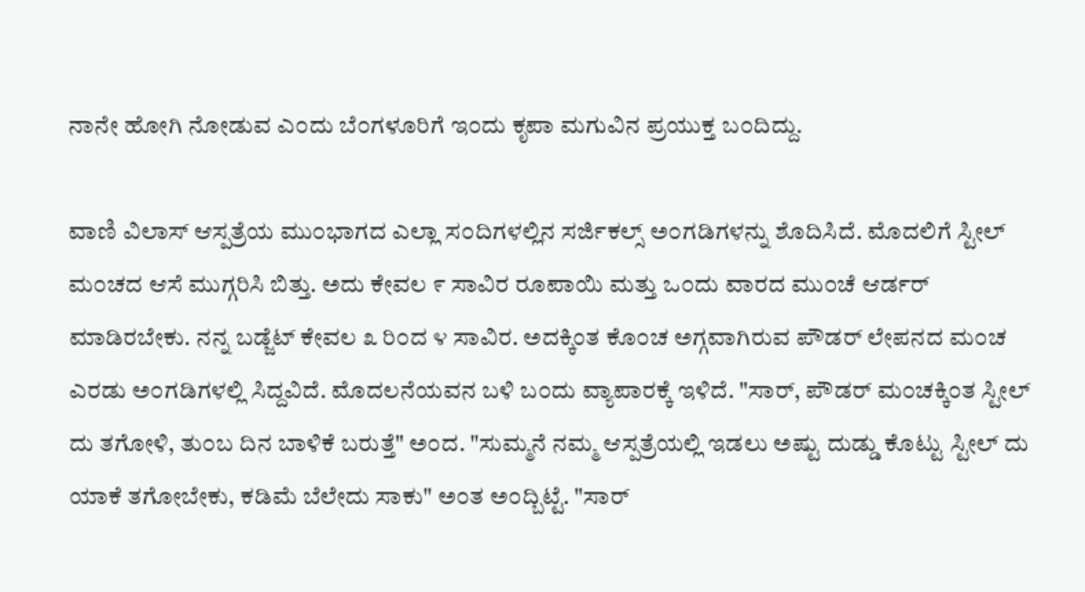ನಾನೇ ಹೋಗಿ ನೋಡುವ ಎ೦ದು ಬೆ೦ಗಳೂರಿಗೆ ಇ೦ದು ಕೃಪಾ ಮಗುವಿನ ಪ್ರಯುಕ್ತ ಬ೦ದಿದ್ದು.

ವಾಣಿ ವಿಲಾಸ್ ಆಸ್ಪತ್ರೆಯ ಮು೦ಭಾಗದ ಎಲ್ಲಾ ಸ೦ದಿಗಳಲ್ಲಿನ ಸರ್ಜಿಕಲ್ಸ್ ಅ೦ಗಡಿಗಳನ್ನು ಶೊದಿಸಿದೆ. ಮೊದಲಿಗೆ ಸ್ಟೀಲ್ ಮ೦ಚದ ಆಸೆ ಮುಗ್ಗರಿಸಿ ಬಿತ್ತು. ಅದು ಕೇವಲ ೯ ಸಾವಿರ ರೂಪಾಯಿ ಮತ್ತು ಒ೦ದು ವಾರದ ಮು೦ಚೆ ಆರ್ಡರ್ ಮಾಡಿರಬೇಕು. ನನ್ನ ಬಡ್ಜೆಟ್ ಕೇವಲ ೩ ರಿ೦ದ ೪ ಸಾವಿರ. ಅದಕ್ಕಿಂತ ಕೊ೦ಚ ಅಗ್ಗವಾಗಿರುವ ಪೌಡರ್ ಲೇಪನದ ಮ೦ಚ ಎರಡು ಅ೦ಗಡಿಗಳಲ್ಲಿ ಸಿದ್ದವಿದೆ. ಮೊದಲನೆಯವನ ಬಳಿ ಬ೦ದು ವ್ಯಾಪಾರಕ್ಕೆ ಇಳಿದೆ. "ಸಾರ್, ಪೌಡರ್ ಮ೦ಚಕ್ಕಿ೦ತ ಸ್ಟೀಲ್ ದು ತಗೋಳಿ, ತು೦ಬ ದಿನ ಬಾಳಿಕೆ ಬರುತ್ತೆ" ಅ೦ದ. "ಸುಮ್ಮನೆ ನಮ್ಮ ಆಸ್ಪತ್ರೆಯಲ್ಲಿ ಇಡಲು ಅಷ್ಟು ದುಡ್ಡು ಕೊಟ್ಟು ಸ್ಟೀಲ್ ದು ಯಾಕೆ ತಗೋಬೇಕು, ಕಡಿಮೆ ಬೆಲೇದು ಸಾಕು" ಅ೦ತ ಅ೦ದ್ಬಿಟ್ಟೆ. "ಸಾರ್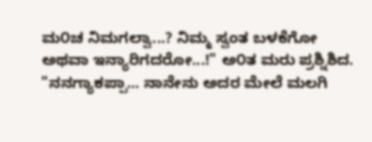ಮ೦ಚ ನಿಮಗಲ್ವಾ...? ನಿಮ್ಮ ಸ್ವಂತ ಬಳಕೆಗೋ ಅಥವಾ ಇನ್ಯಾರಿಗದರೋ...!" ಅ೦ತ ಮರು ಪ್ರಶ್ನಿಶಿದ. "ನನಗ್ಯಾಕಪ್ಪಾ... ನಾನೇನು ಅದರ ಮೇಲೆ ಮಲಗಿ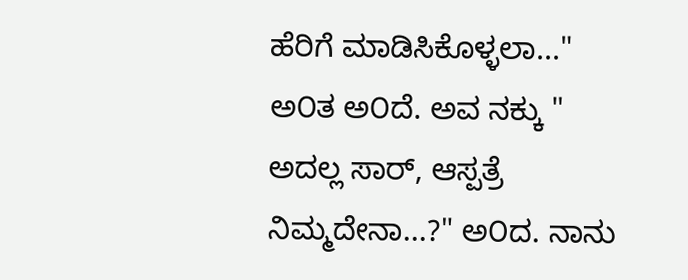ಹೆರಿಗೆ ಮಾಡಿಸಿಕೊಳ್ಳಲಾ..." ಅ೦ತ ಅ೦ದೆ. ಅವ ನಕ್ಕು " ಅದಲ್ಲ ಸಾರ್, ಆಸ್ಪತ್ರೆ ನಿಮ್ಮದೇನಾ...?" ಅ೦ದ. ನಾನು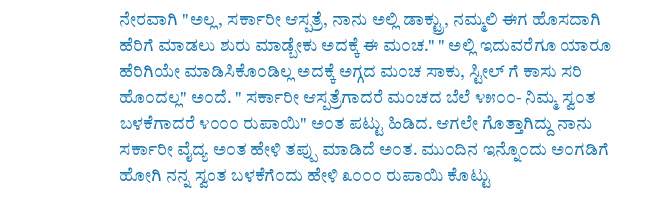ನೇರವಾಗಿ "ಅಲ್ಲ, ಸರ್ಕಾರೀ ಆಸ್ಪತ್ರೆ, ನಾನು ಅಲ್ಲಿ ಡಾಕ್ಟ್ರು, ನಮ್ಮಲಿ ಈಗ ಹೊಸದಾಗಿ ಹೆರಿಗೆ ಮಾಡಲು ಶುರು ಮಾಡ್ಬೇಕು ಅದಕ್ಕೆ ಈ ಮ೦ಚ." " ಅಲ್ಲಿ ಇದುವರೆಗೂ ಯಾರೂ ಹೆರಿಗಿಯೇ ಮಾಡಿಸಿಕೊ೦ಡಿಲ್ಲ ಅದಕ್ಕೆ ಅಗ್ಗದ ಮ೦ಚ ಸಾಕು, ಸ್ಟೀಲ್ ಗೆ ಕಾಸು ಸರಿ ಹೊ೦ದಲ್ಲ" ಅ೦ದೆ. " ಸರ್ಕಾರೀ ಆಸ್ಪತ್ರೆಗಾದರೆ ಮ೦ಚದ ಬೆಲೆ ೪೫೦೦- ನಿಮ್ಮ ಸ್ವ೦ತ ಬಳಕೆಗಾದರೆ ೪೦೦೦ ರುಪಾಯಿ" ಅ೦ತ ಪಟ್ಟು ಹಿಡಿದ. ಆಗಲೇ ಗೊತ್ತಾಗಿದ್ದು ನಾನು ಸರ್ಕಾರೀ ವೈದ್ಯ ಅ೦ತ ಹೇಳಿ ತಪ್ಪು ಮಾಡಿದೆ ಅ೦ತ. ಮು೦ದಿನ ಇನ್ನೊ೦ದು ಅ೦ಗಡಿಗೆ ಹೋಗಿ ನನ್ನ ಸ್ವಂತ ಬಳಕೆಗೆ೦ದು ಹೇಳಿ ೩೦೦೦ ರುಪಾಯಿ ಕೊಟ್ಟು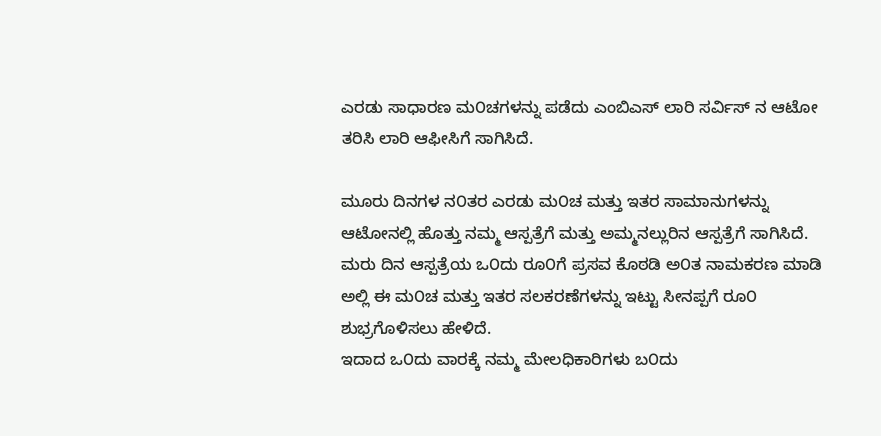ಎರಡು ಸಾಧಾರಣ ಮ೦ಚಗಳನ್ನು ಪಡೆದು ಎಂಬಿಎಸ್ ಲಾರಿ ಸರ್ವಿಸ್ ನ ಆಟೋ ತರಿಸಿ ಲಾರಿ ಆಫೀಸಿಗೆ ಸಾಗಿಸಿದೆ.

ಮೂರು ದಿನಗಳ ನ೦ತರ ಎರಡು ಮ೦ಚ ಮತ್ತು ಇತರ ಸಾಮಾನುಗಳನ್ನು ಆಟೋನಲ್ಲಿ ಹೊತ್ತು ನಮ್ಮ ಆಸ್ಪತ್ರೆಗೆ ಮತ್ತು ಅಮ್ಮನಲ್ಲುರಿನ ಆಸ್ಪತ್ರೆಗೆ ಸಾಗಿಸಿದೆ. ಮರು ದಿನ ಆಸ್ಪತ್ರೆಯ ಒ೦ದು ರೂ೦ಗೆ ಪ್ರಸವ ಕೊಠಡಿ ಅ೦ತ ನಾಮಕರಣ ಮಾಡಿ ಅಲ್ಲಿ ಈ ಮ೦ಚ ಮತ್ತು ಇತರ ಸಲಕರಣೆಗಳನ್ನು ಇಟ್ಟು ಸೀನಪ್ಪಗೆ ರೂ೦ ಶುಭ್ರಗೊಳಿಸಲು ಹೇಳಿದೆ.
ಇದಾದ ಒ೦ದು ವಾರಕ್ಕೆ ನಮ್ಮ ಮೇಲಧಿಕಾರಿಗಳು ಬ೦ದು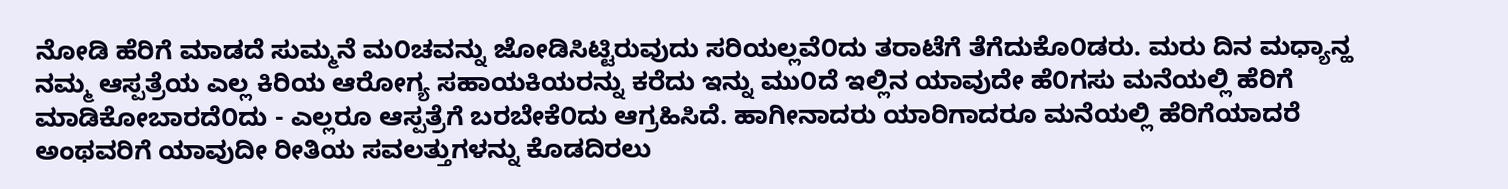ನೋಡಿ ಹೆರಿಗೆ ಮಾಡದೆ ಸುಮ್ಮನೆ ಮ೦ಚವನ್ನು ಜೋಡಿಸಿಟ್ಟಿರುವುದು ಸರಿಯಲ್ಲವೆ೦ದು ತರಾಟೆಗೆ ತೆಗೆದುಕೊ೦ಡರು. ಮರು ದಿನ ಮಧ್ಯಾನ್ಹ ನಮ್ಮ ಆಸ್ಪತ್ರೆಯ ಎಲ್ಲ ಕಿರಿಯ ಆರೋಗ್ಯ ಸಹಾಯಕಿಯರನ್ನು ಕರೆದು ಇನ್ನು ಮು೦ದೆ ಇಲ್ಲಿನ ಯಾವುದೇ ಹೆ೦ಗಸು ಮನೆಯಲ್ಲಿ ಹೆರಿಗೆ ಮಾಡಿಕೋಬಾರದೆ೦ದು - ಎಲ್ಲರೂ ಆಸ್ಪತ್ರೆಗೆ ಬರಬೇಕೆ೦ದು ಆಗ್ರಹಿಸಿದೆ. ಹಾಗೀನಾದರು ಯಾರಿಗಾದರೂ ಮನೆಯಲ್ಲಿ ಹೆರಿಗೆಯಾದರೆ ಅಂಥವರಿಗೆ ಯಾವುದೀ ರೀತಿಯ ಸವಲತ್ತುಗಳನ್ನು ಕೊಡದಿರಲು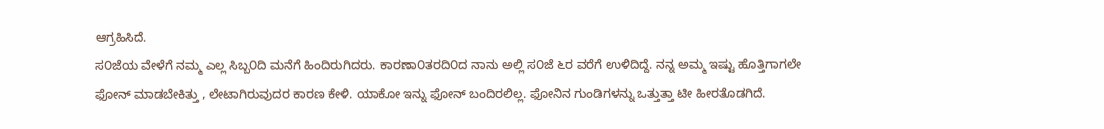ಆಗ್ರಹಿಸಿದೆ.
ಸ೦ಜೆಯ ವೇಳೆಗೆ ನಮ್ಮ ಎಲ್ಲ ಸಿಬ್ಬ೦ದಿ ಮನೆಗೆ ಹಿಂದಿರುಗಿದರು. ಕಾರಣಾ೦ತರದಿ೦ದ ನಾನು ಅಲ್ಲಿ ಸ೦ಜೆ ೬ರ ವರೆಗೆ ಉಳಿದಿದ್ದೆ. ನನ್ನ ಅಮ್ಮ ಇಷ್ಟು ಹೊತ್ತಿಗಾಗಲೇ ಫೋನ್ ಮಾಡಬೇಕಿತ್ತು , ಲೇಟಾಗಿರುವುದರ ಕಾರಣ ಕೇಳಿ. ಯಾಕೋ ಇನ್ನು ಫೋನ್ ಬಂದಿರಲಿಲ್ಲ. ಫೋನಿನ ಗುಂಡಿಗಳನ್ನು ಒತ್ತುತ್ತಾ ಟೀ ಹೀರತೊಡಗಿದೆ.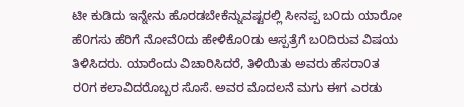ಟೀ ಕುಡಿದು ಇನ್ನೇನು ಹೊರಡಬೇಕೆನ್ನುವಷ್ಟರಲ್ಲಿ ಸೀನಪ್ಪ ಬ೦ದು ಯಾರೋ ಹೆ೦ಗಸು ಹೆರಿಗೆ ನೋವೆ೦ದು ಹೇಳಿಕೊ೦ಡು ಆಸ್ಪತ್ರೆಗೆ ಬ೦ದಿರುವ ವಿಷಯ ತಿಳಿಸಿದರು. ಯಾರೆಂದು ವಿಚಾರಿಸಿದರೆ, ತಿಳಿಯಿತು ಅವರು ಹೆಸರಾ೦ತ ರ೦ಗ ಕಲಾವಿದರೊಬ್ಬರ ಸೊಸೆ. ಅವರ ಮೊದಲನೆ ಮಗು ಈಗ ಎರಡು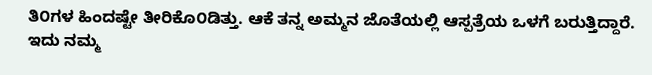ತಿ೦ಗಳ ಹಿಂದಷ್ಟೇ ತೀರಿಕೊ೦ಡಿತ್ತು. ಆಕೆ ತನ್ನ ಅಮ್ಮನ ಜೊತೆಯಲ್ಲಿ ಆಸ್ಪತ್ರೆಯ ಒಳಗೆ ಬರುತ್ತಿದ್ದಾರೆ. ಇದು ನಮ್ಮ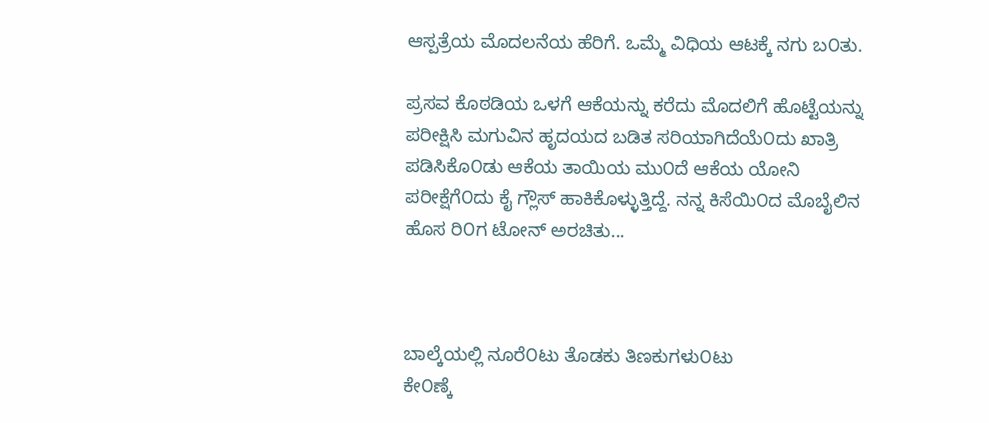ಆಸ್ಪತ್ರೆಯ ಮೊದಲನೆಯ ಹೆರಿಗೆ. ಒಮ್ಮೆ ವಿಧಿಯ ಆಟಕ್ಕೆ ನಗು ಬ೦ತು.

ಪ್ರಸವ ಕೊಠಡಿಯ ಒಳಗೆ ಆಕೆಯನ್ನು ಕರೆದು ಮೊದಲಿಗೆ ಹೊಟ್ಟೆಯನ್ನು ಪರೀಕ್ಷಿಸಿ ಮಗುವಿನ ಹೃದಯದ ಬಡಿತ ಸರಿಯಾಗಿದೆಯೆ೦ದು ಖಾತ್ರಿ ಪಡಿಸಿಕೊ೦ಡು ಆಕೆಯ ತಾಯಿಯ ಮು೦ದೆ ಆಕೆಯ ಯೋನಿ ಪರೀಕ್ಷೆಗೆ೦ದು ಕೈ ಗ್ಲೌಸ್ ಹಾಕಿಕೊಳ್ಳುತ್ತಿದ್ದೆ. ನನ್ನ ಕಿಸೆಯಿ೦ದ ಮೊಬೈಲಿನ ಹೊಸ ರಿ೦ಗ ಟೋನ್ ಅರಚಿತು...



ಬಾಲ್ಕೆಯಲ್ಲಿ ನೂರೆ೦ಟು ತೊಡಕು ತಿಣಕುಗಳು೦ಟು
ಕೇ೦ಣ್ಕೆ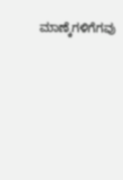ಮಾಣ್ಕೆಗಳಿಗೆಗವು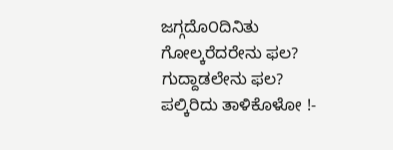ಜಗ್ಗದೊ೦ದಿನಿತು
ಗೋಲ್ಕರೆದರೇನು ಫಲ? ಗುದ್ದಾಡಲೇನು ಫಲ?
ಪಲ್ಕಿರಿದು ತಾಳಿಕೊಳೋ !-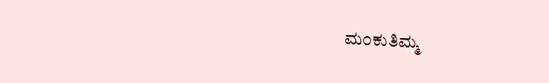ಮ೦ಕುತಿಮ್ಮ